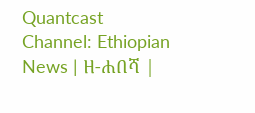Quantcast
Channel: Ethiopian News | ዘ-ሐበሻ |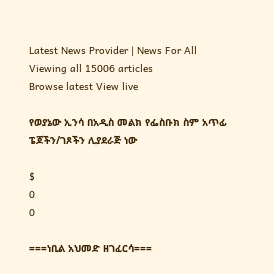Latest News Provider | News For All
Viewing all 15006 articles
Browse latest View live

የወያኔው ኢንሳ በአዲስ መልክ የፌስቡክ ስም አጥፊ ፔጆችን/ገጾችን ሊያደራጅ ነው

$
0
0

===ነቢል አህመድ ዘገፈርሳ===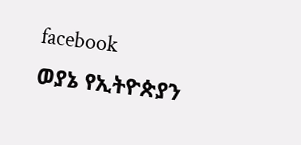facebook
ወያኔ የኢትዮጵያን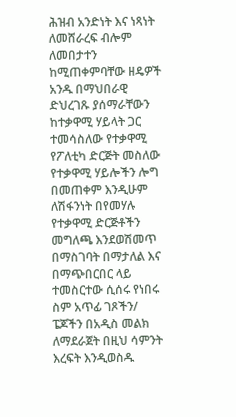ሕዝብ አንድነት እና ነጻነት ለመሸራረፍ ብሎም ለመበታተን ከሚጠቀምባቸው ዘዴዎች አንዱ በማህበራዊ ድህረገጹ ያሰማራቸውን ከተቃዋሚ ሃይላት ጋር ተመሳስለው የተቃዋሚ የፖለቲካ ድርጅት መስለው የተቃዋሚ ሃይሎችን ሎግ በመጠቀም እንዲሁም ለሽፋንነት በየመሃሉ የተቃዋሚ ድርጅቶችን መግለጫ እንደወሽመጥ በማስገባት በማታለል እና በማጭበርበር ላይ ተመስርተው ሲሰሩ የነበሩ ስም አጥፊ ገጾችን/ ፔጆችን በአዲስ መልክ ለማደራጀት በዚህ ሳምንት እረፍት እንዲወስዱ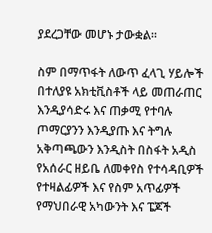ያደረጋቸው መሆኑ ታውቋል።

ስም በማጥፋት ለውጥ ፈላጊ ሃይሎች በተለያዩ አክቲቪስቶች ላይ መጠራጠር እንዲያሳድሩ እና ጠቃሚ የተባሉ ጦማርያንን እንዲያጡ እና ትግሉ አቅጣጫውን እንዲስት በስፋት አዲስ የአሰራር ዘይቤ ለመቀየስ የተሳዳቢዎች የተዛልፊዎች እና የስም አጥፊዎች የማህበራዊ አካውንት እና ፔጆች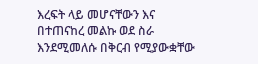እረፍት ላይ መሆናቸውን እና በተጠናከረ መልኩ ወደ ስራ እንደሚመለሱ በቅርብ የሚያውቋቸው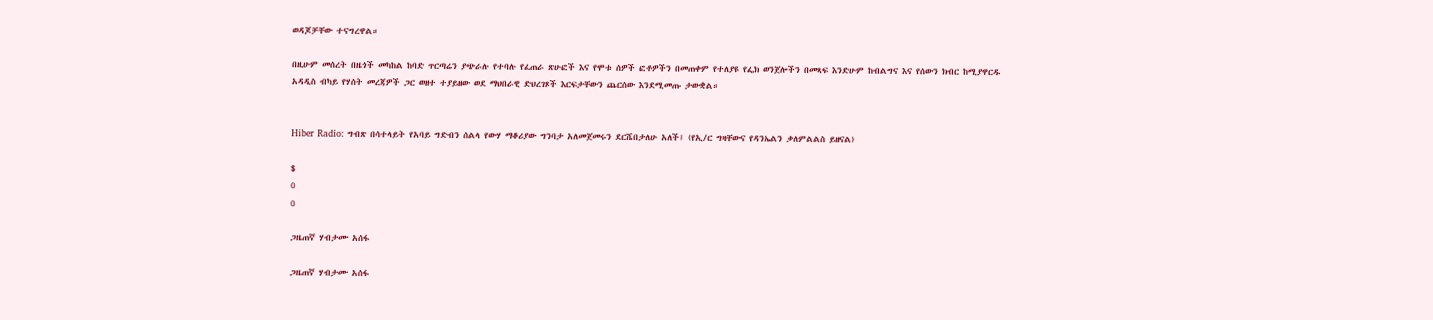ወዳጆቻቸው ተናግረዋል።

በዚሁም መሰረት በዜጎች መካከል ከባድ ጥርጣሬን ያጭራሉ የተባሉ የፈጠራ ጽሁፎች እና የሞቱ ሰዎች ፎቶዎችን በመጠቀም የተለያዩ የፌክ ወንጀሎችን በመጻፍ እንድሁም ከብልግና እና የሰውን ክብር ከሚያዋርዱ አዳዲስ ብካይ የሃሰት መረጃዎች ጋር ወዘተ ተያይዘው ወደ ማህበራዊ ድህረገጾች እርፍታቸውን ጨርሰው እንደሚመጡ ታውቋል።


Hiber Radio: ግብጽ በሳተላይት የአባይ ግድብን ሰልላ የውሃ ማቆሪያው ግንባታ አለመጀመሩን ደርሼበታለሁ አለች፤ (የኢ/ር ግዛቸውና የዳንኤልን ቃለምልልስ ይዘናል)

$
0
0

ጋዜጠኛ ሃብታሙ አሰፋ

ጋዜጠኛ ሃብታሙ አሰፋ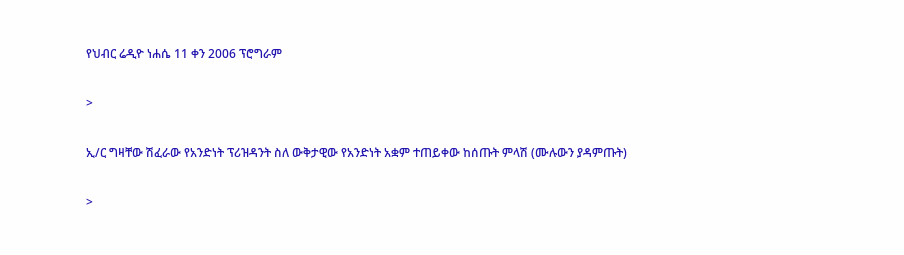የህብር ሬዲዮ ነሐሴ 11 ቀን 2006 ፕሮግራም

>

ኢ/ር ግዛቸው ሽፈራው የአንድነት ፕሪዝዳንት ስለ ውቅታዊው የአንድነት አቋም ተጠይቀው ከሰጡት ምላሽ (ሙሉውን ያዳምጡት)

>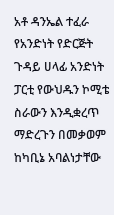አቶ ዳንኤል ተፈራ የአንድነት የድርጅት ጉዳይ ሀላፊ አንድነት ፓርቲ የውህዱን ኮሚቴ ስራውን እንዲቋረጥ ማድረጉን በመቃወም ከካቢኔ አባልነታቸው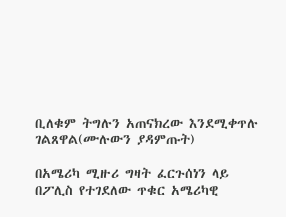ቢለቁም ትግሉን አጠናክረው እንደሚቀጥሉ ገልጸዋል(ሙሉውን ያዳምጡት)

በአሜሪካ ሚዙሪ ግዛት ፈርጉሰነን ላይ በፖሊስ የተገደለው ጥቁር አሜሪካዊ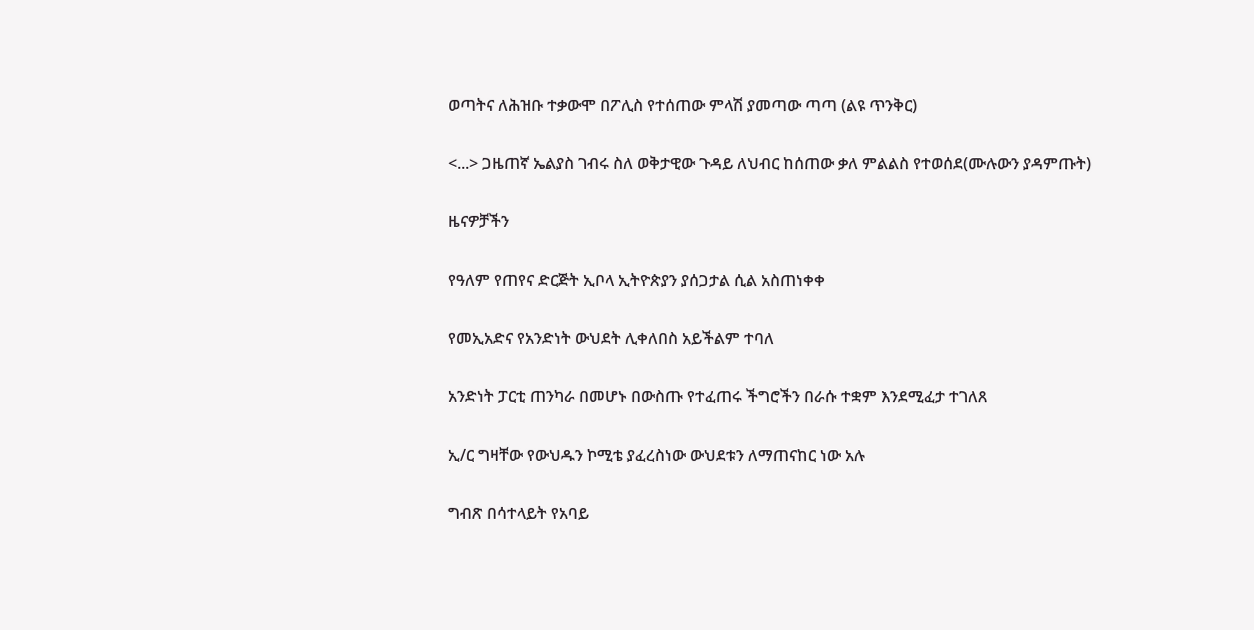ወጣትና ለሕዝቡ ተቃውሞ በፖሊስ የተሰጠው ምላሽ ያመጣው ጣጣ (ልዩ ጥንቅር)

<...> ጋዜጠኛ ኤልያስ ገብሩ ስለ ወቅታዊው ጉዳይ ለህብር ከሰጠው ቃለ ምልልስ የተወሰደ(ሙሉውን ያዳምጡት)

ዜናዎቻችን

የዓለም የጠየና ድርጅት ኢቦላ ኢትዮጵያን ያሰጋታል ሲል አስጠነቀቀ

የመኢአድና የአንድነት ውህደት ሊቀለበስ አይችልም ተባለ

አንድነት ፓርቲ ጠንካራ በመሆኑ በውስጡ የተፈጠሩ ችግሮችን በራሱ ተቋም እንደሚፈታ ተገለጸ

ኢ/ር ግዛቸው የውህዱን ኮሚቴ ያፈረስነው ውህደቱን ለማጠናከር ነው አሉ

ግብጽ በሳተላይት የአባይ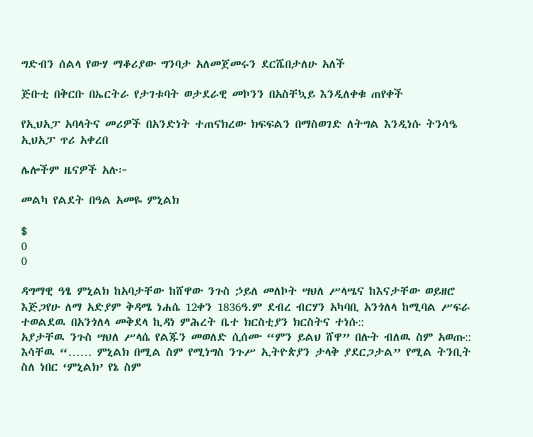ግድብን ሰልላ የውሃ ማቆሪያው ግንባታ አለመጀመሩን ደርሼበታለሁ አለች

ጅቡቲ በቅርቡ በኤርትራ የታገቱባት ወታደራዊ መኮንን በአስቸኳይ እንዲለቀቁ ጠየቀች

የኢህአፓ አባላትና መሪዎች በአንድነት ተጠናክረው ክፍፍልን በማስወገድ ለትግል እንዲነሱ ትንሳዔ ኢህአፓ ጥሪ አቀረበ

ሌሎችም ዜናዎች አሉ፦

መልካ የልደት በዓል አመዬ ምኒልክ

$
0
0

ዳግማዊ ዓፄ ምኒልክ ከአባታቸው ከሸዋው ንጉስ ኃይለ መለኮት ሣህለ ሥላሤና ከእናታቸው ወይዘሮ እጅጋየሁ ለማ አድያም ቅዳሜ ነሐሴ 12ቀን 1836ዓ.ም ደብረ ብርሃን አካባቢ አንጎለላ ከሚባል ሥፍራ ተወልደዉ በአንጎለላ መቅደላ ኪዳነ ምሕረት ቤተ ክርስቲያን ክርስትና ተነሱ::
አያታቸዉ ንጉስ ሣህለ ሥላሴ የልጁን መወለድ ሲሰሙ “ምን ይልህ ሸዋ” በሉት ብለዉ ስም አወጡ::
እሳቸዉ “…… ምኒልክ በሚል ስም የሚነግስ ንጉሥ ኢትዮጵያን ታላቅ ያደርጋታል” የሚል ትንቢት ስለ ነበር ‘ምኒልክ’ የኔ ስም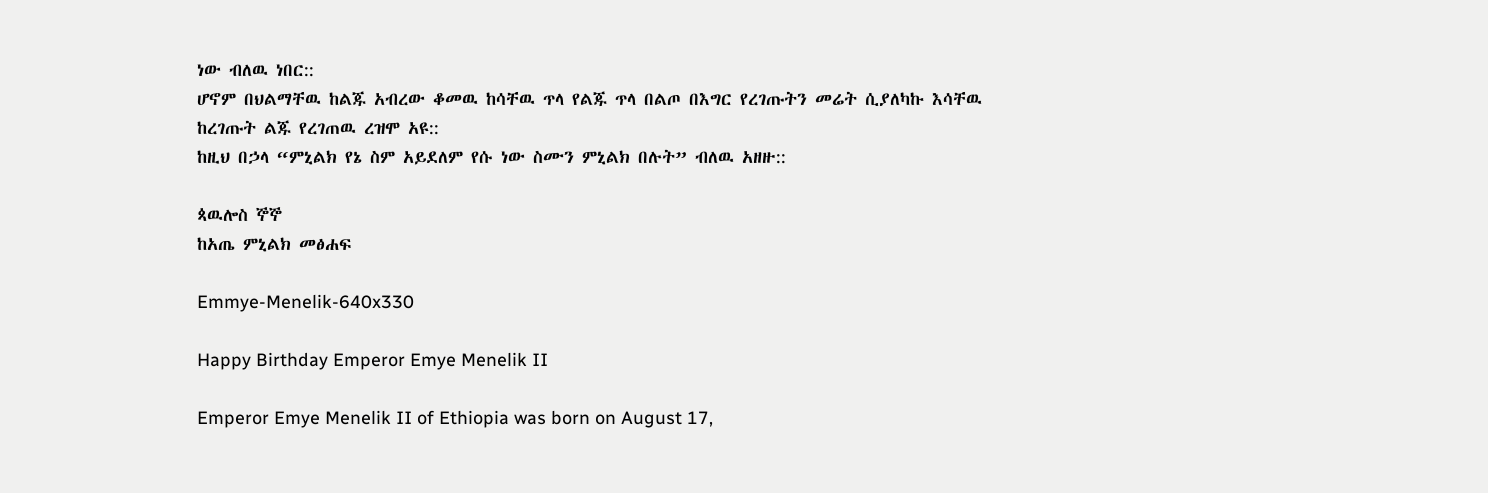ነው ብለዉ ነበር::
ሆኖም በህልማቸዉ ከልጁ አብረው ቆመዉ ከሳቸዉ ጥላ የልጁ ጥላ በልጦ በእግር የረገጡትን መሬት ሲያለካኩ እሳቸዉ ከረገጡት ልጁ የረገጠዉ ረዝሞ አዩ::
ከዚህ በኃላ “ምኒልክ የኔ ስም አይደለም የሱ ነው ስሙን ምኒልክ በሉት” ብለዉ አዘዙ::

ጳዉሎስ ኞኞ
ከአጤ ምኒልክ መፅሐፍ

Emmye-Menelik-640x330

Happy Birthday Emperor Emye Menelik II

Emperor Emye Menelik II of Ethiopia was born on August 17,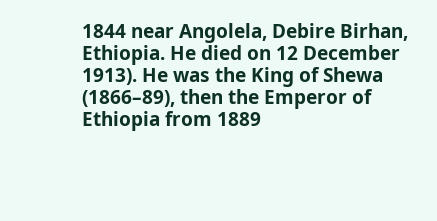1844 near Angolela, Debire Birhan, Ethiopia. He died on 12 December 1913). He was the King of Shewa (1866–89), then the Emperor of Ethiopia from 1889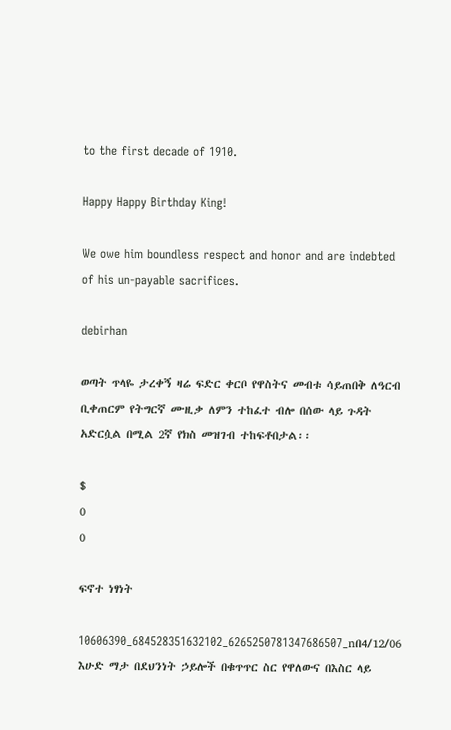to the first decade of 1910.

Happy Happy Birthday King!

We owe him boundless respect and honor and are indebted of his un-payable sacrifices.

debirhan

ወጣት ጥላዬ ታረቀኝ ዛሬ ፍድር ቀርቦ የዋስትና መብቱ ሳይጠበቅ ለዓርብ ቢቀጠርም የትግርኛ ሙዚቃ ለምን ተከፈተ ብሎ በሰው ላይ ጉዳት አድርሷል በሚል 2ኛ የክስ መዝገብ ተከፍቶበታል፡፡

$
0
0

ፍኖተ ነፃነት

10606390_684528351632102_6265250781347686507_nበ4/12/06 እሁድ ማታ በደህንነት ኃይሎች በቁጥጥር ስር የዋለውና በእስር ላይ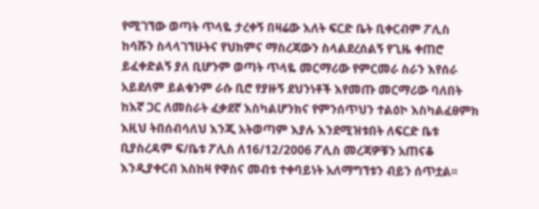የሚገኘው ወጣት ጥላዬ ታረቀኝ በዛሬው እለት ፍርድ ቤት ቢቀርብም ፖሊስ ከሳሹን ስላላገኘሁትና የህክምና ማስረጃውን ስላልደረሰልኝ የጊዜ ቀጠሮ ይፈቀድልኝ ያለ ቢሆንም ወጣት ጥላዬ መርማሪው የምርመራ ስራን እየሰራ አይደለም ይልቁንም ራሱ ቢሮ የያዙኝ ደህንነቶች እየመጡ መርማሪው ባለበት ከእኛ ጋር ለመስራት ፈቃደኛ እስካልሆንክና የምንሰጥህን ተልዕኮ እስካልፈፀምክ እዚህ ትበሰብሳለህ እንጂ አትወጣም እያሉ እንደሚዝቱበት ለፍርድ ቤቱ ቢያስረዳም ፍ/ቤቱ ፖሊስ ለ16/12/2006 ፖሊስ መረጃዎቹን አጠናቆ እንዲያቀርብ እስከዛ የዋስና መብቱ ተቀባይነት አለማግኘቱን ብይን ሰጥቷል፡፡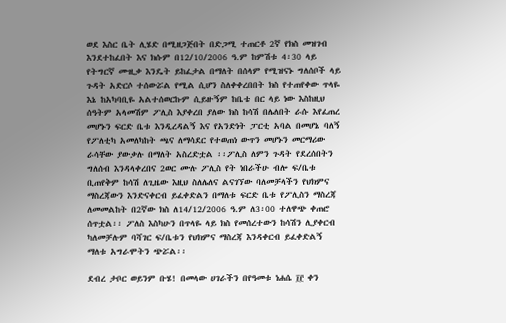ወደ እስር ቤት ሊሄድ በሚዘጋጅበት በድጋሚ ተጠርቶ 2ኛ የክስ መዝገብ እንደተከፈበት እና ክሱም በ12/10/2006 ዓ.ም ከምሽቱ 4፡30 ላይ የትግርኛ ሙዚቃ እንዴት ይከፈታል በማለት በሰላም የሚዝናኑ ግለሰቦች ላይ ጉዳት አድርሶ ተሰውሯል የሚል ሲሆን ስለቀቀረበበት ክስ የተጠየቀው ጥላዬ እኔ ከአካባቢዬ አልተሰወርኩም ሲይዙኝም ከቤቴ በር ላይ ነው እስከዚህ ሰዓትም አላመሽም ፖሊስ እያቀረበ ያለው ክስ ከሳሽ በሌለበት ራሱ እየፈጠረ መሆኑን ፍርድ ቤቱ እንዲረዳልኝ እና የአንድነት ፓርቲ አባል በመሆኔ ባለኝ የፖለቲካ አመለካከት ጫና ለማሳደር የተወጠነ ውጥን መሆኑን መርማሪው ራሳቸው ያውቃሉ በማለት አስረድቷል ፡፡ፖሊስ ለምን ጉዳት የደረሰበትን ግለሰብ እንዳላቀረበና 2ወር ሙሉ ፖሊስ የት ነበራችሁ ብሎ ፍ/ቤቱ ቢጠየቅም ከሳሽ ለጊዜው እዚህ ስለሌለና ልናገኘው ባለመቻላችን የህክምና ማስረጃውን እንድናቀርብ ይፈቀድልን በማለቱ ፍርድ ቤቱ የፖሊስን ማስረጃ ለመመልከት በ2ኛው ክስ ለ14/12/2006 ዓ.ም ለ3፡00 ተለዋጭ ቀጠሮ ሰጥቷል፡፡ ፖለስ እስካሁን በጥላዬ ላይ ክስ የመሰረተውን ከሳሽን ሊያቀርብ ካለመቻሉም ባሻገር ፍ/ቤቱን የህክምና ማስረጃ እንዳቀርብ ይፈቀድልኝ ማለቱ አግራሞትን ጭሯል፡፡

ደብረ ታቦር ወይንም ቡሄ! በመላው ሀገራችን በየዓመቱ ነሐሴ ፲፫ ቀን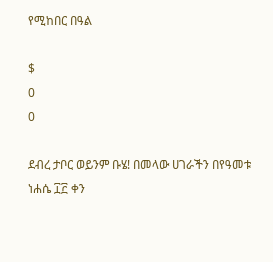የሚከበር በዓል

$
0
0

ደብረ ታቦር ወይንም ቡሄ! በመላው ሀገራችን በየዓመቱ ነሐሴ ፲፫ ቀን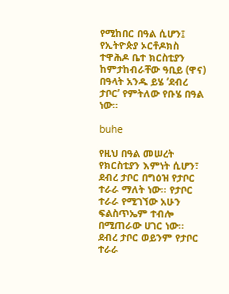የሚከበር በዓል ሲሆን፤ የኢትዮጵያ ኦርቶዶክስ ተዋሕዶ ቤተ ክርስቲያን ከምታከብራቸው ዓቢይ (ዋና) በዓላት አንዱ ይሄ ‘ደብረ ታቦር’ የምትለው የቡሄ በዓል ነው።

buhe

የዚህ በዓል መሠረት የክርስቲያን እምነት ሲሆን፣ ደብረ ታቦር በግዕዝ የታቦር ተራራ ማለት ነው፡፡ የታቦር ተራራ የሚገኘው አሁን ፍልስጥኤም ተብሎ በሚጠራው ሀገር ነው፡፡ ደብረ ታቦር ወይንም የታቦር ተራራ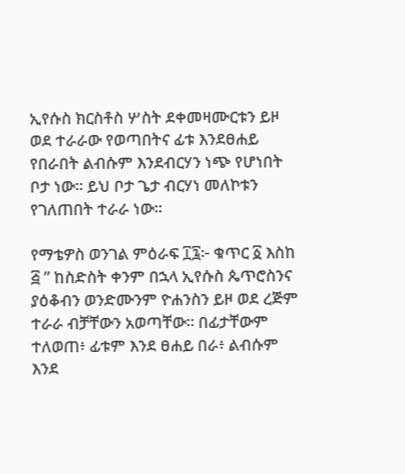ኢየሱስ ክርስቶስ ሦስት ደቀመዛሙርቱን ይዞ ወደ ተራራው የወጣበትና ፊቱ እንደፀሐይ የበራበት ልብሱም እንደብርሃን ነጭ የሆነበት ቦታ ነው፡፡ ይህ ቦታ ጌታ ብርሃነ መለኮቱን የገለጠበት ተራራ ነው።

የማቴዎስ ወንገል ምዕራፍ ፲፯፦ ቁጥር ፩ እስከ ፭ ” ከስድስት ቀንም በኋላ ኢየሱስ ጴጥሮስንና ያዕቆብን ወንድሙንም ዮሐንስን ይዞ ወደ ረጅም ተራራ ብቻቸውን አወጣቸው። በፊታቸውም ተለወጠ፥ ፊቱም እንደ ፀሐይ በራ፥ ልብሱም እንደ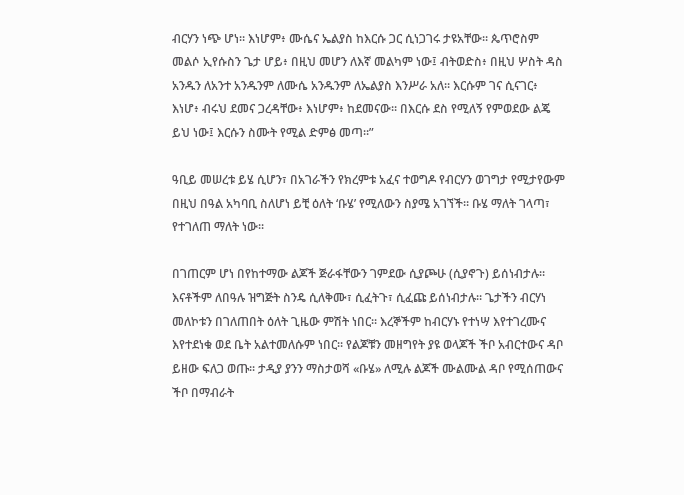ብርሃን ነጭ ሆነ። እነሆም፥ ሙሴና ኤልያስ ከእርሱ ጋር ሲነጋገሩ ታዩአቸው። ጴጥሮስም መልሶ ኢየሱስን ጌታ ሆይ፥ በዚህ መሆን ለእኛ መልካም ነው፤ ብትወድስ፥ በዚህ ሦስት ዳስ አንዱን ለአንተ አንዱንም ለሙሴ አንዱንም ለኤልያስ እንሥራ አለ። እርሱም ገና ሲናገር፥ እነሆ፥ ብሩህ ደመና ጋረዳቸው፥ እነሆም፥ ከደመናው። በእርሱ ደስ የሚለኝ የምወደው ልጄ ይህ ነው፤ እርሱን ስሙት የሚል ድምፅ መጣ።”

ዓቢይ መሠረቱ ይሄ ሲሆን፣ በአገራችን የክረምቱ አፈና ተወግዶ የብርሃን ወገግታ የሚታየውም በዚህ በዓል አካባቢ ስለሆነ ይቺ ዕለት ‘ቡሄ’ የሚለውን ስያሜ አገኘች። ቡሄ ማለት ገላጣ፣ የተገለጠ ማለት ነው፡፡

በገጠርም ሆነ በየከተማው ልጆች ጅራፋቸውን ገምደው ሲያጮሁ (ሲያኖጉ) ይሰነብታሉ። እናቶችም ለበዓሉ ዝግጅት ስንዴ ሲለቅሙ፣ ሲፈትጉ፣ ሲፈጩ ይሰነብታሉ። ጌታችን ብርሃነ መለኮቱን በገለጠበት ዕለት ጊዜው ምሽት ነበር፡፡ እረኞችም ከብርሃኑ የተነሣ እየተገረሙና እየተደነቁ ወደ ቤት አልተመለሱም ነበር፡፡ የልጆቹን መዘግየት ያዩ ወላጆች ችቦ አብርተውና ዳቦ ይዘው ፍለጋ ወጡ፡፡ ታዲያ ያንን ማስታወሻ «ቡሄ» ለሚሉ ልጆች ሙልሙል ዳቦ የሚሰጠውና ችቦ በማብራት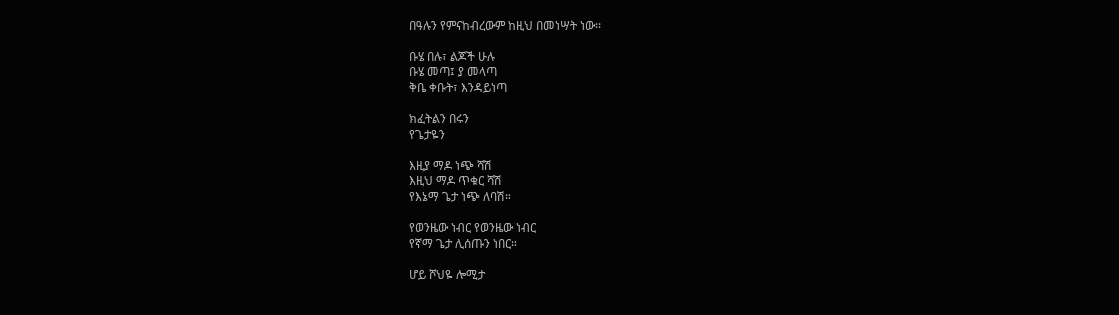በዓሉን የምናከብረውም ከዚህ በመነሣት ነው፡፡

ቡሄ በሉ፣ ልጆች ሁሉ
ቡሄ መጣ፤ ያ መላጣ
ቅቤ ቀቡት፣ እንዳይነጣ

ክፈትልን በሩን
የጌታዬን

እዚያ ማዶ ነጭ ሻሽ
እዚህ ማዶ ጥቁር ሻሽ
የእኔማ ጌታ ነጭ ለባሽ።

የወንዜው ነብር የወንዜው ነብር
የኛማ ጌታ ሊሰጡን ነበር።

ሆይ ሾህዬ ሎሚታ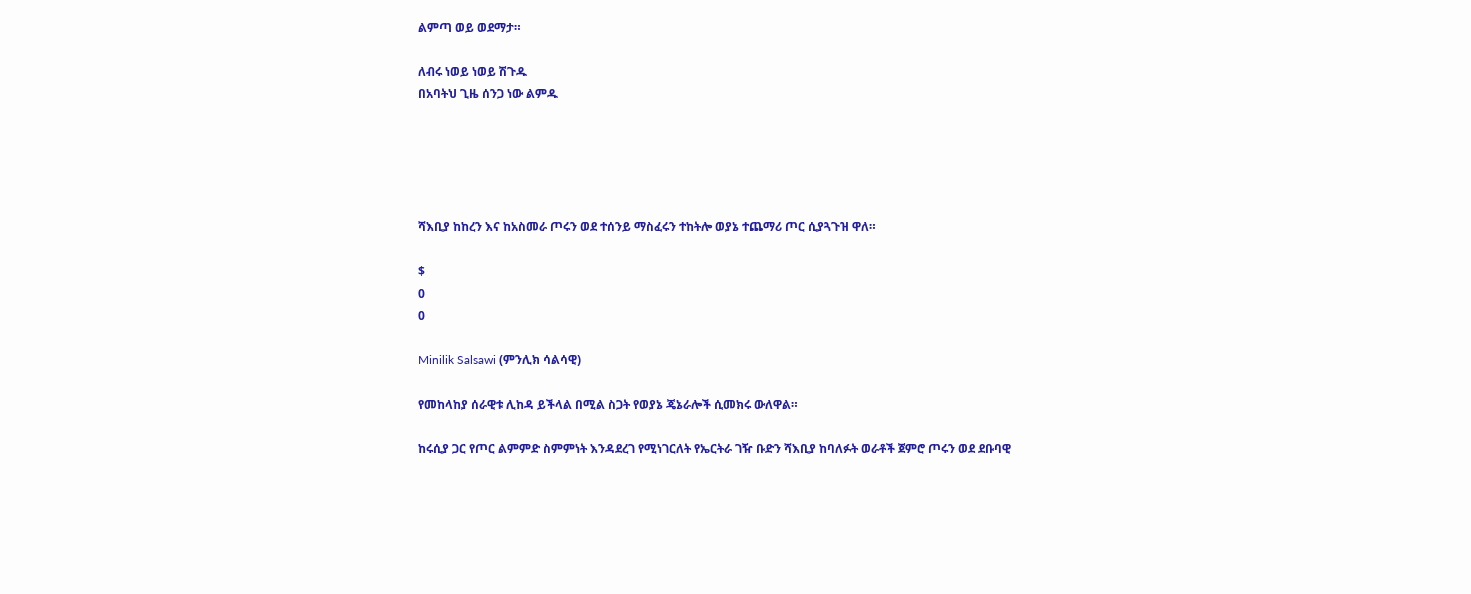ልምጣ ወይ ወደማታ።

ለብሩ ነወይ ነወይ ሽጉዱ
በአባትህ ጊዜ ሰንጋ ነው ልምዱ





ሻእቢያ ከከረን እና ከአስመራ ጦሩን ወደ ተሰንይ ማስፈሩን ተከትሎ ወያኔ ተጨማሪ ጦር ሲያጓጉዝ ዋለ።

$
0
0

Minilik Salsawi (ምንሊክ ሳልሳዊ)

የመከላከያ ሰራዊቱ ሊከዳ ይችላል በሚል ስጋት የወያኔ ጄኔራሎች ሲመክሩ ውለዋል።

ከሩሲያ ጋር የጦር ልምምድ ስምምነት እንዳደረገ የሚነገርለት የኤርትራ ገዥ ቡድን ሻእቢያ ከባለፉት ወራቶች ጀምሮ ጦሩን ወደ ደቡባዊ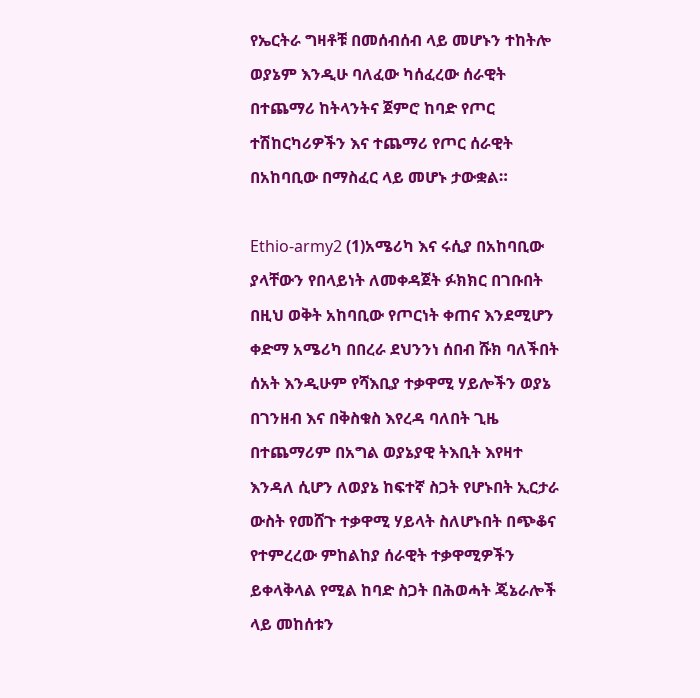የኤርትራ ግዛቶቹ በመሰብሰብ ላይ መሆኑን ተከትሎ ወያኔም እንዲሁ ባለፈው ካሰፈረው ሰራዊት በተጨማሪ ከትላንትና ጀምሮ ከባድ የጦር ተሽከርካሪዎችን እና ተጨማሪ የጦር ሰራዊት በአከባቢው በማስፈር ላይ መሆኑ ታውቋል።

Ethio-army2 (1)አሜሪካ እና ሩሲያ በአከባቢው ያላቸውን የበላይነት ለመቀዳጀት ፉክክር በገቡበት በዚህ ወቅት አከባቢው የጦርነት ቀጠና እንደሚሆን ቀድማ አሜሪካ በበረራ ደህንንነ ሰበብ ሹክ ባለችበት ሰአት እንዲሁም የሻእቢያ ተቃዋሚ ሃይሎችን ወያኔ በገንዘብ እና በቅስቁስ እየረዳ ባለበት ጊዜ በተጨማሪም በአግል ወያኔያዊ ትእቢት እየዛተ እንዳለ ሲሆን ለወያኔ ከፍተኛ ስጋት የሆኑበት ኢርታራ ውስት የመሸጉ ተቃዋሚ ሃይላት ስለሆኑበት በጭቆና የተምረረው ምከልከያ ሰራዊት ተቃዋሚዎችን ይቀላቅላል የሚል ከባድ ስጋት በሕወሓት ጄኔራሎች ላይ መከሰቱን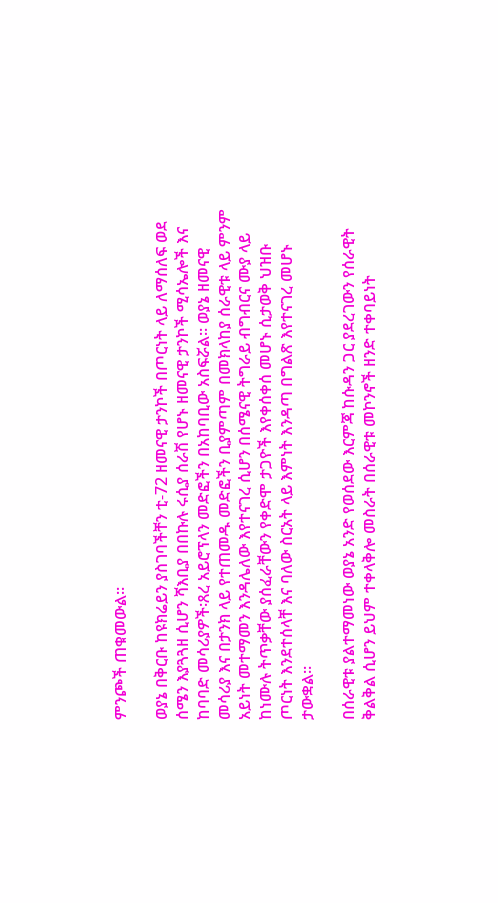ምንጮች ጠቁመውል።

ወያኔ በቅርቡ ከዩክሬይን ያስገባችቸን ቲ-72 ዘመናዊ ታንኮች በጦርነት ላይ ለማሰለፍ ወደ ሰሜን እያጓጓዘ ሲሆን ሻእቢያ በበኩሉ ሩሲያ ሰራሽ የሆኑ ዘመናዊ ታንኮች ሚሳኤሎች እና ከባባድ መሳሪያዎች፡ጸረ አይሮፕላን መድፎችን በአከባቢው አስፍሯል። ወያኔ ዘመናዊ መሳሪያ እና በታንክ ላይ የተጠመዱ መድፎችን ቢያምጣም በመክላከያ ሰራዊቱ ላይ ምንም አይነት መተማመን እንዳሌለው እየተናገረ ሲሆን በሰሜናዊ ትግራይ ብግብርና ሙያ ላይ ከነሙሉ ትጥቃቸው ያሰፈራቸውን የቀድሞ ታጋዮች እየቀሰቀሰ መሆኑ ሲታወቅ ህዝቡ ጦርነት እንደተሰላቸ እና ባለው ስርአት ላይ እምነት እንዳጣ በግልጽ እየተናገረ መሆኑ ታውቋል።

በሰራዊቱ ያልተማመነው ወያኔ አንድ የወሰደው እርምጃ ከሱዳን ጋር ያደረገውን የሰራዊት ቅልቅል ሲሆን ይህም ተቀላቅሎ መስራት በሰራዊቱ መኮንኖች ዘንድ ተቀባይነት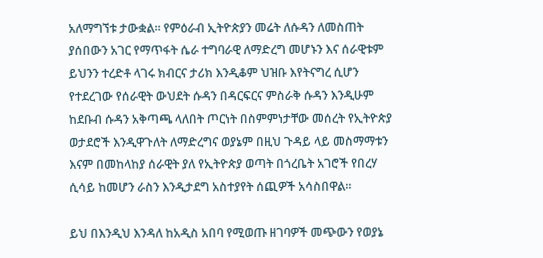አለማግኘቱ ታውቋል። የምዕራብ ኢትዮጵያን መሬት ለሱዳን ለመስጠት ያሰበውን አገር የማጥፋት ሴራ ተግባራዊ ለማድረግ መሆኑን እና ሰራዊቱም ይህንን ተረድቶ ላገሩ ክብርና ታሪክ እንዲቆም ህዝቡ እየትናግረ ሲሆን የተደረገው የሰራዊት ውህደት ሱዳን በዳርፍርና ምስራቅ ሱዳን እንዲሁም ከደቡብ ሱዳን አቅጣጫ ላለበት ጦርነት በስምምነታቸው መሰረት የኢትዮጵያ ወታደሮች እንዲዋጉለት ለማድረግና ወያኔም በዚህ ጉዳይ ላይ መስማማቱን እናም በመከላከያ ሰራዊት ያለ የኢትዮጵያ ወጣት በጎረቤት አገሮች የበረሃ ሲሳይ ከመሆን ራስን እንዲታደግ አስተያየት ሰጪዎች አሳስበዋል።

ይህ በእንዲህ እንዳለ ከአዲስ አበባ የሚወጡ ዘገባዎች መጭውን የወያኔ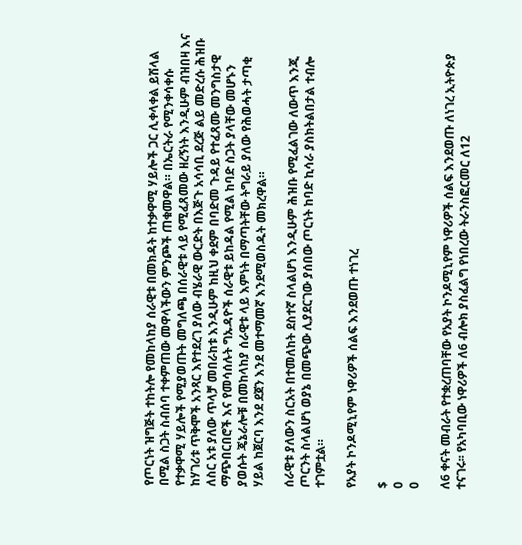የጦርነት ዝግጅት ተከትሎ የመከላከያ ሰራዊቱ በመክዳት ከተቃዋሚ ሃይሎች ጋር ሊቀላቀል ይሽላል በሚል ስጋት ስብሰባ ተቀምጠው መዋላችውን ምንጮች ጠቁመዋል። በኤርትራ የሚንቀሳቀሱ የተቃዋሚ ሃይሎች የሚያወጡት መግለጫ በሰራዊቱ ላይ የሚፈጸመው ዘረኝነት እንዲሁም ብዝበዛ እና ከሃገሪቱ ጥቅሞች አንጻር እየተደረገ ያለው ብሄራዊ ውርድት በእጅጉ አሳሳቢ ደረጅ ልይ መድረሱ ሕዝቡ ለስር አቱ ያለው ጥላቻ መበራከቱ እንዲሁም ከዚህ ቀደም በባድመ ጉዳይ የተፈጸሙ መንግስታዊ ማጭበርበሮች እና የመሳሰሉት ግኡዳዮች ሰራዊቱ ይከዳል የሚል ከባድ ስጋት ያላቸው መሆኑን ያወሱት ጄኔራሎቹ በመከላከያ ሰራዊቱ ላይ እምነት በማጣትቸው ትግራይ ያለው የሕወሓት ታጣቂ ሃይል ከጀርባ እንደ ደጀን እንደ መተማመኛ እንደሚወስዱት መክረዋል።

ሰራዊቱ ያለውን ስርአት በተመለከት ደስተኛ ስላልሆነ እንዲሁም ሕዝቡ የሚፈልገው ለውጥ እንጂ ጦርንት ስላልሆነ ወያኔ በመጭው ሊያደርገው ያሰበው ጦርነት ከባድ ኪሳራ ያስክትልበታል ተብሎ ተገምቷል።

የአያት ኮንዶሚኒየም ነዋሪዎች ሰልፍ እንደወጡ ተነገረ

$
0
0

ለ6 ቀናት መብራት የተቋረጠባቸው የአያት ኮንዶሚኒየም ነዋሪዎች ሰልፍ እንደወጡ ለነገረ ኢትዮጵያ ተናገሩ፡፡ የአካባቢው ነዋሪዎች ለ6 ብሎክ ያስፈልግ የነበረው ትራንስፎርመር ለ12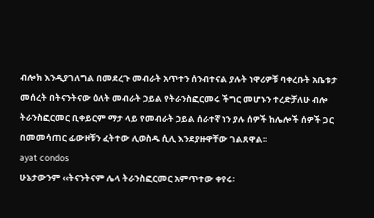ብሎክ እንዲያገለግል በመደረጉ መብራት አጥተን ሰንብተናል ያሉት ነዋሪዎቹ ባቀረቡት አቤቱታ መሰረት በትናንትናው ዕለት መብራት ኃይል የትራንስፎርመሩ ችግር መሆኑን ተረድቻለሁ ብሎ ትራንስፎርመር ቢቀይርም ማታ ላይ የመብራት ኃይል ሰራተኛ ነን ያሉ ሰዎች ከሌሎች ሰዎች ጋር በመመሳጠር ፊውዞቹን ፈትተው ሊወስዱ ሲሊ እንደያዙዋቸው ገልጸዋል፡፡
ayat condos
ሁኔታውንም ‹‹ትናንትናም ሌላ ትራንስፎርመር አምጥተው ቀየሩ፡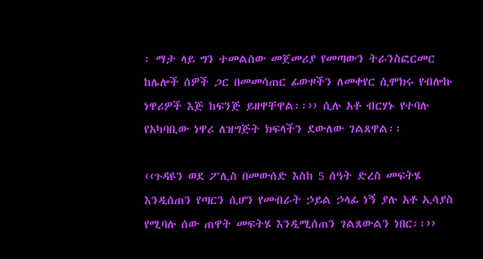፡ ማታ ላይ ግን ተመልሰው መጀመሪያ የመጣውን ትራንስፎርመር ከሌሎች ሰዎች ጋር በመመሳጠር ፊውዞችን ለመቀየር ሲሞክሩ የብሎኩ ነዋሪዎች እጅ ከፍንጅ ይዘዋቸዋል፡፡›› ሲሉ አቶ ብርሃኑ የተባሉ የአካባቢው ነዋሪ ለዝግጅት ክፍላችን ደውለው ገልጸዋል፡፡

‹‹ጉዳዩን ወደ ፖሊስ በመውሰድ እስከ 5 ሰዓት ድረስ መፍትሄ እንዲሰጠን የጣርን ሲሆን የመብራት ኃይል ኃላፊ ነኝ ያሉ አቶ ኢሳያስ የሚባሉ ሰው ጠዋት መፍትሄ እንዲሚሰጠን ገልጸውልን ነበር፡፡››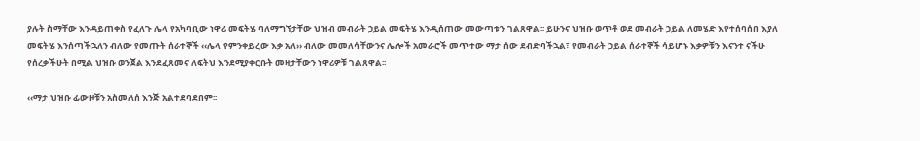ያሉት ስማቸው እንዳይጠቀስ የፈለጉ ሌላ የአካባቢው ነዋሪ መፍትሄ ባለማግኘታቸው ህዝብ መብራት ኃይል መፍትሄ እንዲሰጠው መውጣቱን ገልጸዋል፡፡ ይሁንና ህዝቡ ወጥቶ ወደ መብራት ኃይል ለመሄድ እየተሰባሰበ እያለ መፍትሄ እንሰጣችኋለን ብለው የመጡት ሰራተኞች ‹‹ሌላ የምንቀይረው እቃ አለ›› ብለው መመለሳቸውንና ሌሎች አመራሮች መጥተው ማታ ሰው ደብድባችኋል፣ የመብራት ኃይል ሰራተኞች ሳይሆኑ እቃዎቹን እናንተ ናችሁ የሰረቃችሁት በሚል ህዝቡ ወንጀል እንደፈጸመና ለፍትህ እንደሚያቀርቡት መዛታቸውን ነዋሪዎቹ ገልጸዋል፡፡

‹‹ማታ ህዝቡ ፊውዞቹን አስመለሰ እንጅ አልተደባደበም፡፡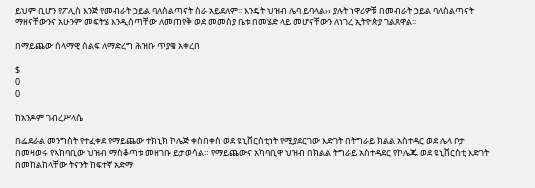ይህም ቢሆን የፖሊስ እንጅ የመብራት ኃይል ባለስልጣናት ስራ አይደለም፡፡ እንዴት ህዝብ ሌባ ይባላል›› ያሉት ነዋሪዎቹ በመብራት ኃይል ባለስልጣናት ማዘናቸውንና አሁንም መፍትሄ እንዲሰጣቸው ለመጠየቅ ወደ መመስያ ቤቱ በመሄድ ላይ መሆናቸውን ለነገረ ኢትዮጵያ ገልጸዋል፡፡

በማይጨው ሰላማዊ ሰልፍ ለማድረግ ሕዝቡ ጥያቄ አቀረበ

$
0
0

ከአንዶም ገብረሥላሴ

በፌደራል መንግስት የተፈቀደ የማይጨው ተክኒክ ኮሌጅ ቀስበቀስ ወደ ዩኒቨርስቲነት የሚያደርገው እድገት በትግራይ ክልል አስተዳር ወደ ሌላ ቦታ በመዛወሩ የኣከባቢው ህዝብ ማስቆጣቱ መዘገቡ ይታወሳል። የማይጨውና አካባቢዋ ህዝብ በክልል ትግራይ አስተዳደር የኮሌጁ ወደ ዩኒቨርስቲ እድገት በመከልከላቸው ትናንት ከፍተኛ አድማ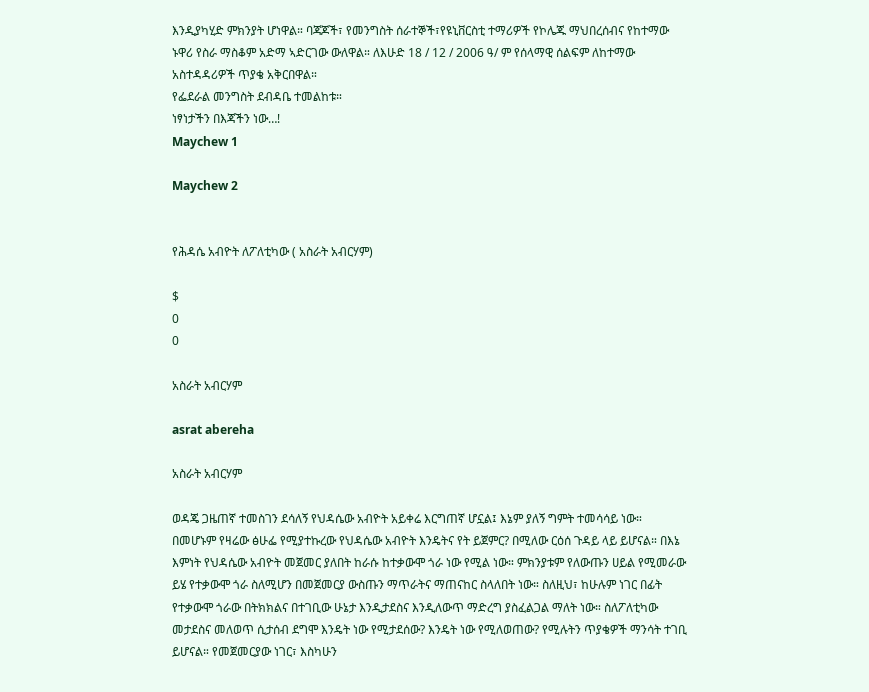እንዲያካሂድ ምክንያት ሆነዋል። ባጃጆች፣ የመንግስት ሰራተኞች፣የዩኒቨርስቲ ተማሪዎች የኮሌጁ ማህበረሰብና የከተማው ኑዋሪ የስራ ማስቆም አድማ ኣድርገው ውለዋል። ለእሁድ 18 / 12 / 2006 ዓ/ ም የሰላማዊ ሰልፍም ለከተማው አስተዳዳሪዎች ጥያቄ አቅርበዋል።
የፌደራል መንግስት ደብዳቤ ተመልከቱ።
ነፃነታችን በእጃችን ነው…!
Maychew 1

Maychew 2


የሕዳሴ አብዮት ለፖለቲካው ( አስራት አብርሃም)

$
0
0

አስራት አብርሃም

asrat abereha

አስራት አብርሃም

ወዳጄ ጋዜጠኛ ተመስገን ደሳለኝ የህዳሴው አብዮት አይቀሬ እርግጠኛ ሆኗል፤ እኔም ያለኝ ግምት ተመሳሳይ ነው። በመሆኑም የዛሬው ፅሁፌ የሚያተኩረው የህዳሴው አብዮት እንዴትና የት ይጀምር? በሚለው ርዕሰ ጉዳይ ላይ ይሆናል። በእኔ እምነት የህዳሴው አብዮት መጀመር ያለበት ከራሱ ከተቃውሞ ጎራ ነው የሚል ነው። ምክንያቱም የለውጡን ሀይል የሚመራው ይሄ የተቃውሞ ጎራ ስለሚሆን በመጀመርያ ውስጡን ማጥራትና ማጠናከር ስላለበት ነው። ስለዚህ፣ ከሁሉም ነገር በፊት የተቃውሞ ጎራው በትክክልና በተገቢው ሁኔታ እንዲታደስና እንዲለውጥ ማድረግ ያስፈልጋል ማለት ነው። ስለፖለቲካው መታደስና መለወጥ ሲታሰብ ደግሞ እንዴት ነው የሚታደሰው? እንዴት ነው የሚለወጠው? የሚሉትን ጥያቄዎች ማንሳት ተገቢ ይሆናል። የመጀመርያው ነገር፣ እስካሁን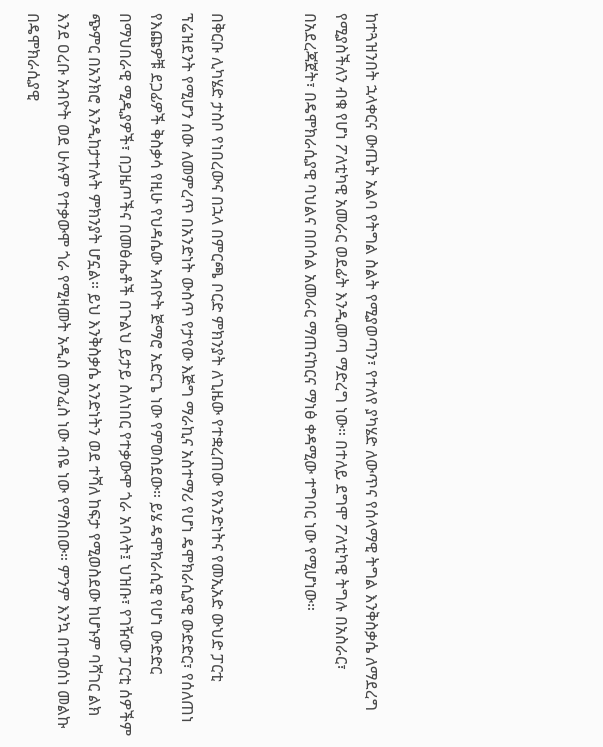ከተጓዝንበት ኋላቀርና ውጤት አልባ የትግል ስልት የሚያወጣን፣ የተለየ ያካሄድ ለውጥና የሰላማዊ ትግል እንቅስቃሴ ለማደረግ የሚያስችለን ብቁ የሆነ ፖለቲካዊ አመራር ወደፊት እንዲመጣ ማድረግ ነው። በተለይ ደግሞ ፖለቲካዊ ትግሉ በአስራር፣ በአደረጃጀት፣ በዴሞክራሲያዊ ባህልና በበሳል አመራር ማጠናከርና ማነፅ ቀዳሚው ተግባር ነው የሚሆነው።


በቅርቡ ሊካሄድ ታስቦ የነበረውና በኋላ በምርጫ ቦርድ ምክንያት ለጊዜው የተቋረጠው የአንድነትና የመኢአድ ውህድ ፓርቲ ፕሬዝደንት የሚሆን ሰው ለመምረጥ በአንድነት ውስጥ የታየው እጅግ ማራኪና አስተማሪ የሆነ ዴሞክራሲያዊ ውድድር፣ የሰለጠነ የእጩዎቹ ደጋፊዎች ቅስቃሳ የዚሁ የህዳሴው አብዮት ጅማሮ አድርጌ ነው የምወስደው። ይሄ ዴሞክራሲዊ የሆነ ውድድር በማህበራዊ ሚዲያዎች፣ በጋዜጦችና በመፅሔቶች በጉልህ ይታይ ስለነበር የተቃውሞ ጎራ አባላት፤ ህዝቡ፣ የገዥው ፓርቲ ሰዎችም ጭምር በአንክሮ እንዲከታተሉት ምክንያት ሆኗል። ይህ እንቅስቃሴ አንድነትን ወደ ተሻለ ከፍታ የሚወስደው ከሆኑም ባሻገር ልክ እንደ ዐረቡ አብዮት ወደ ሁሉም የተቃውሞ ጎራ የሚዛመት አዲስ መንፈስ ነው ብዬ ነው የማስበው። ምንም እንኳ በተወሰነ መልኩ በዴሞክራሲያዊ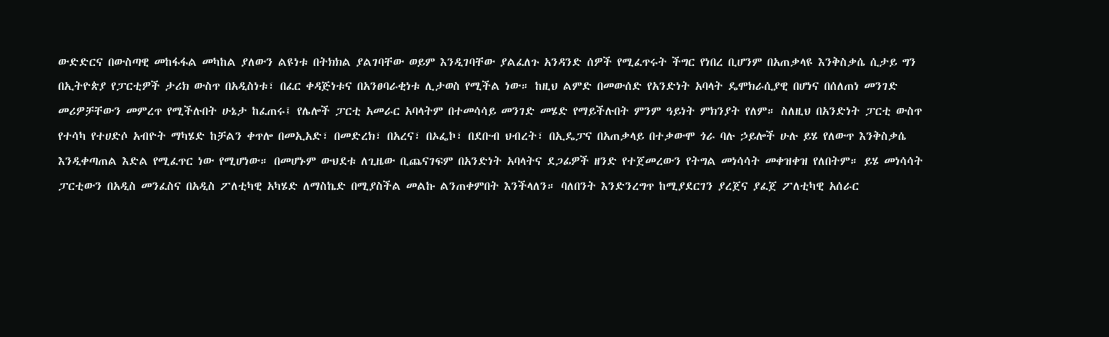ውድድርና በውስጣዊ መከፋፋል መካከል ያለውን ልዩነቱ በትክክል ያልገባቸው ወይም እንዲገባቸው ያልፈለጉ አንዳንድ ሰዎች የሚፈጥሩት ችግር የነበረ ቢሆንም በአጠቃላዩ እንቅስቃሴ ሲታይ ግን በኢትዮጵያ የፓርቲዎች ታሪክ ውስጥ በአዲስነቱ፣ በፈር ቀዳጅነቱና በአንፀባራቂነቱ ሊታወስ የሚችል ነው። ከዚህ ልምድ በመውሰድ የአንድነት አባላት ዴሞክራሲያዊ በሆነና በሰለጠነ መንገድ መሪዎቻቸውን መምረጥ የሚችሉበት ሁኔታ ከፈጠሩ፤ የሌሎች ፓርቲ አመራር አባላትም በተመሳሳይ መንገድ መሄድ የማይችሉበት ምንም ዓይነት ምክንያት የለም። ስለዚህ በአንድነት ፓርቲ ውስጥ የተሳካ የተሀድሶ አብዮት ማካሄድ ከቻልን ቀጥሎ በመኢአድ፣ በመድረክ፣ በአረና፣ በኦፌኮ፣ በደቡብ ህብረት፣ በኢዴፓና በአጠቃላይ በተቃውሞ ጎራ ባሉ ኃይሎች ሁሉ ይሄ የለውጥ እንቅስቃሴ እንዲቀጣጠል እድል የሚፈጥር ነው የሚሆነው። በመሆኑም ውህደቱ ለጊዜው ቢጨናገፍም በአንድነት አባላትና ደጋፊዎች ዘንድ የተጀመረውን የትግል መነሳሳት መቀዝቀዝ የለበትም። ይሄ መነሳሳት ፓርቲውን በአዲስ መንፈስና በአዲስ ፖለቲካዊ አካሄድ ለማስኬድ በሚያስችል መልኩ ልንጠቀምበት እንችላለን። ባለበንት እንድንረግጥ ከሚያደርገን ያረጀና ያፈጀ ፖለቲካዊ አሰራር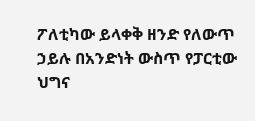ፖለቲካው ይላቀቅ ዘንድ የለውጥ ኃይሉ በአንድነት ውስጥ የፓርቲው ህግና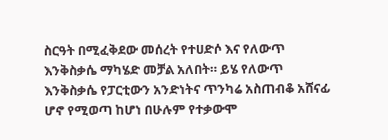ስርዓት በሚፈቅደው መሰረት የተሀድሶ እና የለውጥ እንቅስቃሴ ማካሄድ መቻል አለበት። ይሄ የለውጥ እንቅስቃሴ የፓርቲውን አንድነትና ጥንካሬ አስጠብቆ አሸናፊ ሆኖ የሚወጣ ከሆነ በሁሉም የተቃውሞ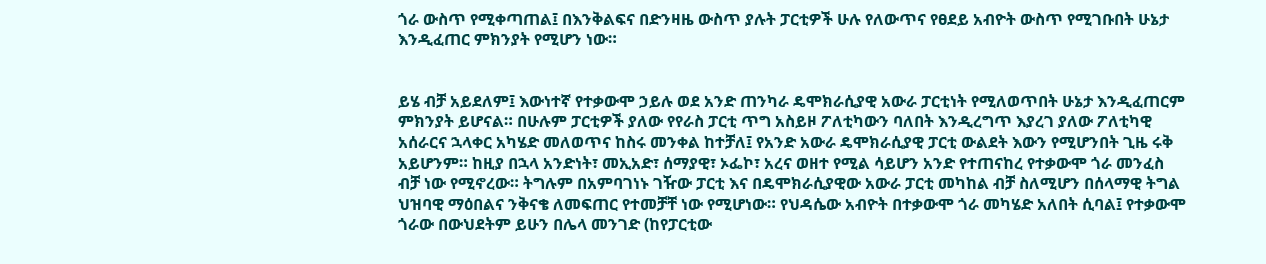ጎራ ውስጥ የሚቀጣጠል፤ በእንቅልፍና በድንዛዜ ውስጥ ያሉት ፓርቲዎች ሁሉ የለውጥና የፀደይ አብዮት ውስጥ የሚገቡበት ሁኔታ እንዲፈጠር ምክንያት የሚሆን ነው።


ይሄ ብቻ አይደለም፤ እውነተኛ የተቃውሞ ኃይሉ ወደ አንድ ጠንካራ ዴሞክራሲያዊ አውራ ፓርቲነት የሚለወጥበት ሁኔታ እንዲፈጠርም ምክንያት ይሆናል። በሁሉም ፓርቲዎች ያለው የየራስ ፓርቲ ጥግ አስይዞ ፖለቲካውን ባለበት እንዲረግጥ እያረገ ያለው ፖለቲካዊ አሰራርና ኋላቀር አካሄድ መለወጥና ከስሩ መንቀል ከተቻለ፤ የአንድ አውራ ዴሞክራሲያዊ ፓርቲ ውልደት እውን የሚሆንበት ጊዜ ሩቅ አይሆንም። ከዚያ በኋላ አንድነት፣ መኢአድ፣ ሰማያዊ፣ ኦፌኮ፣ አረና ወዘተ የሚል ሳይሆን አንድ የተጠናከረ የተቃውሞ ጎራ መንፈስ ብቻ ነው የሚኖረው። ትግሉም በአምባገነኑ ገዥው ፓርቲ እና በዴሞክራሲያዊው አውራ ፓርቲ መካከል ብቻ ስለሚሆን በሰላማዊ ትግል ህዝባዊ ማዕበልና ንቅናቄ ለመፍጠር የተመቻቸ ነው የሚሆነው። የህዳሴው አብዮት በተቃውሞ ጎራ መካሄድ አለበት ሲባል፤ የተቃውሞ ጎራው በውህደትም ይሁን በሌላ መንገድ (ከየፓርቲው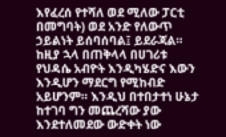እየፈረሰ የተሻለ ወደ ሚለው ፓርቲ በመግባት) ወደ አንድ የለውጥ ኃይልነት ይሰባሰባል፤ ይደራጃል። ከዚያ ኋላ በጠቅላላ በሀገሪቱ የህዳሴ አብዮት እንዲካሄድና እውን እንዲሆን ማደርግ የሚከብድ አይሆንም። እንዲህ በተበታተነ ሁኔታ ከተገባ ግን መጨረሻው ያው እንደተለመደው ውድቀት ነው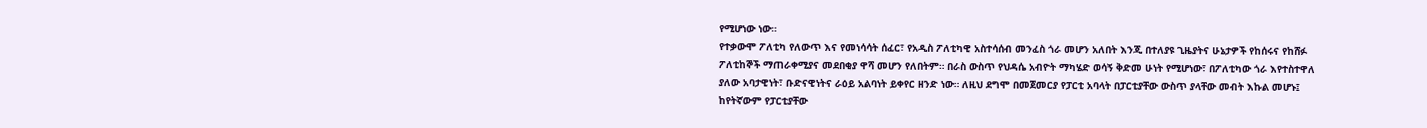የሚሆነው ነው።
የተቃውሞ ፖለቲካ የለውጥ እና የመነሳሳት ሰፈር፣ የአዲስ ፖለቲካዊ አስተሳሰብ መንፈስ ጎራ መሆን አለበት እንጂ በተለያዩ ጊዜያትና ሁኔታዎች የከሰሩና የከሸፉ ፖለቲከኞች ማጠራቀሚያና መደበቂያ ዋሻ መሆን የለበትም። በራስ ውስጥ የህዳሴ አብዮት ማካሄድ ወሳኝ ቅድመ ሁነት የሚሆነው፣ በፖለቲካው ጎራ እየተስተዋለ ያለው አባታዊነት፣ ቡድናዊነትና ራዕይ አልባነት ይቀየር ዘንድ ነው። ለዚህ ደግሞ በመጀመርያ የፓርቲ አባላት በፓርቲያቸው ውስጥ ያላቸው መብት እኩል መሆኑ፤ ከየትኛውም የፓርቲያቸው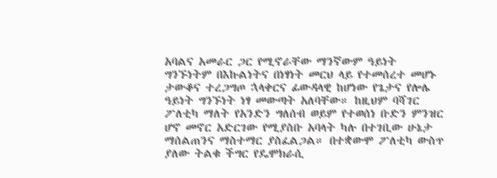አባልና አመራር ጋር የሚኖራቸው ማንኛውም ዓይነት ግንኙነትም በእኩልነትና በነፃነት መርህ ላይ የተመሰረተ መሆኑ ታውቆና ተረጋግጦ ኋላቀርና ፊውዳላዊ ከሆነው የጌታና የሎሌ ዓይነት ግንኙነት ነፃ መውጣት አለባቸው። ከዚህም ባሻገር ፖለቲካ ማለት የአንድን ግለሰብ ወይም የተወሰነ ቡድን ምንዝር ሆኖ መኖር አድርገው የሚያስቡ አባላት ካሉ በተገቢው ሁኔታ ማሰልጠንና ማስተማር ያስፈልጋል። በተቋውሞ ፖለቲካ ውስጥ ያለው ትልቁ ችግር የዴሞክራሲ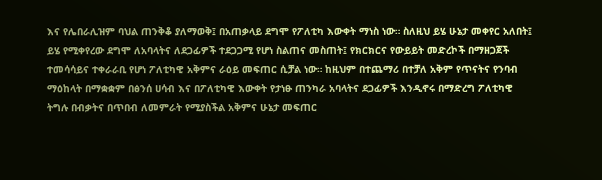እና የሌበራሊዝም ባህል ጠንቅቆ ያለማወቅ፤ በአጠቃላይ ደግሞ የፖለቲካ እውቀት ማነስ ነው። ስለዚህ ይሄ ሁኔታ መቀየር አለበት፤ ይሄ የሚቀየረው ደግሞ ለአባላትና ለደጋፊዎች ተደጋጋሚ የሆነ ስልጠና መስጠት፤ የክርክርና የውይይት መድረኮች በማዘጋጀች ተመሳሳይና ተቀራራቢ የሆነ ፖለቲካዊ አቅምና ራዕይ መፍጠር ሲቻል ነው። ከዚህም በተጨማሪ በተቻለ አቅም የጥናትና የንባብ ማዕከላት በማቋቋም በፅንሰ ሀሳብ እና በፖለቲካዊ እውቀት የታነፁ ጠንካራ አባላትና ደጋፊዎች እንዲኖሩ በማድረግ ፖለቲካዊ ትግሉ በብቃትና በጥበብ ለመምራት የሚያስችል አቅምና ሁኔታ መፍጠር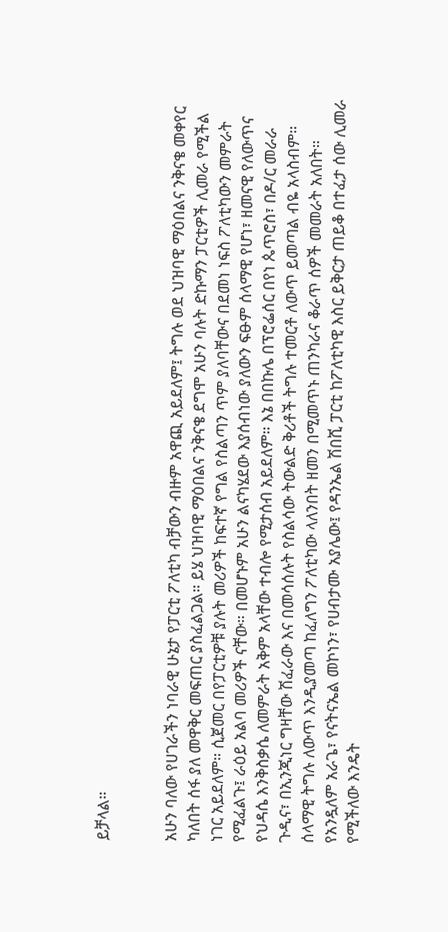ይቻላል።


አሁን ባለው የሀገራችን ነባራዊ ሁኔታ የፓርቲ ፖለቲካ ብቻውን ብዙም አዋጪ አይደለም፤ ትግሉ ወደ ህዝባዊ ማዕበልና ንቅናቄ መቀየር ካለበት ሰፋ ያለ መዋቅር መፍጠር ያስፈልጋል። ይሄ ህዝባዊ ማዕበልና ንቅናቄ ደግሞ አሁን ባሉት ድኩማን ፓርቲዎች ሊመራ የሚችል ነገር አይደለም። ሲጀመር በየፓርቲዎቹ ያሉት መሪዎች ከፍተኛ የግል የስልጣን ጥም ያለባቸውና በደመነ ነፍስ ፖለቲካውን መምራት የሚፈልጉ፤ ራዕይ አልባ መሪዎች ናቸው። በመሆኑም አሁን ልናካሄደው እያሰብነው ያለውን ፍፁም ሰላማዊ የሆነ፣ ዘመናዊ የለውጥና የህዳሴ እንቅስቃሴ ለመምራት አቅም አላቸው ተብሎ የሚታሰብ አይደለም። እኔ በበኩሌ በፕሮፌሰር በየነ ጴጥሮስ፣ በዶ/ር መራራ ጉዲና፣ በኢንጂነር ግዛቸው ሽፈራው እና በመሳሰሉት የስልሳው ትውልድ ቅሪቶች ትግሉ ተመርቶ ለውጥ ይመጣል ብዬ አላስብም። ሰላማዊ ትግሉ ለውጥ እንዲያመጣ ከፈለግን ፖለቲካው ላለንበት ዘመን በሚመጥኑ ጠንካራና ቆራጥ ሰዎች መመራት አለበት። የአንዷለም አራጌ፣ የናትናኤል መኮነን፣ የሀብታሙ አያሌው፤ የዳንኤል ሽበሺ ፓርቲ ከፖለቲካዊ እስር ይቅርታ ጠይቆ በተፈታ ሰው ሊመራ የሚችለው እንዴት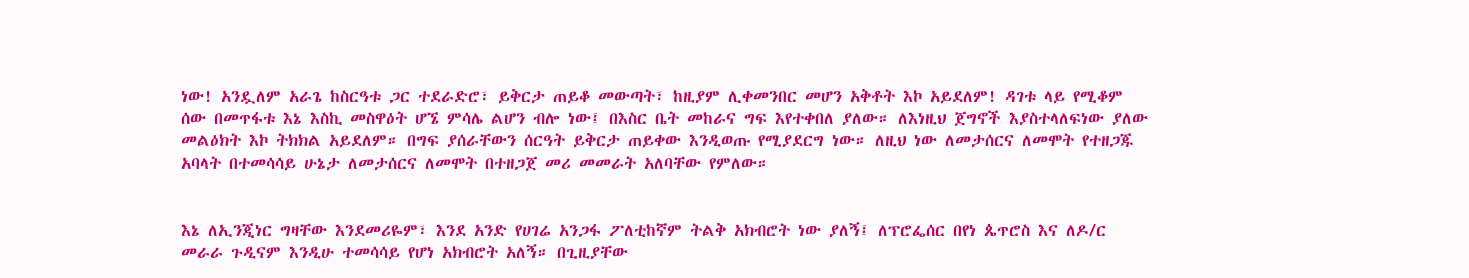ነው! አንዷለም አራጌ ከስርዓቱ ጋር ተደራድሮ፣ ይቅርታ ጠይቆ መውጣት፣ ከዚያም ሊቀመንበር መሆን አቅቶት እኮ አይደለም! ዳገቱ ላይ የሚቆም ሰው በመጥፋቱ እኔ እስኪ መስዋዕት ሆኜ ምሳሌ ልሆን ብሎ ነው፤ በእስር ቤት መከራና ግፍ እየተቀበለ ያለው። ለእነዚህ ጀግኖች እያስተላለፍነው ያለው መልዕክት እኮ ትክክል አይደለም። በግፍ ያሰራቸውን ሰርዓት ይቅርታ ጠይቀው እንዲወጡ የሚያደርግ ነው። ለዚህ ነው ለመታሰርና ለመሞት የተዘጋጁ አባላት በተመሳሳይ ሁኔታ ለመታሰርና ለመሞት በተዘጋጀ መሪ መመራት አለባቸው የምለው።


እኔ ለኢንጂነር ግዛቸው እንደመሪዬም፣ እንደ አንድ የሀገሬ አንጋፋ ፖለቲከኛም ትልቅ አክብሮት ነው ያለኝ፤ ለፕሮፌሰር በየነ ጴጥሮስ እና ለዶ/ር መራራ ጉዲናም እንዲሁ ተመሳሳይ የሆነ አክብሮት አለኝ። በጊዚያቸው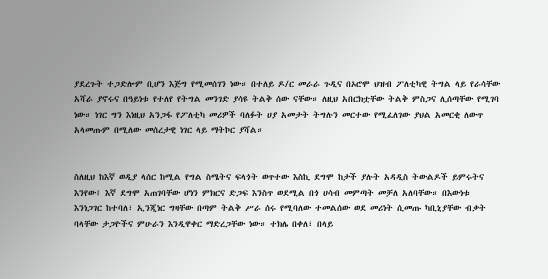ያደረጉት ተጋድሎም ቢሆን እጅግ የሚመሰገን ነው። በተለይ ዶ/ር መራራ ጉዲና በኦሮሞ ህዝብ ፖለቲካዊ ትግል ላይ የራሳቸው አሻራ ያኖሩና በዓይነቱ የተለየ የትግል መንገድ ያሳዩ ትልቅ ሰው ናቸው። ለዚህ አበርክቷቸው ትልቅ ምስጋና ሊሰጣቸው የሚገባ ነው። ነገር ግን እነዚህ አንጋፋ የፖለቲካ መሪዎች ባለፉት ሀያ አመታት ትግሉን መርተው የሚፈለገው ያህል አመርቂ ለውጥ አላመጡም በሚለው መሰረታዊ ነገር ላይ ማትኮር ያሻል።


ስለዚህ ከእኛ ወዲያ ላሰር ከሚል የግል ስሜትና ፍላጎት ወጥተው እስኪ ደግሞ ከታች ያሉት አዳዲስ ትውልዶች ይምሩትና እንየው፤ እኛ ደግሞ አጠገባቸው ሆነን ምክርና ድጋፍ እንስጥ ወደሚል በጎ ሀሳብ መምጣት መቻለ አለባቸው። በእውነቱ እንነጋገር ከተባለ፣ ኢንጂነር ግዛቸው በጣም ትልቅ ሥራ ሰሩ የሚባለው ተመልሰው ወደ መሪነት ሲመጡ ካቢኒያቸው ብቃት ባላቸው ታጋዮችና ምሁራን እንዲዋቀር ማድረጋቸው ነው። ተክሌ በቀለ፣ በላይ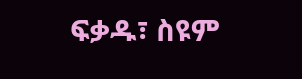ፍቃዱ፣ ስዩም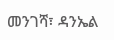መንገሻ፣ ዳንኤል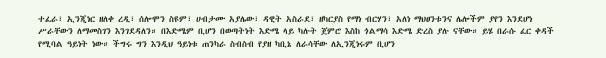ተፈራ፣ ኢንጂነር ዘለቀ ረዲ፣ ሰሎሞን ስዩም፣ ሀብታሙ አያሌው፣ ዳዊት አስራደ፣ ዘካርያስ የማነ ብርሃን፣ አለነ ማህፀንቱንና ሌሎችም ያየን እንደሆነ ሥራቸውን ለማመስገን እንገደዳለን። በእድሜም ቢሆን በወጣትነት እድሜ ላይ ካሉት ጀምሮ እስከ ጎልማሳ እድሜ ድረስ ያሉ ናቸው። ይሄ በራሱ ፈር ቀዳች የሚባል ዓይነት ነው። ችግሩ ግን እንዲህ ዓይነቱ ጠንካራ ስብስብ የያዘ ካቢኔ ለራሳቸው ለኢንጂነሩም ቢሆን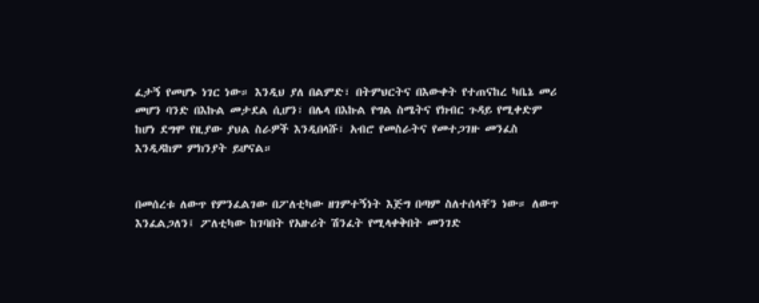ፈታኝ የመሆኑ ነገር ነው። እንዲህ ያለ በልምድ፣ በትምህርትና በእውቀት የተጠናከረ ካቤኔ መሪ መሆን ባንድ በእኩል መታደል ሲሆን፣ በሌላ በእኩል የግል ስሜትና የክብር ጉዳይ የሚቀድም ከሆነ ደግሞ የዚያው ያህል ስራዎች እንዲበላሹ፣ አብሮ የመስራትና የመተጋገዙ መንፈስ እንዲዳከም ምክንያት ይሆናል።


በመሰረቱ ለውጥ የምንፈልገው በፖለቲካው ዘገምተኝነት እጅግ በጣም ስለተሰላቸን ነው። ለውጥ እንፈልጋለን፤ ፖለቲካው ከገባበት የአዙሪት ሽንፈት የሚላቀቅበት መንገድ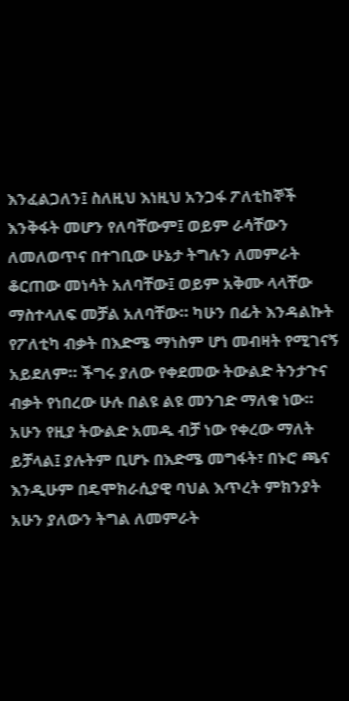እንፈልጋለን፤ ስለዚህ እነዚህ አንጋፋ ፖለቲከኞች እንቅፋት መሆን የለባቸውም፤ ወይም ራሳቸውን ለመለወጥና በተገቢው ሁኔታ ትግሉን ለመምራት ቆርጠው መነሳት አለባቸው፤ ወይም አቅሙ ላላቸው ማስተላለፍ መቻል አለባቸው። ካሁን በፊት እንዳልኩት የፖለቲካ ብቃት በእድሜ ማነስም ሆነ መብዛት የሚገናኝ አይደለም። ችግሩ ያለው የቀደመው ትውልድ ትንታጉና ብቃት የነበረው ሁሉ በልዩ ልዩ መንገድ ማለቁ ነው። አሁን የዚያ ትውልድ አመዱ ብቻ ነው የቀረው ማለት ይቻላል፤ ያሉትም ቢሆኑ በእድሜ መግፋት፣ በኑሮ ጫና እንዲሁም በዴሞክራሲያዊ ባህል እጥረት ምክንያት አሁን ያለውን ትግል ለመምራት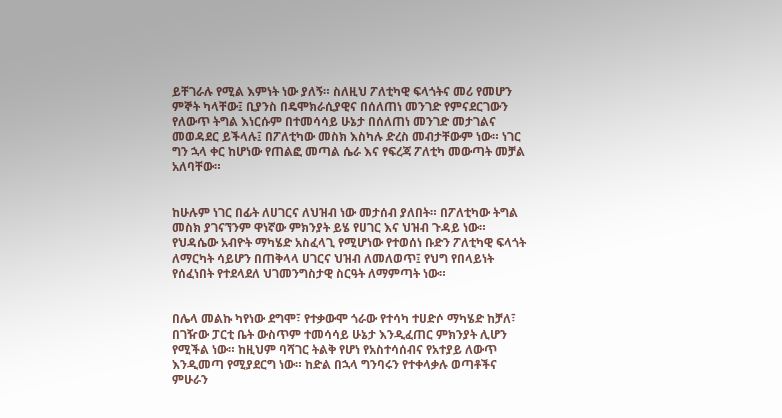ይቸገራሉ የሚል እምነት ነው ያለኝ። ስለዚህ ፖለቲካዊ ፍላጎትና መሪ የመሆን ምኞት ካላቸው፤ ቢያንስ በዴሞክራሲያዊና በሰለጠነ መንገድ የምናደርገውን የለውጥ ትግል እነርሱም በተመሳሳይ ሁኔታ በሰለጠነ መንገድ መታገልና መወዳደር ይችላሉ፤ በፖለቲካው መስክ እስካሉ ድረስ መብታቸውም ነው። ነገር ግን ኋላ ቀር ከሆነው የጠልፎ መጣል ሴራ እና የፍረጃ ፖለቲካ መውጣት መቻል አለባቸው።


ከሁሉም ነገር በፊት ለሀገርና ለህዝብ ነው መታሰብ ያለበት። በፖለቲካው ትግል መስክ ያገናኘንም ዋነኛው ምክንያት ይሄ የሀገር እና ህዝብ ጉዳይ ነው። የህዳሴው አብዮት ማካሄድ አስፈላጊ የሚሆነው የተወሰነ ቡድን ፖለቲካዊ ፍላጎት ለማርካት ሳይሆን በጠቅላላ ሀገርና ህዝብ ለመለወጥ፤ የህግ የበላይነት የሰፈነበት የተደላደለ ህገመንግስታዊ ስርዓት ለማምጣት ነው።


በሌላ መልኩ ካየነው ደግሞ፣ የተቃውሞ ጎራው የተሳካ ተሀድሶ ማካሄድ ከቻለ፣ በገዥው ፓርቲ ቤት ውስጥም ተመሳሳይ ሁኔታ እንዲፈጠር ምክንያት ሊሆን የሚችል ነው። ከዚህም ባሻገር ትልቅ የሆነ የአስተሳሰብና የአተያይ ለውጥ እንዲመጣ የሚያደርግ ነው። ከድል በኋላ ግንባሩን የተቀላቃሉ ወጣቶችና ምሁራን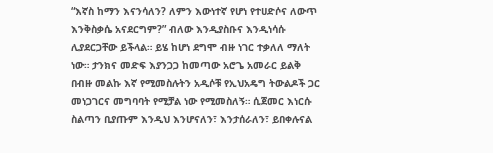“እኛስ ከማን እናንሳለን? ለምን እውነተኛ የሆነ የተሀድሶና ለውጥ እንቅስቃሴ አናደርግም?” ብለው እንዲያስቡና እንዲነሳሱ ሊያደርጋቸው ይችላል። ይሄ ከሆነ ደግሞ ብዙ ነገር ተቃለለ ማለት ነው። ታንክና መድፍ እያንጋጋ ከመጣው አሮጌ አመራር ይልቅ በብዙ መልኩ እኛ የሚመስሉትን አዲሶቹ የኢህአዴግ ትውልዶች ጋር መነጋገርና መግባባት የሚቻል ነው የሚመስለኝ። ሲጀመር እነርሱ ስልጣን ቢያጡም እንዲህ እንሆናለን፣ እንታሰራለን፣ ይበቀሉናል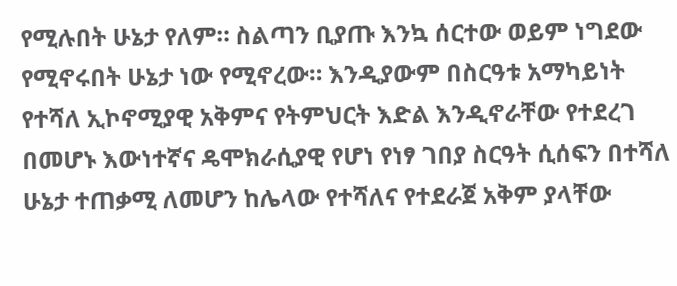የሚሉበት ሁኔታ የለም። ስልጣን ቢያጡ እንኳ ሰርተው ወይም ነግደው የሚኖሩበት ሁኔታ ነው የሚኖረው። እንዲያውም በስርዓቱ አማካይነት የተሻለ ኢኮኖሚያዊ አቅምና የትምህርት እድል እንዲኖራቸው የተደረገ በመሆኑ እውነተኛና ዴሞክራሲያዊ የሆነ የነፃ ገበያ ስርዓት ሲሰፍን በተሻለ ሁኔታ ተጠቃሚ ለመሆን ከሌላው የተሻለና የተደራጀ አቅም ያላቸው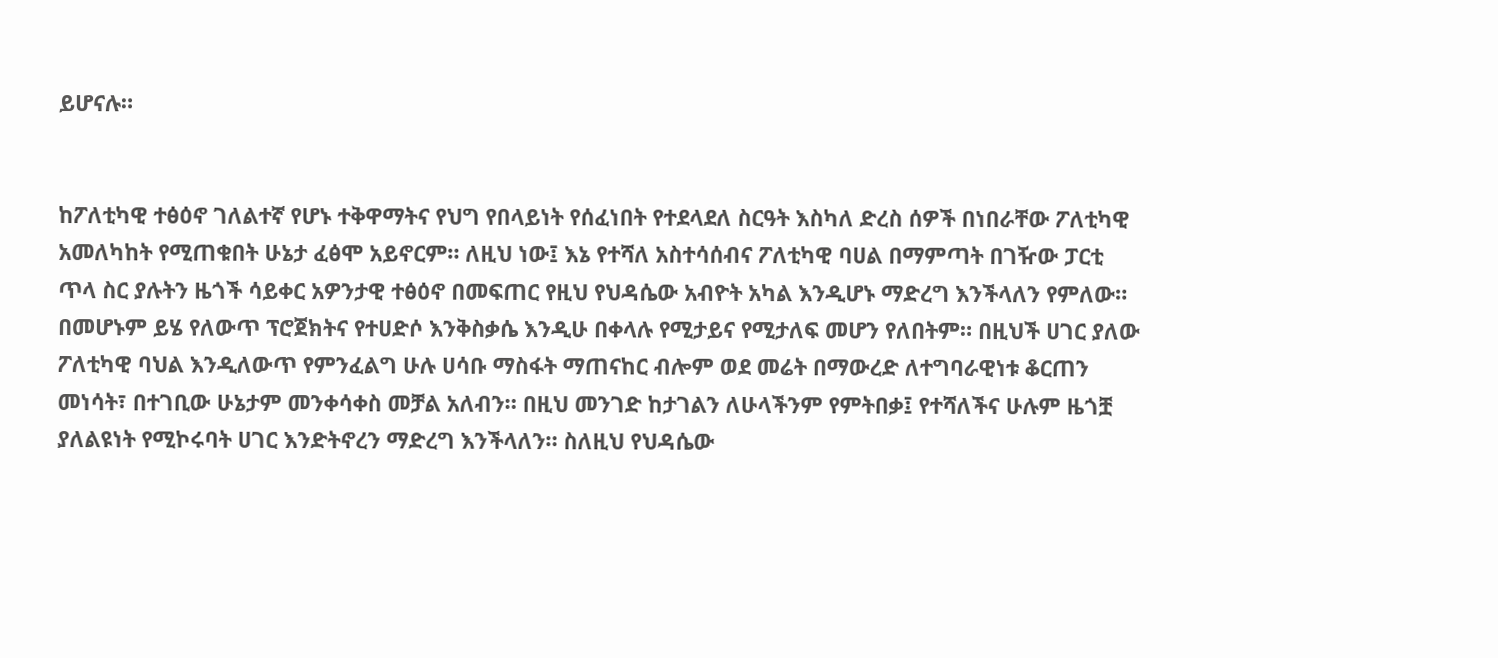ይሆናሉ።


ከፖለቲካዊ ተፅዕኖ ገለልተኛ የሆኑ ተቅዋማትና የህግ የበላይነት የሰፈነበት የተደላደለ ስርዓት እስካለ ድረስ ሰዎች በነበራቸው ፖለቲካዊ አመለካከት የሚጠቁበት ሁኔታ ፈፅሞ አይኖርም። ለዚህ ነው፤ እኔ የተሻለ አስተሳሰብና ፖለቲካዊ ባሀል በማምጣት በገዥው ፓርቲ ጥላ ስር ያሉትን ዜጎች ሳይቀር አዎንታዊ ተፅዕኖ በመፍጠር የዚህ የህዳሴው አብዮት አካል እንዲሆኑ ማድረግ እንችላለን የምለው። በመሆኑም ይሄ የለውጥ ፕሮጀክትና የተሀድሶ እንቅስቃሴ እንዲሁ በቀላሉ የሚታይና የሚታለፍ መሆን የለበትም። በዚህች ሀገር ያለው ፖለቲካዊ ባህል እንዲለውጥ የምንፈልግ ሁሉ ሀሳቡ ማስፋት ማጠናከር ብሎም ወደ መሬት በማውረድ ለተግባራዊነቱ ቆርጠን መነሳት፣ በተገቢው ሁኔታም መንቀሳቀስ መቻል አለብን። በዚህ መንገድ ከታገልን ለሁላችንም የምትበቃ፤ የተሻለችና ሁሉም ዜጎቿ ያለልዩነት የሚኮሩባት ሀገር እንድትኖረን ማድረግ እንችላለን። ስለዚህ የህዳሴው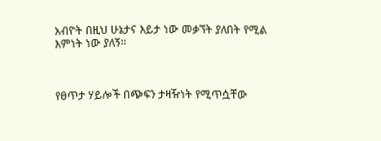አብዮት በዚህ ሁኔታና እይታ ነው መቃኘት ያለበት የሚል እምነት ነው ያለኝ።



የፀጥታ ሃይሎች በጭፍን ታዛዥነት የሚጥሷቸው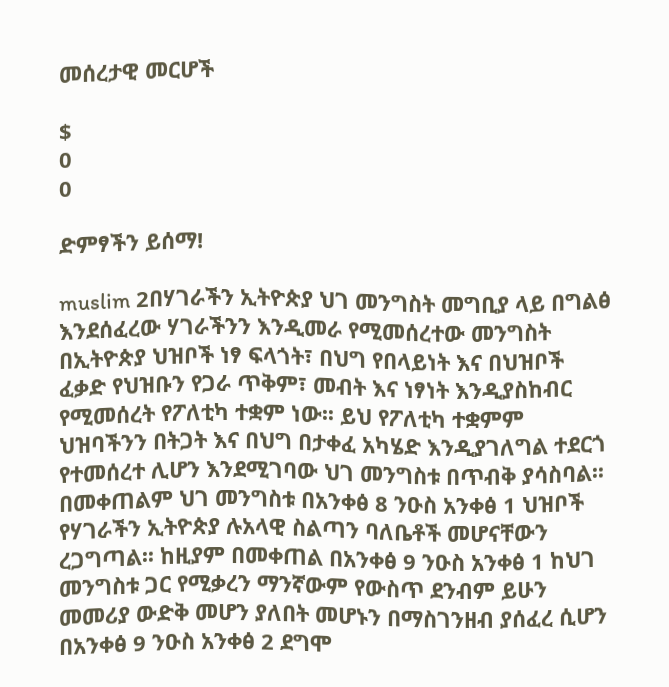መሰረታዊ መርሆች

$
0
0

ድምፃችን ይሰማ!

muslim 2በሃገራችን ኢትዮጵያ ህገ መንግስት መግቢያ ላይ በግልፅ እንደሰፈረው ሃገራችንን እንዲመራ የሚመሰረተው መንግስት በኢትዮጵያ ህዝቦች ነፃ ፍላጎት፣ በህግ የበላይነት እና በህዝቦች ፈቃድ የህዝቡን የጋራ ጥቅም፣ መብት እና ነፃነት እንዲያስከብር የሚመሰረት የፖለቲካ ተቋም ነው፡፡ ይህ የፖለቲካ ተቋምም ህዝባችንን በትጋት እና በህግ በታቀፈ አካሄድ እንዲያገለግል ተደርጎ የተመሰረተ ሊሆን እንደሚገባው ህገ መንግስቱ በጥብቅ ያሳስባል፡፡ በመቀጠልም ህገ መንግስቱ በአንቀፅ 8 ንዑስ አንቀፅ 1 ህዝቦች የሃገራችን ኢትዮጵያ ሉአላዊ ስልጣን ባለቤቶች መሆናቸውን ረጋግጣል፡፡ ከዚያም በመቀጠል በአንቀፅ 9 ንዑስ አንቀፅ 1 ከህገ መንግስቱ ጋር የሚቃረን ማንኛውም የውስጥ ደንብም ይሁን መመሪያ ውድቅ መሆን ያለበት መሆኑን በማስገንዘብ ያሰፈረ ሲሆን በአንቀፅ 9 ንዑስ አንቀፅ 2 ደግሞ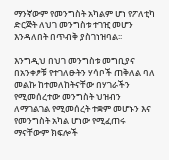ማንኛውም የመንግስት አካልም ሆነ የፖለቲካ ድርጅት ለህገ መንግስቱ ተገዢ መሆን እንዳለበት በጥብቅ ያስገነዝባል፡፡

እንግዲህ በህገ መንግስቱ መግቢያና በአንቀፆቹ የተገለፁትን ሃሳቦች ጠቅለል ባለ መልኩ ከተመለከትናቸው በሃገራችን የሚመሰረተው መንግስት ህዝብን ለማገልገል የሚመሰረት ተቋም መሆኑን እና የመንግስት አካል ሆነው የሚፈጠሩ ማናቸውም ክፍሎች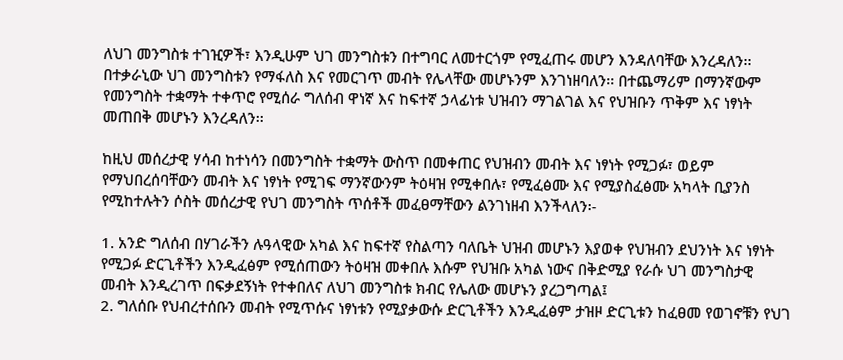ለህገ መንግስቱ ተገዢዎች፣ እንዲሁም ህገ መንግስቱን በተግባር ለመተርጎም የሚፈጠሩ መሆን እንዳለባቸው እንረዳለን፡፡ በተቃራኒው ህገ መንግስቱን የማፋለስ እና የመርገጥ መብት የሌላቸው መሆኑንም እንገነዘባለን፡፡ በተጨማሪም በማንኛውም የመንግስት ተቋማት ተቀጥሮ የሚሰራ ግለሰብ ዋነኛ እና ከፍተኛ ኃላፊነቱ ህዝብን ማገልገል እና የህዝቡን ጥቅም እና ነፃነት መጠበቅ መሆኑን እንረዳለን፡፡

ከዚህ መሰረታዊ ሃሳብ ከተነሳን በመንግስት ተቋማት ውስጥ በመቀጠር የህዝብን መብት እና ነፃነት የሚጋፉ፣ ወይም የማህበረሰባቸውን መብት እና ነፃነት የሚገፍ ማንኛውንም ትዕዛዝ የሚቀበሉ፣ የሚፈፅሙ እና የሚያስፈፅሙ አካላት ቢያንስ የሚከተሉትን ሶስት መሰረታዊ የህገ መንግስት ጥሰቶች መፈፀማቸውን ልንገነዘብ እንችላለን፡-

1. አንድ ግለሰብ በሃገራችን ሉዓላዊው አካል እና ከፍተኛ የስልጣን ባለቤት ህዝብ መሆኑን እያወቀ የህዝብን ደህንነት እና ነፃነት የሚጋፉ ድርጊቶችን እንዲፈፅም የሚሰጠውን ትዕዛዝ መቀበሉ እሱም የህዝቡ አካል ነውና በቅድሚያ የራሱ ህገ መንግስታዊ መብት እንዲረገጥ በፍቃደኝነት የተቀበለና ለህገ መንግስቱ ክብር የሌለው መሆኑን ያረጋግጣል፤
2. ግለሰቡ የህብረተሰቡን መብት የሚጥሱና ነፃነቱን የሚያቃውሱ ድርጊቶችን እንዲፈፅም ታዝዞ ድርጊቱን ከፈፀመ የወገኖቹን የህገ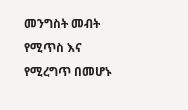መንግስት መብት የሚጥስ እና የሚረግጥ በመሆኑ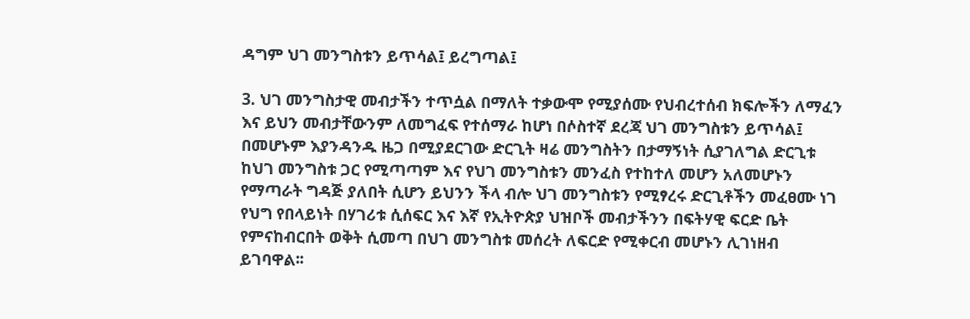ዳግም ህገ መንግስቱን ይጥሳል፤ ይረግጣል፤

3. ህገ መንግስታዊ መብታችን ተጥሷል በማለት ተቃውሞ የሚያሰሙ የህብረተሰብ ክፍሎችን ለማፈን እና ይህን መብታቸውንም ለመግፈፍ የተሰማራ ከሆነ በሶስተኛ ደረጃ ህገ መንግስቱን ይጥሳል፤
በመሆኑም እያንዳንዱ ዜጋ በሚያደርገው ድርጊት ዛሬ መንግስትን በታማኝነት ሲያገለግል ድርጊቱ ከህገ መንግስቱ ጋር የሚጣጣም እና የህገ መንግስቱን መንፈስ የተከተለ መሆን አለመሆኑን የማጣራት ግዳጅ ያለበት ሲሆን ይህንን ችላ ብሎ ህገ መንግስቱን የሚፃረሩ ድርጊቶችን መፈፀሙ ነገ የህግ የበላይነት በሃገሪቱ ሲሰፍር እና እኛ የኢትዮጵያ ህዝቦች መብታችንን በፍትሃዊ ፍርድ ቤት የምናከብርበት ወቅት ሲመጣ በህገ መንግስቱ መሰረት ለፍርድ የሚቀርብ መሆኑን ሊገነዘብ ይገባዋል፡፡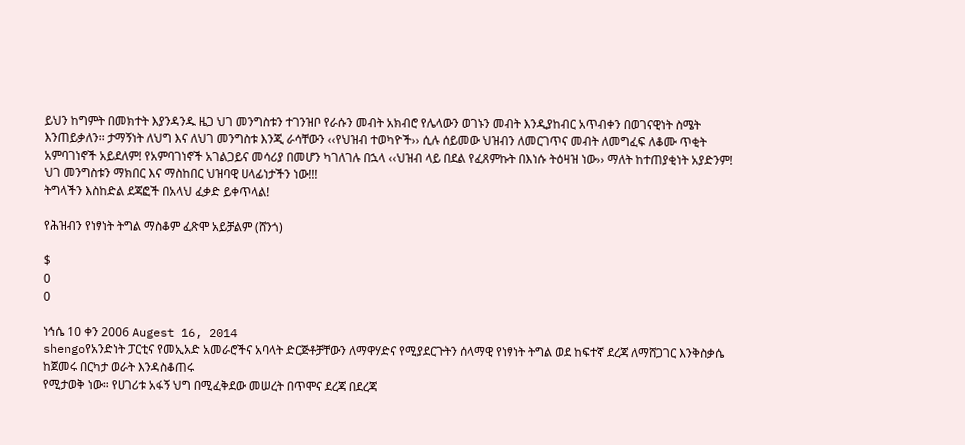ይህን ከግምት በመክተት እያንዳንዱ ዜጋ ህገ መንግስቱን ተገንዝቦ የራሱን መብት አክብሮ የሌላውን ወገኑን መብት እንዲያከብር አጥብቀን በወገናዊነት ስሜት እንጠይቃለን፡፡ ታማኝነት ለህግ እና ለህገ መንግስቱ እንጂ ራሳቸውን ‹‹የህዝብ ተወካዮች›› ሲሉ ሰይመው ህዝብን ለመርገጥና መብት ለመግፈፍ ለቆሙ ጥቂት አምባገነኖች አይደለም! የአምባገነኖች አገልጋይና መሳሪያ በመሆን ካገለገሉ በኋላ ‹‹ህዝብ ላይ በደል የፈጸምኩት በእነሱ ትዕዛዝ ነው›› ማለት ከተጠያቂነት አያድንም!
ህገ መንግስቱን ማክበር እና ማስከበር ህዝባዊ ሀላፊነታችን ነው!!!
ትግላችን እስከድል ደጃፎች በአላህ ፈቃድ ይቀጥላል!

የሕዝብን የነፃነት ትግል ማስቆም ፈጽሞ አይቻልም (ሸንጎ)

$
0
0

ነኅሴ 10 ቀን 2006 Augest 16, 2014
shengoየአንድነት ፓርቲና የመኢአድ አመራሮችና አባላት ድርጅቶቻቸውን ለማዋሃድና የሚያደርጉትን ሰላማዊ የነፃነት ትግል ወደ ከፍተኛ ደረጃ ለማሸጋገር እንቅስቃሴ ከጀመሩ በርካታ ወራት እንዳስቆጠሩ
የሚታወቅ ነው። የሀገሪቱ አፋኝ ህግ በሚፈቅደው መሠረት በጥሞና ደረጃ በደረጃ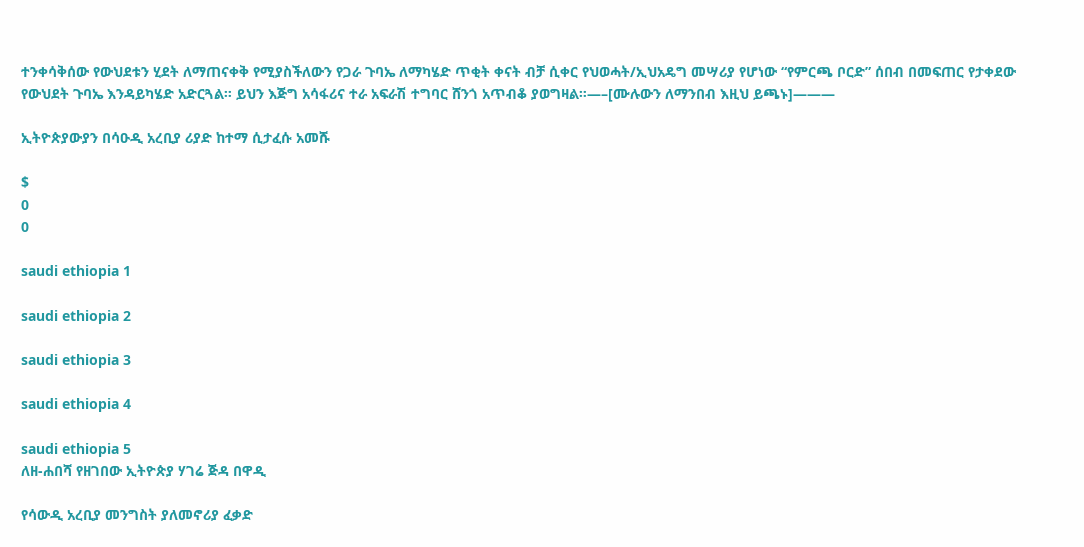ተንቀሳቅሰው የውህደቱን ሂደት ለማጠናቀቅ የሚያስችለውን የጋራ ጉባኤ ለማካሄድ ጥቂት ቀናት ብቻ ሲቀር የህወሓት/ኢህአዴግ መሣሪያ የሆነው “የምርጫ ቦርድ” ሰበብ በመፍጠር የታቀደው የውህደት ጉባኤ እንዳይካሄድ አድርጓል። ይህን እጅግ አሳፋሪና ተራ አፍራሽ ተግባር ሸንጎ አጥብቆ ያወግዛል።—–[ሙሉውን ለማንበብ እዚህ ይጫኑ]———

ኢትዮጵያውያን በሳዑዲ አረቢያ ሪያድ ከተማ ሲታፈሱ አመሹ

$
0
0

saudi ethiopia 1

saudi ethiopia 2

saudi ethiopia 3

saudi ethiopia 4

saudi ethiopia 5
ለዘ-ሐበሻ የዘገበው ኢትዮጵያ ሃገሬ ጅዳ በዋዲ

የሳውዲ አረቢያ መንግስት ያለመኖሪያ ፈቃድ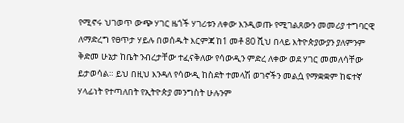የሚኖሩ ህገወጥ ውጭ ሃገር ዜጎች ሃገሪቱን ለቀው እንዲወጡ የሚገልጸውን መመሪያ ተግባርዊ ለማድረግ የፀጥታ ሃይሉ በወሰዱት እርምጃ ከ1 መቶ 80 ሺህ በላይ እትዮጵያውያን ያለምንም ቅድመ ሁኔታ ከቤት ንብረታቸው ተፈናቅለው የሳውዲን ምድረ ለቀው ወደ ሃገር መመለሳቸው ይታወሳል። ይህ በዚህ እንዳለ የሳውዲ ከስደት ተመላሽ ወገኖችን መልሷ የማቋቋም ከፍተኛ ሃላፊነት የተጣለበት የኢትዮጵያ መንግስት ሁሉንም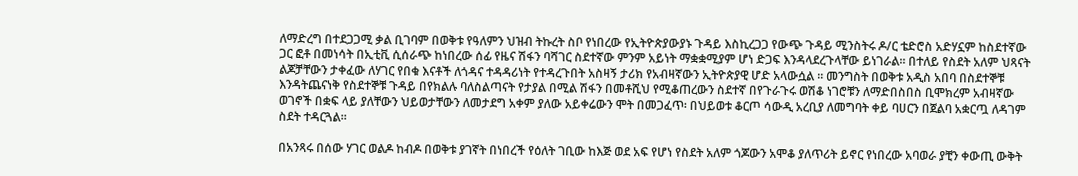ለማድረግ በተደጋጋሚ ቃል ቢገባም በወቅቱ የዓለምን ህዝብ ትኩረት ስቦ የነበረው የኢትዮጵያውያኑ ጉዳይ እስኪረጋጋ የውጭ ጉዳይ ሚንስትሩ ዶ/ር ቴድሮስ አድሃኗም ከስደተኛው ጋር ፎቶ በመነሳት በኢቲቪ ሲሰራጭ ከነበረው ሰፊ የዜና ሽፋን ባሻገር ስደተኛው ምንም አይነት ማቋቋሚያም ሆነ ድጋፍ እንዳላደረጉላቸው ይነገራል። በተለይ የስደት አለም ህጻናት ልጆቻቸውን ታቀፈው ለሃገር የበቁ እናቶች ለጎዳና ተዳዳሪነት የተዳረጉበት አስዛኝ ታሪክ የአብዛኛውን ኢትዮጵያዊ ሆድ አላውሷል ። መንግስት በወቅቱ አዲስ አበባ በስደተኞቹ እንዳትጨናነቅ የስደተኞቹ ጉዳይ በየክልሉ ባለስልጣናት የታያል በሚል ሽፋን በመቶሺህ የሚቆጠረውን ስደተኛ በየጉራጉሩ ወሽቆ ነገሮቹን ለማድበስበስ ቢሞክረም አብዛኛው ወገኖች በቋፍ ላይ ያለቸውን ህይወታቸውን ለመታደግ አቀም ያለው አይቀሬውን ሞት በመጋፈጥ፡ በህይወቱ ቆርጦ ሳውዲ አረቢያ ለመግባት ቀይ ባሀርን በጀልባ አቋርጧ ለዳገም ስደት ተዳርጓል።

በአንጻሩ በሰው ሃገር ወልዶ ከብዶ በወቅቱ ያገኛት በነበረች የዕለት ገቢው ከእጅ ወደ አፍ የሆነ የስደት አለም ጎጆውን አሞቆ ያለጥሪት ይኖር የነበረው አባወራ ያቺን ቀውጢ ውቅት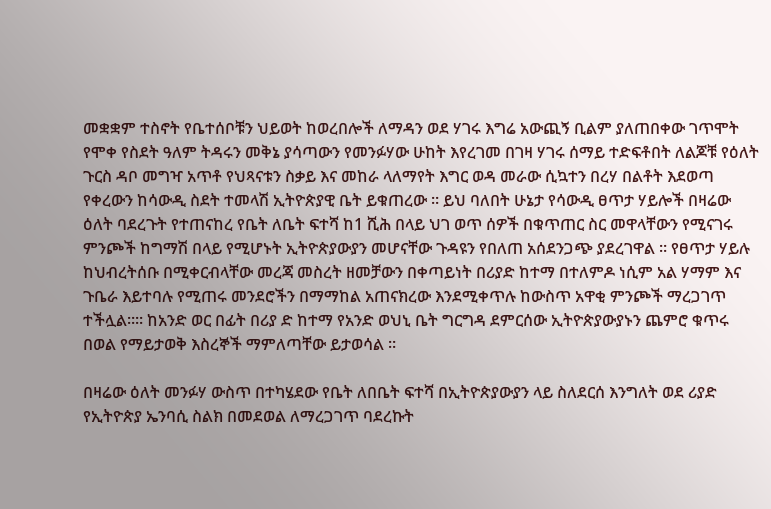መቋቋም ተስኖት የቤተሰቦቹን ህይወት ከወረበሎች ለማዳን ወደ ሃገሩ እግሬ አውጪኝ ቢልም ያለጠበቀው ገጥሞት የሞቀ የስደት ዓለም ትዳሩን መቅኔ ያሳጣውን የመንፉሃው ሁከት እየረገመ በገዛ ሃገሩ ሰማይ ተድፍቶበት ለልጆቹ የዕለት ጉርስ ዳቦ መግዣ አጥቶ የህጻናቱን ስቃይ እና መከራ ላለማየት እግር ወዳ መራው ሲኳተን በረሃ በልቶት እደወጣ የቀረውን ከሳውዲ ስደት ተመላሽ ኢትዮጵያዊ ቤት ይቁጠረው ። ይህ ባለበት ሁኔታ የሳውዲ ፀጥታ ሃይሎች በዛሬው ዕለት ባደረጉት የተጠናከረ የቤት ለቤት ፍተሻ ከ1 ሺሕ በላይ ህገ ወጥ ሰዎች በቁጥጠር ስር መዋላቸውን የሚናገሩ ምንጮች ከግማሽ በላይ የሚሆኑት ኢትዮጵያውያን መሆናቸው ጉዳዩን የበለጠ አሰደንጋጭ ያደረገዋል ። የፀጥታ ሃይሉ ከህብረትሰቡ በሚቀርብላቸው መረጃ መስረት ዘመቻውን በቀጣይነት በሪያድ ከተማ በተለምዶ ነሲም አል ሃማም እና ጉቤራ እይተባሉ የሚጠሩ መንደሮችን በማማከል አጠናክረው እንደሚቀጥሉ ከውስጥ አዋቂ ምንጮች ማረጋገጥ ተችሏል።። ከአንድ ወር በፊት በሪያ ድ ከተማ የአንድ ወህኒ ቤት ግርግዳ ደምርሰው ኢትዮጵያውያኑን ጨምሮ ቁጥሩ በወል የማይታወቅ እስረኞች ማምለጣቸው ይታወሳል ።

በዛሬው ዕለት መንፉሃ ውስጥ በተካሄደው የቤት ለበቤት ፍተሻ በኢትዮጵያውያን ላይ ስለደርሰ እንግለት ወደ ሪያድ የኢትዮጵያ ኤንባሲ ስልክ በመደወል ለማረጋገጥ ባደረኩት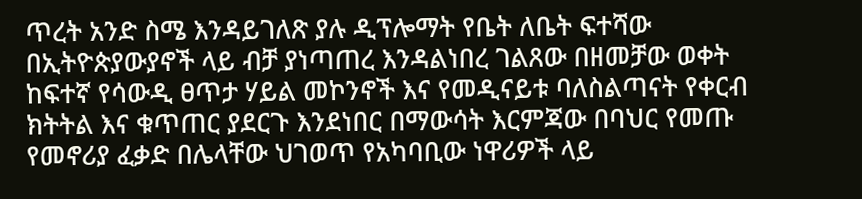ጥረት አንድ ስሜ እንዳይገለጽ ያሉ ዲፕሎማት የቤት ለቤት ፍተሻው በኢትዮጵያውያኖች ላይ ብቻ ያነጣጠረ እንዳልነበረ ገልጸው በዘመቻው ወቀት ከፍተኛ የሳውዲ ፀጥታ ሃይል መኮንኖች እና የመዲናይቱ ባለስልጣናት የቀርብ ክትትል እና ቁጥጠር ያደርጉ እንደነበር በማውሳት እርምጃው በባህር የመጡ የመኖሪያ ፈቃድ በሌላቸው ህገወጥ የአካባቢው ነዋሪዎች ላይ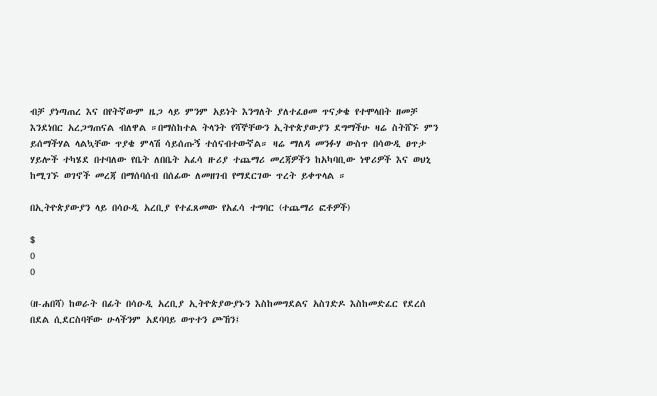ብቻ ያነጣጠረ እና በየትኛውም ዜጋ ላይ ምንም አይነት እንግለት ያለተፈፀመ ጥናቃቄ የተሞላበት ዘመቻ እንደነበር አረጋግጠናል ብለዋል ።በማስከተል ትላንት የሻኞቸውን ኢትዮጵያውያን ደግማችሁ ዛሬ ስትሸኙ ምን ይሰማችሃል ላልኳቸው ጥያቄ ምላሽ ሳይሰጡኝ ተሰናብተውኛል። ዛሬ ማለዳ መንፉሃ ውስጥ በሳውዲ ፀጥታ ሃይሎች ተካሄደ በተባለው የቤት ለበቤት አፈሳ ዙሪያ ተጨማሪ መረጃዎችን ከአካባቢው ነዋሪዎች እና ወህኒ ከሚገኙ ወገኖች መረጃ በማሰባሰብ በሰፊው ለመዘገብ የማደርገው ጥረት ይቀጥላል ።

በኢትዮጵያውያን ላይ በሳዑዲ አረቢያ የተፈጸመው የአፈሳ ተግባር (ተጨማሪ ፎቶዎች)

$
0
0

(ዘ-ሐበሻ) ከወራት በፊት በሳዑዲ አረቢያ ኢትዮጵያውያኑን እስከመግደልና አስገድዶ እስከመድፈር የደረሰ በደል ሲደርስባቸው ሁላችንም አደባባይ ወጥተን ጮኸን፤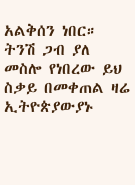አልቅሰን ነበር። ትንሽ ጋብ ያለ መስሎ የነበረው ይህ ስቃይ በመቀጠል ዛሬ ኢትዮጵያውያኑ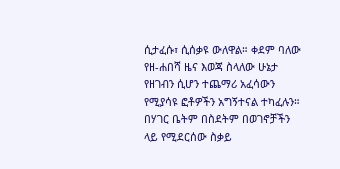ሲታፈሱ፣ ሲሰቃዩ ውለዋል። ቀደም ባለው የዘ-ሐበሻ ዜና እወጃ ስላለው ሁኔታ የዘገብን ሲሆን ተጨማሪ አፈሳውን የሚያሳዩ ፎቶዎችን አግኝተናል ተካፈሉን። በሃገር ቤትም በስደትም በወገኖቻችን ላይ የሚደርሰው ስቃይ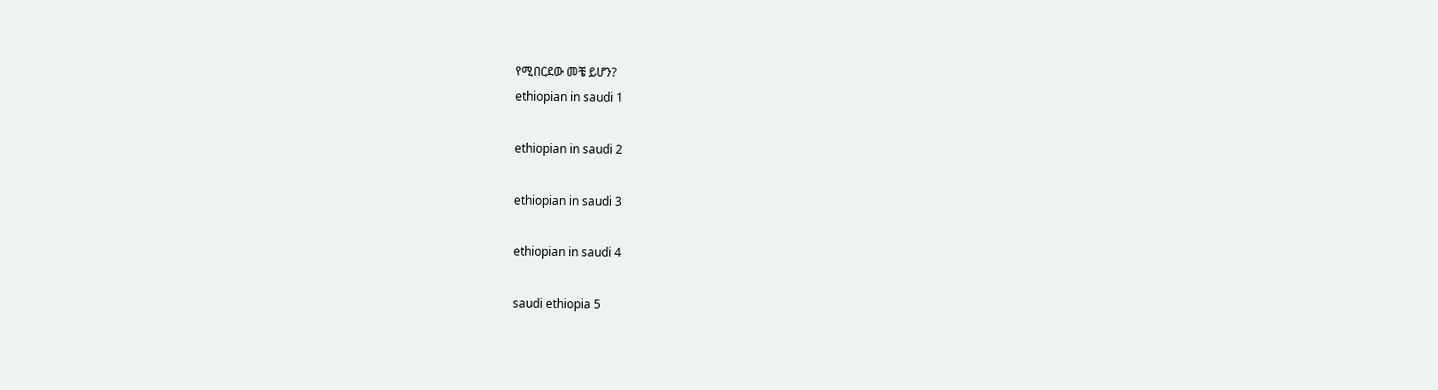የሚበርደው መቼ ይሆን?
ethiopian in saudi 1

ethiopian in saudi 2

ethiopian in saudi 3

ethiopian in saudi 4

saudi ethiopia 5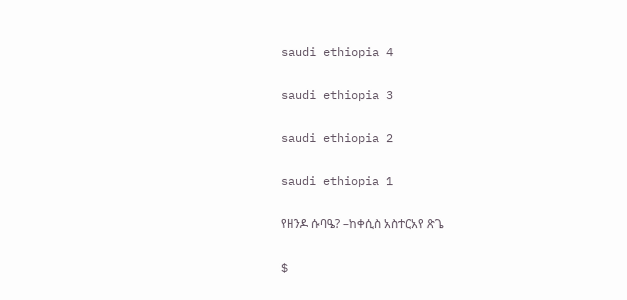saudi ethiopia 4

saudi ethiopia 3

saudi ethiopia 2

saudi ethiopia 1

የዘንዶ ሱባዔ? –ከቀሲስ አስተርአየ ጽጌ

$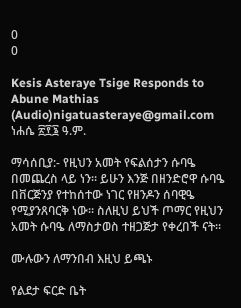0
0

Kesis Asteraye Tsige Responds to Abune Mathias (Audio)nigatuasteraye@gmail.com
ነሐሴ ፳፻፮ ዓ.ም.

ማሳሰቢያ:- የዚህን አመት የፍልሰታን ሱባዔ በመጨረስ ላይ ነን። ይሁን እንጅ በዘንድሮዋ ሱባዔ በቨርጅንያ የተከሰተው ነገር የዘንዶን ሰባዊዔ የሚያንጸባርቅ ነው። ስለዚህ ይህች ጦማር የዚህን አመት ሱባዔ ለማስታወስ ተዘጋጅታ የቀረበች ናት።

ሙሉውን ለማንበብ እዚህ ይጫኑ

የልደታ ፍርድ ቤት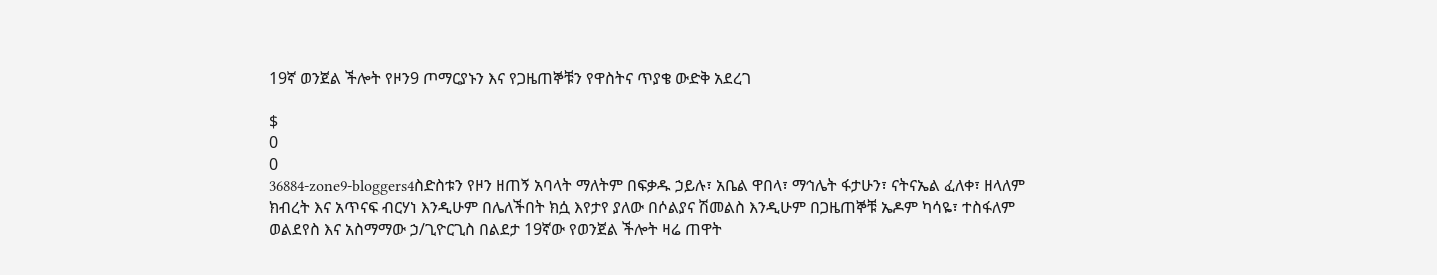19ኛ ወንጀል ችሎት የዞን9 ጦማርያኑን እና የጋዜጠኞቹን የዋስትና ጥያቄ ውድቅ አደረገ

$
0
0
36884-zone9-bloggers4ስድስቱን የዞን ዘጠኝ አባላት ማለትም በፍቃዱ ኃይሉ፣ አቤል ዋበላ፣ ማኅሌት ፋታሁን፣ ናትናኤል ፈለቀ፣ ዘላለም ክብረት እና አጥናፍ ብርሃነ እንዲሁም በሌለችበት ክሷ እየታየ ያለው በሶልያና ሽመልስ እንዲሁም በጋዜጠኞቹ ኤዶም ካሳዬ፣ ተስፋለም ወልደየስ እና አስማማው ኃ/ጊዮርጊስ በልደታ 19ኛው የወንጀል ችሎት ዛሬ ጠዋት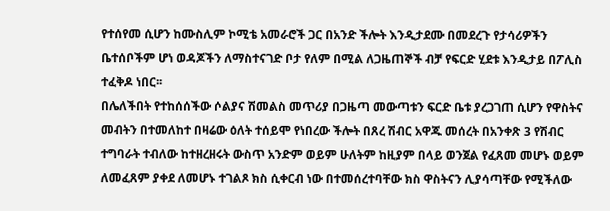የተሰየመ ሲሆን ከሙስሊም ኮሚቴ አመራሮች ጋር በአንድ ችሎት እንዲታደሙ በመደረጉ የታሳሪዎችን ቤተሰቦችም ሆነ ወዳጆችን ለማስተናገድ ቦታ የለም በሚል ለጋዜጠኞች ብቻ የፍርድ ሂደቱ እንዲታይ በፖሊስ ተፈቅዶ ነበር፡፡
በሌለችበት የተከሰሰችው ሶልያና ሽመልስ መጥሪያ በጋዜጣ መውጣቱን ፍርድ ቤቱ ያረጋገጠ ሲሆን የዋስትና መብትን በተመለከተ በዛሬው ዕለት ተሰይሞ የነበረው ችሎት በጸረ ሽብር አዋጁ መሰረት በአንቀጽ 3 የሽብር ተግባራት ተብለው ከተዘረዘሩት ውስጥ አንድም ወይም ሁለትም ከዚያም በላይ ወንጀል የፈጸመ መሆኑ ወይም ለመፈጸም ያቀደ ለመሆኑ ተገልጾ ክስ ሲቀርብ ነው በተመሰረተባቸው ክስ ዋስትናን ሊያሳጣቸው የሚችለው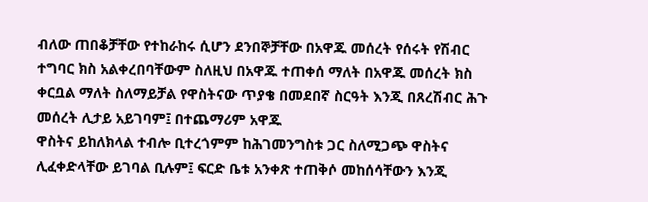ብለው ጠበቆቻቸው የተከራከሩ ሲሆን ደንበኞቻቸው በአዋጁ መሰረት የሰሩት የሽብር ተግባር ክስ አልቀረበባቸውም ስለዚህ በአዋጁ ተጠቀሰ ማለት በአዋጁ መሰረት ክስ ቀርቧል ማለት ስለማይቻል የዋስትናው ጥያቄ በመደበኛ ስርዓት እንጂ በጸረሽብር ሕጉ መሰረት ሊታይ አይገባም፤ በተጨማሪም አዋጁ
ዋስትና ይከለክላል ተብሎ ቢተረጎምም ከሕገመንግስቱ ጋር ስለሚጋጭ ዋስትና ሊፈቀድላቸው ይገባል ቢሉም፤ ፍርድ ቤቱ አንቀጽ ተጠቅሶ መከሰሳቸውን እንጂ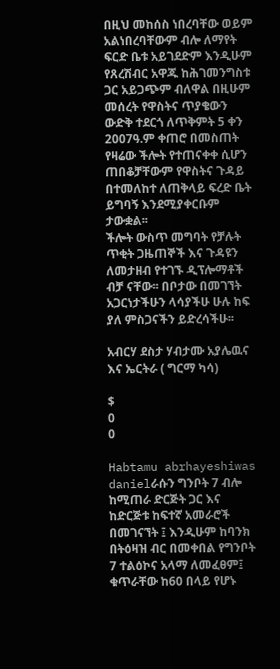በዚህ መከሰስ ነበረባቸው ወይም አልነበረባቸውም ብሎ ለማየት ፍርድ ቤቱ አይገደድም እንዲሁም የጸረሽብር አዋጁ ከሕገመንግስቱ ጋር አይጋጭም ብለዋል በዚሁም መሰረት የዋስትና ጥያቄውን ውድቅ ተደርጎ ለጥቅምት 5 ቀን 2007ዓ.ም ቀጠሮ በመስጠት የዛሬው ችሎት የተጠናቀቀ ሲሆን ጠበቆቻቸውም የዋስትና ጉዳይ በተመለከተ ለጠቅላይ ፍረድ ቤት ይግባኝ እንደሚያቀርቡም ታውቋል፡፡
ችሎት ውስጥ መግባት የቻሉት ጥቂት ጋዜጠኞች እና ጉዳዩን ለመታዘብ የተገኙ ዲፕሎማቶች ብቻ ናቸው፡፡ በቦታው በመገኘት አጋርነታችሁን ላሳያችሁ ሁሉ ከፍ ያለ ምስጋናችን ይድረሳችሁ፡፡

አብርሃ ደስታ ሃብታሙ አያሌዉና እና ኤርትራ ( ግርማ ካሳ)

$
0
0

Habtamu abrhayeshiwas danielራሱን ግንቦት 7 ብሎ ከሚጠራ ድርጅት ጋር እና ከድርጅቱ ከፍተኛ አመራሮች በመገናኘት ፤ እንዲሁም ከባንክ በትዕዛዝ ብር በመቀበል የግንቦት 7 ተልዕኮና አላማ ለመፈፀም፤ ቁጥራቸው ከ60 በላይ የሆኑ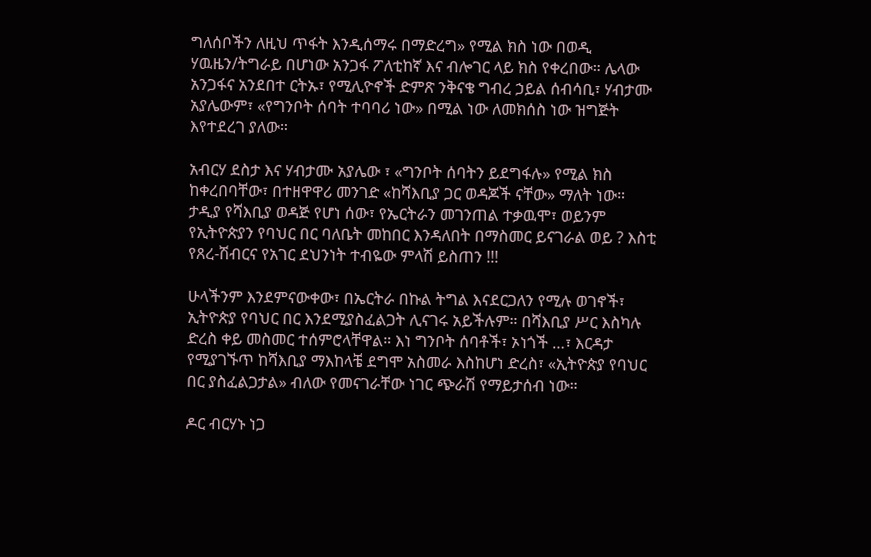ግለሰቦችን ለዚህ ጥፋት እንዲሰማሩ በማድረግ» የሚል ክስ ነው በወዲ ሃዉዜን/ትግራይ በሆነው አንጋፋ ፖለቲከኛ እና ብሎገር ላይ ክስ የቀረበው። ሌላው አንጋፋና አንደበተ ርትኡ፣ የሚሊዮኖች ድምጽ ንቅናቄ ግብረ ኃይል ሰብሳቢ፣ ሃብታሙ አያሌውም፣ «የግንቦት ሰባት ተባባሪ ነው» በሚል ነው ለመክሰስ ነው ዝግጅት እየተደረገ ያለው።

አብርሃ ደስታ እና ሃብታሙ አያሌው ፣ «ግንቦት ሰባትን ይደግፋሉ» የሚል ክስ ከቀረበባቸው፣ በተዘዋዋሪ መንገድ «ከሻእቢያ ጋር ወዳጆች ናቸው» ማለት ነው። ታዲያ የሻእቢያ ወዳጅ የሆነ ሰው፣ የኤርትራን መገንጠል ተቃዉሞ፣ ወይንም የኢትዮጵያን የባህር በር ባለቤት መከበር እንዳለበት በማስመር ይናገራል ወይ ? እስቲ የጸረ-ሽብርና የአገር ደህንነት ተብዬው ምላሽ ይስጠን !!!

ሁላችንም እንደምናውቀው፣ በኤርትራ በኩል ትግል እናደርጋለን የሚሉ ወገኖች፣ ኢትዮጵያ የባህር በር እንደሚያስፈልጋት ሊናገሩ አይችሉም። በሻእቢያ ሥር እስካሉ ድረስ ቀይ መስመር ተሰምሮላቸዋል። እነ ግንቦት ሰባቶች፣ ኦነጎች …፣ እርዳታ የሚያገኙጥ ከሻእቢያ ማእከላቼ ደግሞ አስመራ እስከሆነ ድረስ፣ «ኢትዮጵያ የባህር በር ያስፈልጋታል» ብለው የመናገራቸው ነገር ጭራሽ የማይታሰብ ነው።

ዶር ብርሃኑ ነጋ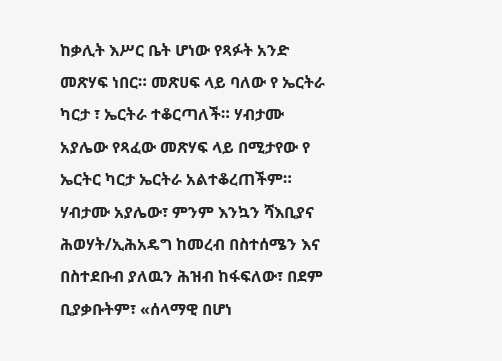ከቃሊት እሥር ቤት ሆነው የጻፉት አንድ መጽሃፍ ነበር። መጽሀፍ ላይ ባለው የ ኤርትራ ካርታ ፣ ኤርትራ ተቆርጣለች። ሃብታሙ አያሌው የጻፈው መጽሃፍ ላይ በሚታየው የ ኤርትር ካርታ ኤርትራ አልተቆረጠችም። ሃብታሙ አያሌው፣ ምንም እንኳን ሻእቢያና ሕወሃት/ኢሕአዴግ ከመረብ በስተሰሜን እና በስተደቡብ ያለዉን ሕዝብ ከፋፍለው፣ በደም ቢያቃቡትም፣ «ሰላማዊ በሆነ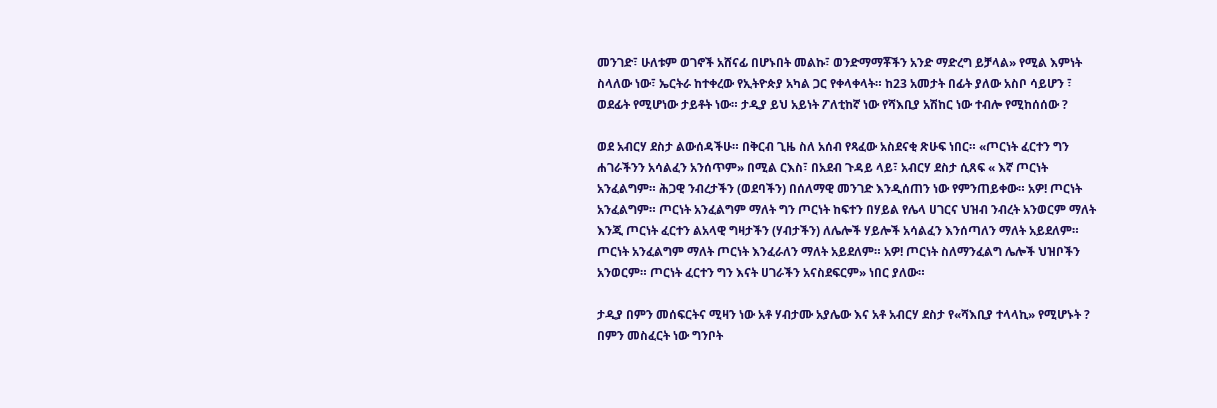መንገድ፣ ሁለቱም ወገኖች አሸናፊ በሆኑበት መልኩ፣ ወንድማማቾችን አንድ ማድረግ ይቻላል» የሚል እምነት ስላለው ነው፣ ኤርትራ ከተቀረው የኢትዮጵያ አካል ጋር የቀላቀላት። ከ23 አመታት በፊት ያለው አስቦ ሳይሆን ፣ ወደፊት የሚሆነው ታይቶት ነው። ታዲያ ይህ አይነት ፖለቲከኛ ነው የሻእቢያ አሽከር ነው ተብሎ የሚከሰሰው ?

ወደ አብርሃ ደስታ ልውሰዳችሁ። በቅርብ ጊዜ ስለ አሰብ የጻፈው አስደናቂ ጽሁፍ ነበር። «ጦርነት ፈርተን ግን ሐገራችንን አሳልፈን አንሰጥም» በሚል ርእስ፣ በአደብ ጉዳይ ላይ፣ አብርሃ ደስታ ሲጸፍ « እኛ ጦርነት አንፈልግም። ሕጋዊ ንብረታችን (ወደባችን) በሰለማዊ መንገድ እንዲሰጠን ነው የምንጠይቀው። አዎ! ጦርነት አንፈልግም። ጦርነት አንፈልግም ማለት ግን ጦርነት ከፍተን በሃይል የሌላ ሀገርና ህዝብ ንብረት አንወርም ማለት እንጂ ጦርነት ፈርተን ልአላዊ ግዛታችን (ሃብታችን) ለሌሎች ሃይሎች አሳልፈን እንሰጣለን ማለት አይደለም። ጦርነት አንፈልግም ማለት ጦርነት እንፈራለን ማለት አይደለም። አዎ! ጦርነት ስለማንፈልግ ሌሎች ህዝቦችን አንወርም። ጦርነት ፈርተን ግን እናት ሀገራችን አናስደፍርም» ነበር ያለው።

ታዲያ በምን መሰፍርትና ሚዛን ነው አቶ ሃብታሙ አያሌው እና አቶ አብርሃ ደስታ የ«ሻእቢያ ተላላኪ» የሚሆኑት ? በምን መስፈርት ነው ግንቦት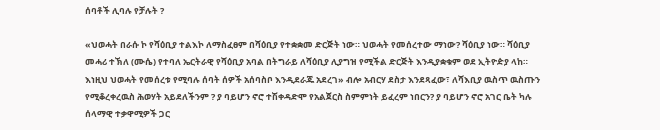ሰባቶች ሊባሉ የቻሉት ?

«ህወሓት በራሱ ኮ የሻዕቢያ ተልእኮ ለማስፈፀም በሻዕቢያ የተቋቋመ ድርጅት ነው። ህወሓት የመሰረተው ማነው? ሻዕቢያ ነው። ሻዕቢያ መሓሪ ተኽለ (ሙሴ) የተባለ ኤርትራዊ የሻዕቢያ አባል በትግራይ ለሻዕቢያ ሊያግዝ የሚችል ድርጅት እንዲያቋቁም ወደ ኢትዮዽያ ላከ። እነዚህ ህወሓት የመሰረቱ የሚባሉ ሰባት ሰዎች አሰባስቦ እንዲደራጁ አደረገ» ብሎ አብርሃ ደስታ እንደጻፈው፣ ለሻእቢያ ዉስጥ ዉስጡን የሚቆረቀረዉስ ሕወሃት አይደለችንም ? ያ ባይሆን ኖሮ ተሽቀዳድሞ የአልጀርስ ስምምነት ይፈረም ነበርን? ያ ባይሆን ኖሮ አገር ቤት ካሉ ሰላማዊ ተቃዋሚዎች ጋር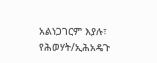አልነጋገርም እያሉ፣ የሕወሃት/ኢሕአዴጉ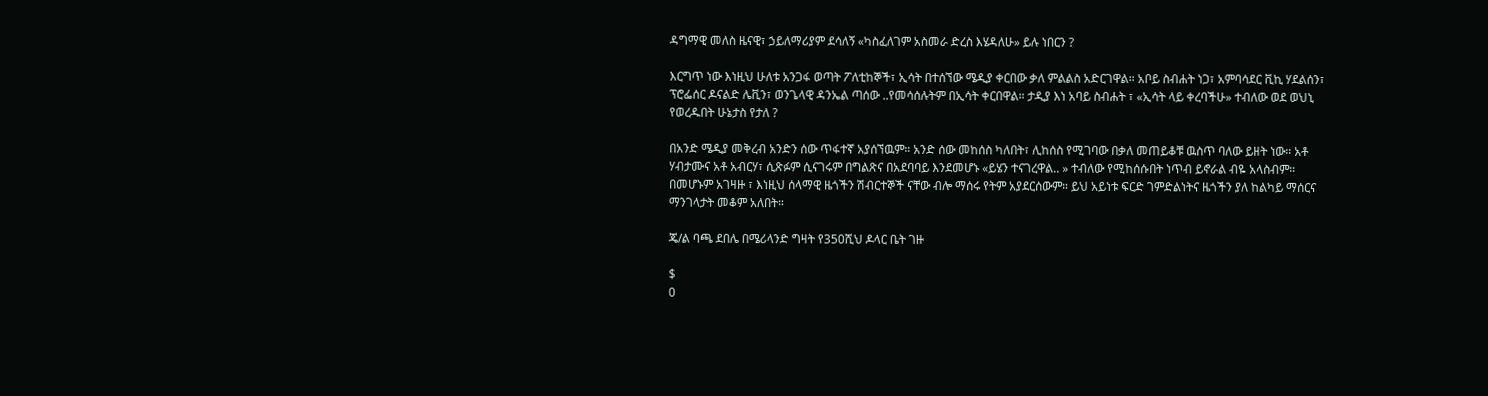ዳግማዊ መለስ ዜናዊ፣ ኃይለማሪያም ደሳለኝ «ካስፈለገም አስመራ ድረስ እሄዳለሁ» ይሉ ነበርን ?

እርግጥ ነው እነዚህ ሁለቱ አንጋፋ ወጣት ፖለቲከኞች፣ ኢሳት በተሰኘው ሜዲያ ቀርበው ቃለ ምልልስ አድርገዋል። አቦይ ስብሐት ነጋ፣ አምባሳደር ቪኪ ሃደልሰን፣ ፕሮፌሰር ዶናልድ ሌቪን፣ ወንጌላዊ ዳንኤል ጣሰው ..የመሳሰሉትም በኢሳት ቀርበዋል። ታዲያ እነ አባይ ስብሐት ፣ «ኢሳት ላይ ቀረባችሁ» ተብለው ወደ ወህኒ የወረዱበት ሁኔታስ የታለ ?

በአንድ ሜዲያ መቅረብ አንድን ሰው ጥፋተኛ አያሰኘዉም። አንድ ሰው መከሰስ ካለበት፣ ሊከሰስ የሚገባው በቃለ መጠይቆቹ ዉስጥ ባለው ይዘት ነው። አቶ ሃብታሙና አቶ አብርሃ፣ ሲጽፉም ሲናገሩም በግልጽና በአደባባይ እንደመሆኑ «ይሄን ተናገረዋል.. » ተብለው የሚከሰሱበት ነጥብ ይኖራል ብዬ አላስብም። በመሆኑም አገዛዙ ፣ እነዚህ ሰላማዊ ዜጎችን ሽብርተኞች ናቸው ብሎ ማሰሩ የትም አያደርሰውም። ይህ አይነቱ ፍርድ ገምድልነትና ዜጎችን ያለ ከልካይ ማሰርና ማንገላታት መቆም አለበት።

ጄ/ል ባጫ ደበሌ በሜሪላንድ ግዛት የ350ሺህ ዶላር ቤት ገዙ

$
0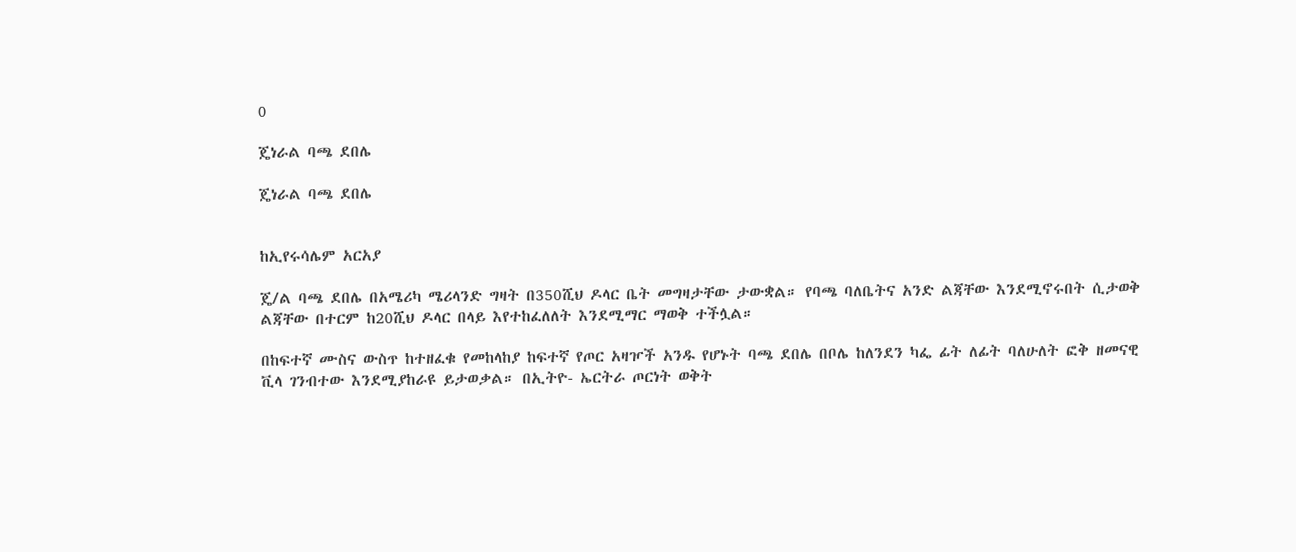0

ጄነራል ባጫ ደበሌ

ጄነራል ባጫ ደበሌ


ከኢየሩሳሌም አርአያ

ጄ/ል ባጫ ደበሌ በአሜሪካ ሜሪላንድ ግዛት በ350ሺህ ዶላር ቤት መግዛታቸው ታውቋል። የባጫ ባለቤትና አንድ ልጃቸው እንደሚኖሩበት ሲታወቅ ልጃቸው በተርም ከ20ሺህ ዶላር በላይ እየተከፈለለት እንደሚማር ማወቅ ተችሏል።

በከፍተኛ ሙስና ውስጥ ከተዘፈቁ የመከላከያ ከፍተኛ የጦር አዛዦች አንዱ የሆኑት ባጫ ደበሌ በቦሌ ከለንደን ካፌ ፊት ለፊት ባለሁለት ፎቅ ዘመናዊ ቪላ ገንብተው እንደሚያከራዩ ይታወቃል። በኢትዮ- ኤርትራ ጦርነት ወቅት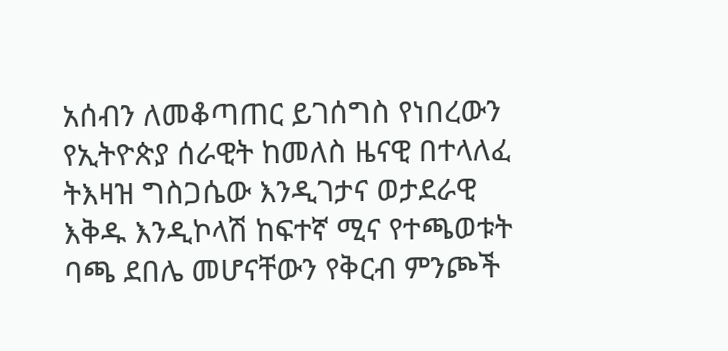አሰብን ለመቆጣጠር ይገሰግስ የነበረውን የኢትዮጵያ ሰራዊት ከመለስ ዜናዊ በተላለፈ ትእዛዝ ግስጋሴው እንዲገታና ወታደራዊ እቅዱ እንዲኮላሽ ከፍተኛ ሚና የተጫወቱት ባጫ ደበሌ መሆናቸውን የቅርብ ምንጮች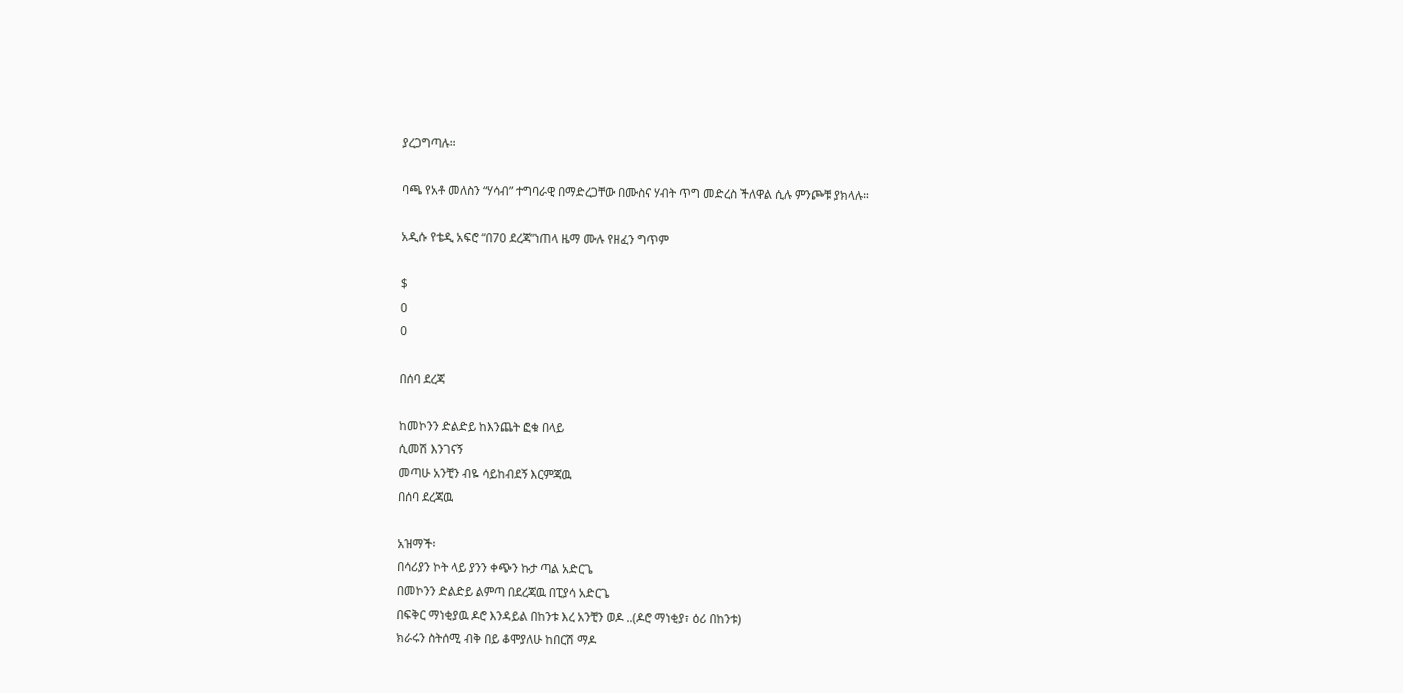ያረጋግጣሉ።

ባጫ የአቶ መለስን “ሃሳብ” ተግባራዊ በማድረጋቸው በሙስና ሃብት ጥግ መድረስ ችለዋል ሲሉ ምንጮቹ ያክላሉ።

አዲሱ የቴዲ አፍሮ “በ70 ደረጃ”ነጠላ ዜማ ሙሉ የዘፈን ግጥም

$
0
0

በሰባ ደረጃ

ከመኮንን ድልድይ ከእንጨት ፎቁ በላይ
ሲመሽ እንገናኝ
መጣሁ አንቺን ብዬ ሳይከብደኝ እርምጃዉ
በሰባ ደረጃዉ

አዝማች፡
በሳሪያን ኮት ላይ ያንን ቀጭን ኩታ ጣል አድርጌ
በመኮንን ድልድይ ልምጣ በደረጃዉ በፒያሳ አድርጌ
በፍቅር ማነቂያዉ ዶሮ እንዳይል በከንቱ እረ አንቺን ወዶ ..(ዶሮ ማነቂያ፣ ዕሪ በከንቱ)
ክራሩን ስትሰሚ ብቅ በይ ቆሞያለሁ ከበርሽ ማዶ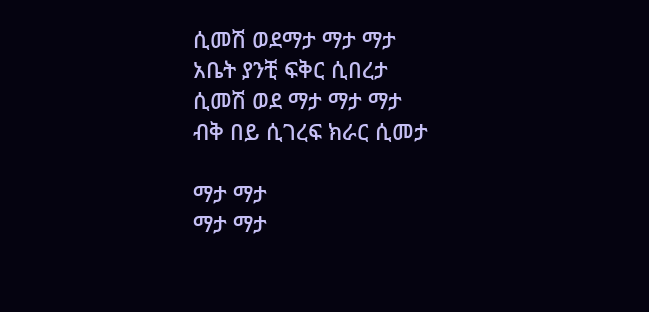ሲመሽ ወደማታ ማታ ማታ
አቤት ያንቺ ፍቅር ሲበረታ
ሲመሽ ወደ ማታ ማታ ማታ
ብቅ በይ ሲገረፍ ክራር ሲመታ

ማታ ማታ
ማታ ማታ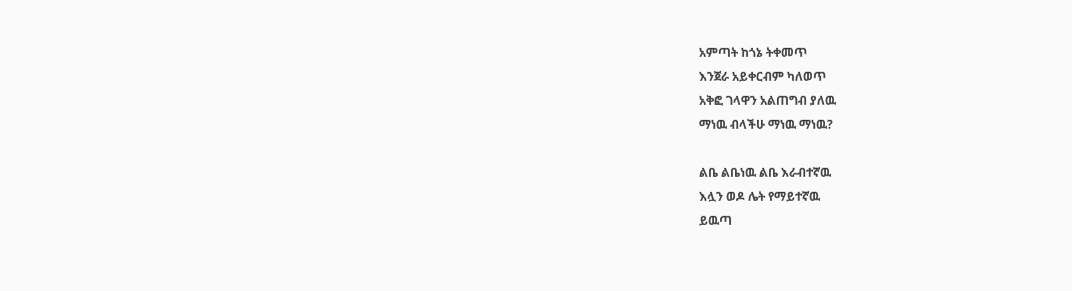አምጣት ከጎኔ ትቀመጥ
እንጀራ አይቀርብም ካለወጥ
አቅፎ ገላዋን አልጠግብ ያለዉ
ማነዉ ብላችሁ ማነዉ ማነዉ?

ልቤ ልቤነዉ ልቤ እራብተኛዉ
እሏን ወዶ ሌት የማይተኛዉ
ይዉጣ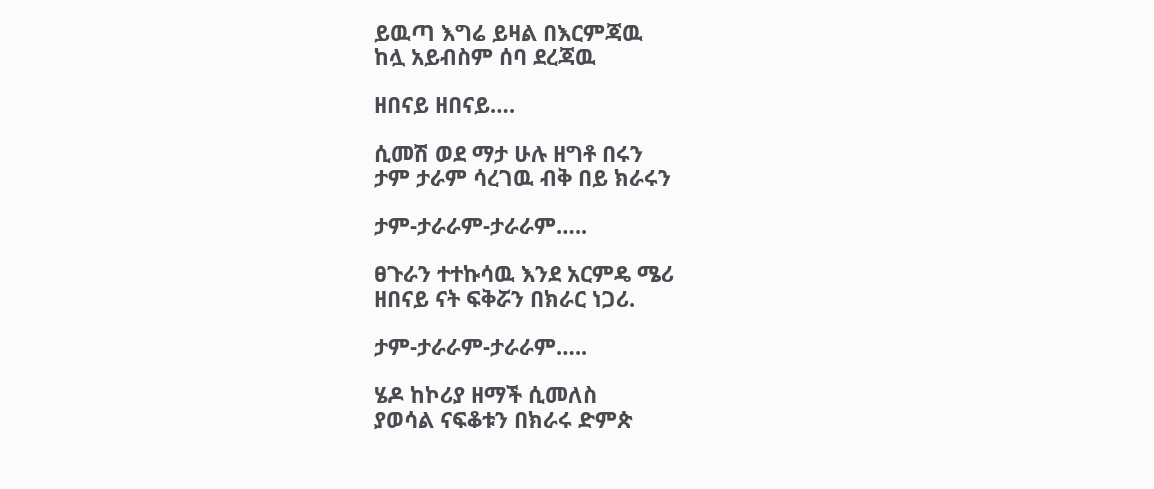ይዉጣ እግሬ ይዛል በእርምጃዉ
ከሏ አይብስም ሰባ ደረጃዉ

ዘበናይ ዘበናይ….

ሲመሽ ወደ ማታ ሁሉ ዘግቶ በሩን
ታም ታራም ሳረገዉ ብቅ በይ ክራሩን

ታም-ታራራም-ታራራም…..

ፀጉራን ተተኩሳዉ እንደ አርምዴ ሜሪ
ዘበናይ ናት ፍቅሯን በክራር ነጋሪ.

ታም-ታራራም-ታራራም…..

ሄዶ ከኮሪያ ዘማች ሲመለስ
ያወሳል ናፍቆቱን በክራሩ ድምጵ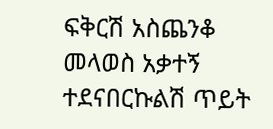ፍቅርሽ አስጨንቆ መላወስ አቃተኝ
ተደናበርኩልሽ ጥይት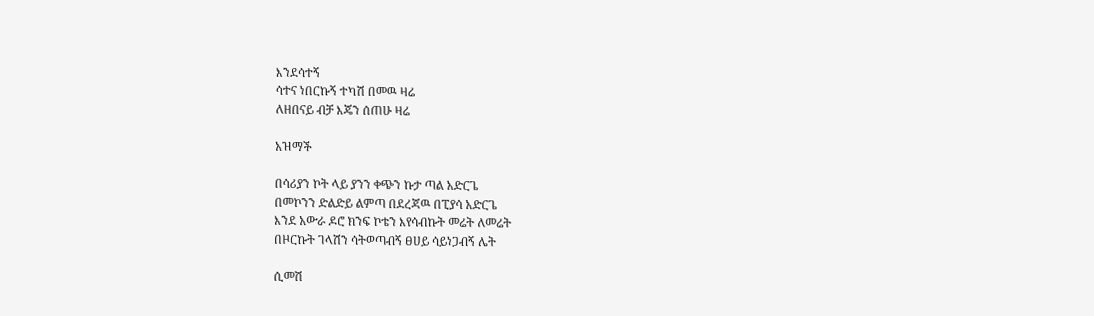እንደሳተኝ
ሳተና ነበርኩኝ ተካሽ በመዉ ዛሬ
ለዘበናይ ብቻ እጄን ሰጠሁ ዛሬ

አዝማች

በሳሪያን ኮት ላይ ያንን ቀጭን ኩታ ጣል አድርጌ
በመኮንን ድልድይ ልምጣ በደረጃዉ በፒያሳ አድርጌ
እንደ አውራ ዶሮ ክንፍ ኮቴን እየሳብኩት መሬት ለመሬት
በዞርኩት ገላሽን ሳትወጣብኝ ፀሀይ ሳይነጋብኝ ሌት

ሲመሽ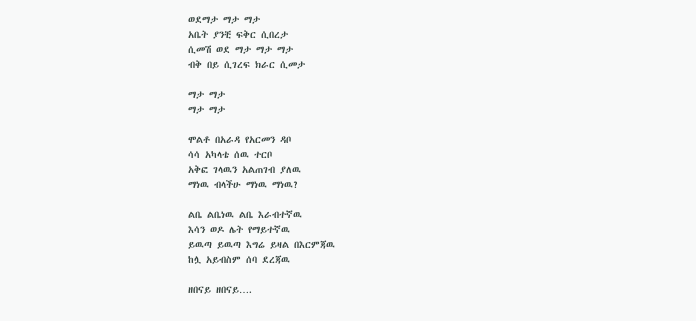ወደማታ ማታ ማታ
አቤት ያንቺ ፍቅር ሲበረታ
ሲመሽ ወደ ማታ ማታ ማታ
ብቅ በይ ሲገረፍ ክራር ሲመታ

ማታ ማታ
ማታ ማታ

ሞልቶ በአራዳ የአርመን ዳቦ
ሳሳ አካላቴ ሰዉ ተርቦ
አቅፎ ገላዉን አልጠገብ ያለዉ
ማነዉ ብላችሁ ማነዉ ማነዉ?

ልቤ ልቤነዉ ልቤ እራብተኛዉ
እሳን ወዶ ሌት የማይተኛዉ
ይዉጣ ይዉጣ እግሬ ይዛል በእርምጃዉ
ከሏ አይብስም ሰባ ደረጃዉ

ዘበናይ ዘበናይ….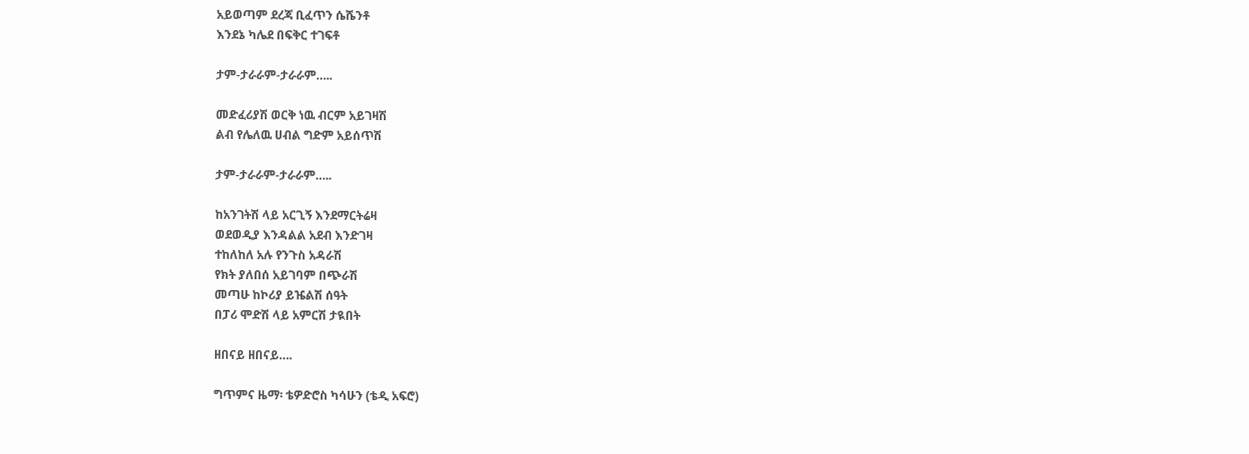አይወጣም ደረጃ ቢፈጥን ሴሼንቶ
እንደኔ ካሌደ በፍቅር ተገፍቶ

ታም-ታራራም-ታራራም…..

መድፈሪያሽ ወርቅ ነዉ ብርም አይገዛሽ
ልብ የሌለዉ ሀብል ግድም አይሰጥሽ

ታም-ታራራም-ታራራም…..

ከአንገትሽ ላይ አርጊኝ እንደማርትሬዛ
ወደወዲያ እንዳልል አደብ እንድገዛ
ተከለከለ አሉ የንጉስ አዳራሽ
የክት ያለበሰ አይገባም በጭራሽ
መጣሁ ከኮሪያ ይዤልሽ ሰዓት
በፓሪ ሞድሽ ላይ አምርሽ ታዪበት

ዘበናይ ዘበናይ….

ግጥምና ዜማ፡ ቴዎድሮስ ካሳሁን (ቴዲ አፍሮ)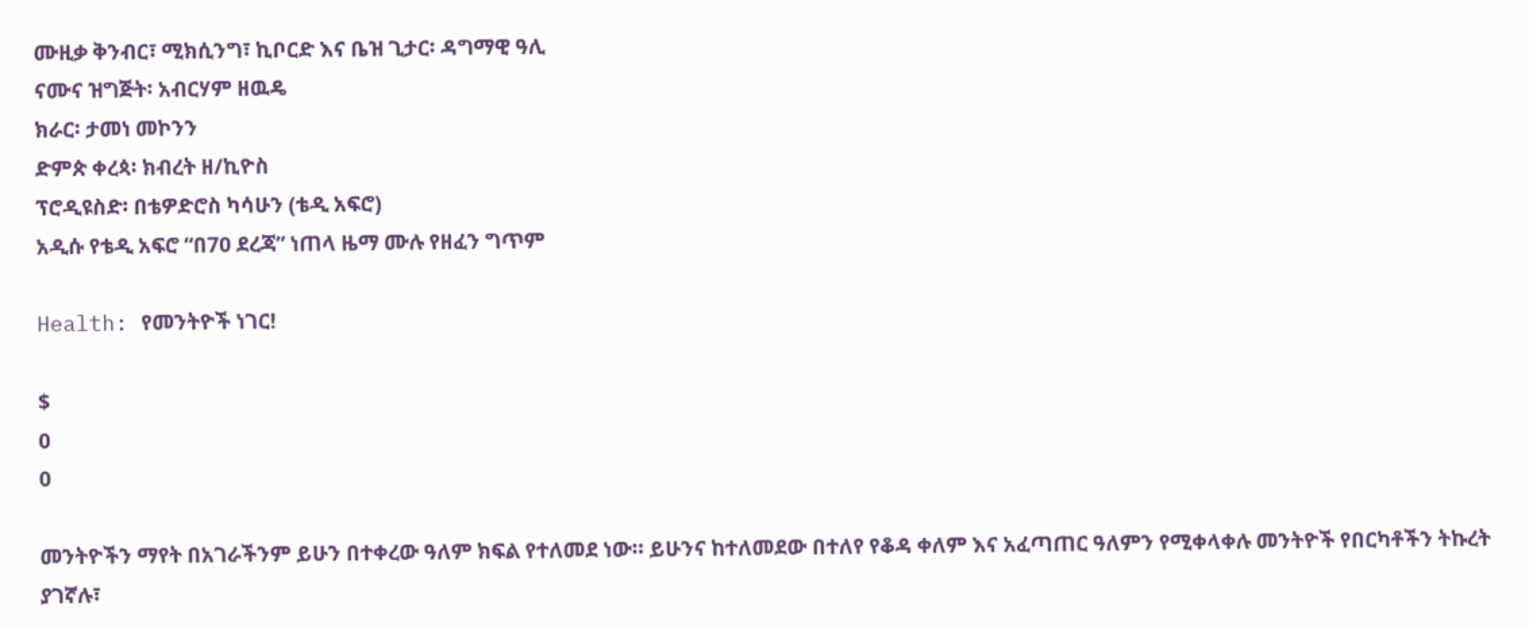ሙዚቃ ቅንብር፣ ሚክሲንግ፣ ኪቦርድ እና ቤዝ ጊታር፡ ዳግማዊ ዓሊ
ናሙና ዝግጅት፡ አብርሃም ዘዉዴ
ክራር፡ ታመነ መኮንን
ድምጵ ቀረጳ፡ ክብረት ዘ/ኪዮስ
ፕሮዲዩስድ፡ በቴዎድሮስ ካሳሁን (ቴዲ አፍሮ)
አዲሱ የቴዲ አፍሮ “በ70 ደረጃ” ነጠላ ዜማ ሙሉ የዘፈን ግጥም

Health: የመንትዮች ነገር!

$
0
0

መንትዮችን ማየት በአገራችንም ይሁን በተቀረው ዓለም ክፍል የተለመደ ነው፡፡ ይሁንና ከተለመደው በተለየ የቆዳ ቀለም እና አፈጣጠር ዓለምን የሚቀላቀሉ መንትዮች የበርካቶችን ትኩረት ያገኛሉ፣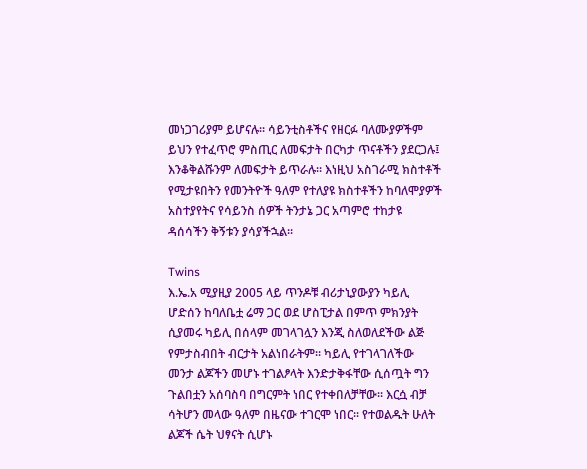መነጋገሪያም ይሆናሉ፡፡ ሳይንቲስቶችና የዘርፉ ባለሙያዎችም ይህን የተፈጥሮ ምስጢር ለመፍታት በርካታ ጥናቶችን ያደርጋሉ፤ እንቆቅልሹንም ለመፍታት ይጥራሉ፡፡ እነዚህ አስገራሚ ክስተቶች የሚታዩበትን የመንትዮች ዓለም የተለያዩ ክስተቶችን ከባለሞያዎች አስተያየትና የሳይንስ ሰዎች ትንታኔ ጋር አጣምሮ ተከታዩ ዳሰሳችን ቅኝቱን ያሳያችኋል፡፡

Twins
እ.ኤ.አ ሚያዚያ 2005 ላይ ጥንዶቹ ብሪታኒያውያን ካይሊ ሆድሰን ከባለቤቷ ሬማ ጋር ወደ ሆስፒታል በምጥ ምክንያት ሲያመሩ ካይሊ በሰላም መገላገሏን እንጂ ስለወለደችው ልጅ የምታስብበት ብርታት አልነበራትም፡፡ ካይሊ የተገላገለችው መንታ ልጆችን መሆኑ ተገልፆላት እንድታቅፋቸው ሲሰጧት ግን ጉልበቷን አሰባስባ በግርምት ነበር የተቀበለቻቸው፡፡ እርሷ ብቻ ሳትሆን መላው ዓለም በዜናው ተገርሞ ነበር፡፡ የተወልዱት ሁለት ልጆች ሴት ህፃናት ሲሆኑ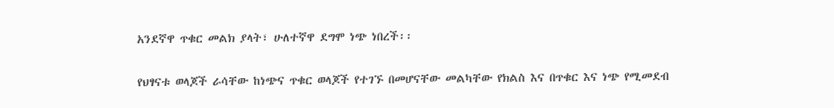አንደኛዋ ጥቁር መልክ ያላት፣ ሁለተኛዋ ደግሞ ነጭ ነበረች፡፡

የህፃናቱ ወላጆች ራሳቸው ከነጭና ጥቁር ወላጆች የተገኙ በመሆናቸው መልካቸው የክልስ እና በጥቁር እና ነጭ የሚመደብ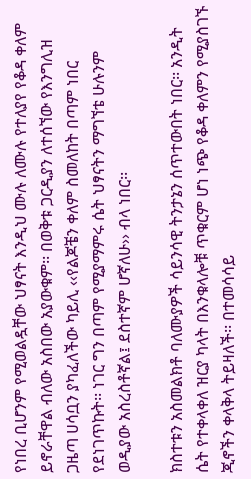የነበረ ቢሆንም የሚወልዷቸው ህፃናት እንዲህ ሙሉ ለሙሉ የተለያየ የቆዳ ቀለም ይኖራቸዋል ብለው አስበው አያውቁም፡፡ በወቅቱ ጋርዲያን ለተሰኘው የእንግሊዝ ጋዜጣ ሀሳቧን ያካፈለችው ካይሊ ‹‹የልጆቼን ቀለም ስመለከት በጣም ነበር የደነገጥኩት፡፡ ነገር ግን በጣም የሚያማምሩ ሴት ህፃናትን ማግኘቴ ሁሉንም ወዲያው አስረስቶኛል፤ ደስተኛም ሆኛለሁ›› ብላ ነበር፡፡

ክስተቱን አስመልክቶ ባለሙያዎች ሳይንሳዊ ትንታኔን ሰጥተውበት ነበር፡፡ አንዲት ሴት የተቀላቀለ ዝርያ ካላት በእንቁላሎቹ ጥቁርም ሆነ ነጭ የቆዳ ቀለምን የሚያስገኙ ጂኖችን ቀላቅላ ትይዛለች፡፡ በተመሳሳይ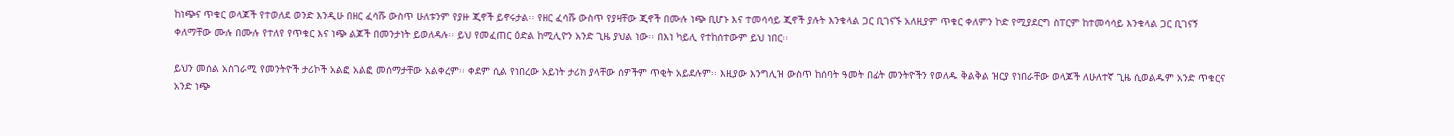ከነጭና ጥቁር ወላጆች የተወለደ ወንድ እንዲሁ በዘር ፈሳሹ ውስጥ ሁለቱንም የያዙ ጂኖች ይኖሩታል፡፡ የዘር ፈሳሹ ውስጥ የያዛቸው ጂኖች በሙሉ ነጭ ቢሆኑ እና ተመሳሳይ ጂኖች ያሉት እንቁላል ጋር ቢገናኙ አለዚያም ጥቁር ቀለምን ኮድ የሚያደርግ ስፐርም ከተመሳሳይ እንቁላል ጋር ቢገናኝ ቀለማቸው ሙሉ በሙሉ የተለየ የጥቁር እና ነጭ ልጆች በመንታነት ይወለዳሉ፡፡ ይህ የመፈጠር ዕድል ከሚሊዮን አንድ ጊዜ ያህል ነው፡፡ በእነ ካይሊ የተከሰተውም ይህ ነበር፡፡

ይህን መሰል አስገራሚ የመንትዮች ታሪኮች አልፎ አልፎ መሰማታቸው አልቀረም፡፡ ቀደም ሲል የነበረው አይነት ታሪክ ያላቸው ሰዎችም ጥቂት አይደሉም፡፡ እዚያው እንግሊዝ ውስጥ ከሰባት ዓመት በፊት መንትዮችን የወለዱ ቅልቅል ዝርያ የነበራቸው ወላጆች ለሁለተኛ ጊዜ ሲወልዱም አንድ ጥቁርና አንድ ነጭ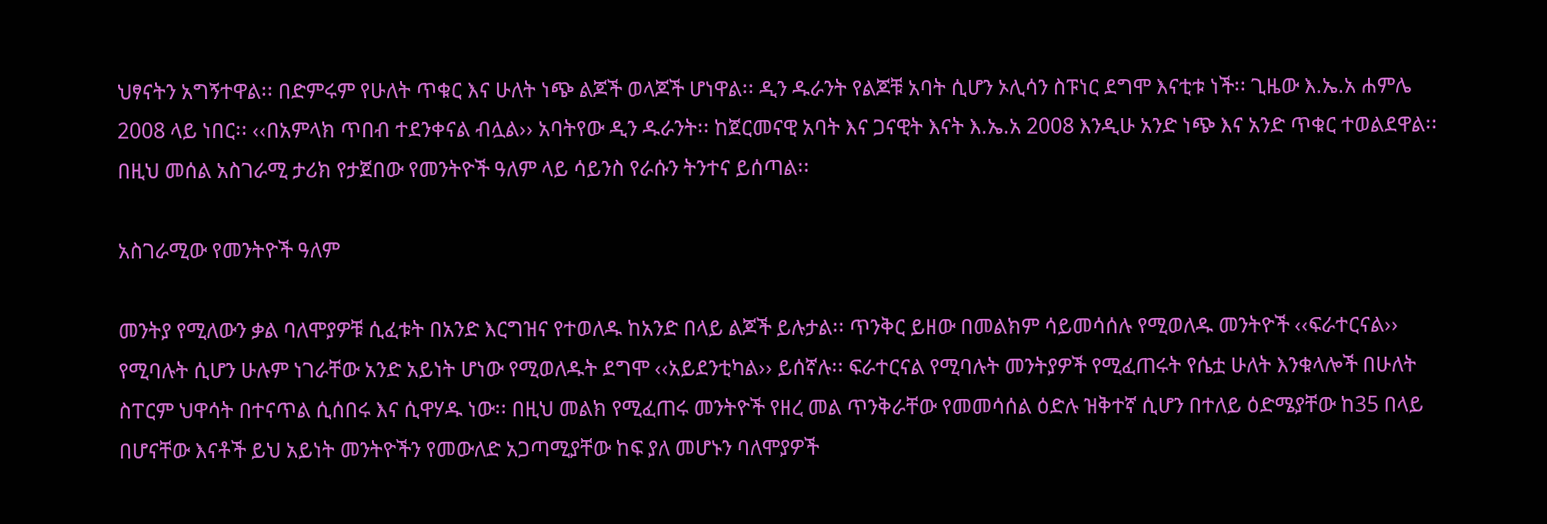ህፃናትን አግኝተዋል፡፡ በድምሩም የሁለት ጥቁር እና ሁለት ነጭ ልጆች ወላጆች ሆነዋል፡፡ ዲን ዱራንት የልጆቹ አባት ሲሆን ኦሊሳን ስፑነር ደግሞ እናቲቱ ነች፡፡ ጊዜው እ.ኤ.አ ሐምሌ 2008 ላይ ነበር፡፡ ‹‹በአምላክ ጥበብ ተደንቀናል ብሏል›› አባትየው ዲን ዱራንት፡፡ ከጀርመናዊ አባት እና ጋናዊት እናት እ.ኤ.አ 2008 እንዲሁ አንድ ነጭ እና አንድ ጥቁር ተወልደዋል፡፡ በዚህ መሰል አስገራሚ ታሪክ የታጀበው የመንትዮች ዓለም ላይ ሳይንስ የራሱን ትንተና ይሰጣል፡፡

አስገራሚው የመንትዮች ዓለም

መንትያ የሚለውን ቃል ባለሞያዎቹ ሲፈቱት በአንድ እርግዝና የተወለዱ ከአንድ በላይ ልጆች ይሉታል፡፡ ጥንቅር ይዘው በመልክም ሳይመሳሰሉ የሚወለዱ መንትዮች ‹‹ፍራተርናል›› የሚባሉት ሲሆን ሁሉም ነገራቸው አንድ አይነት ሆነው የሚወለዱት ደግሞ ‹‹አይደንቲካል›› ይሰኛሉ፡፡ ፍራተርናል የሚባሉት መንትያዎች የሚፈጠሩት የሴቷ ሁለት እንቁላሎች በሁለት ስፐርም ህዋሳት በተናጥል ሲሰበሩ እና ሲዋሃዱ ነው፡፡ በዚህ መልክ የሚፈጠሩ መንትዮች የዘረ መል ጥንቅራቸው የመመሳሰል ዕድሉ ዝቅተኛ ሲሆን በተለይ ዕድሜያቸው ከ35 በላይ በሆናቸው እናቶች ይህ አይነት መንትዮችን የመውለድ አጋጣሚያቸው ከፍ ያለ መሆኑን ባለሞያዎች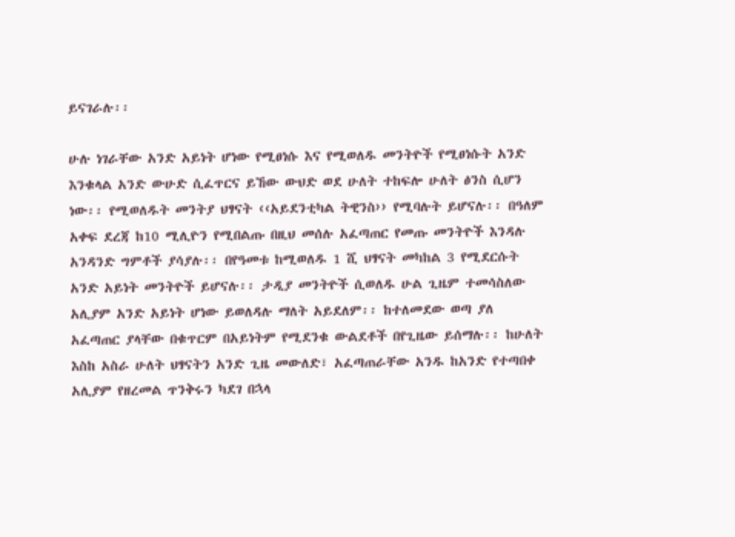ይናገራሉ፡፡

ሁሉ ነገራቸው አንድ አይነት ሆነው የሚፀነሱ እና የሚወለዱ መንትዮች የሚፀነሱት አንድ እንቁላል አንድ ውሁድ ሲፈጥርና ይኸው ውህድ ወደ ሁለት ተከፍሎ ሁለት ፅንስ ሲሆን ነው፡፡ የሚወለዱት መንትያ ህፃናት ‹‹አይደንቲካል ትዊንስ›› የሚባሉት ይሆናሉ፡፡ በዓለም አቀፍ ደረጃ ከ10 ሚሊዮን የሚበልጡ በዚህ መሰሉ አፈጣጠር የመጡ መንትዮች እንዳሉ አንዳንድ ግምቶች ያሳያሉ፡፡ በየዓመቱ ከሚወለዱ 1 ሺ ህፃናት መካከል 3 የሚደርሱት አንድ አይነት መንትዮች ይሆናሉ፡፡ ታዲያ መንትዮች ሲወለዱ ሁል ጊዜም ተመሳስለው አሊያም አንድ አይነት ሆነው ይወለዳሉ ማለት አይደለም፡፡ ከተለመደው ወጣ ያለ አፈጣጠር ያላቸው በቁጥርም በአይነትም የሚደንቁ ውልደቶች በየጊዜው ይሰማሉ፡፡ ከሁለት እስከ አስራ ሁለት ህፃናትን አንድ ጊዜ መውለድ፣ አፈጣጠራቸው አንዱ ከአንድ የተጣበቀ አሊያም የዘረመል ጥንቅሩን ካደገ በኋላ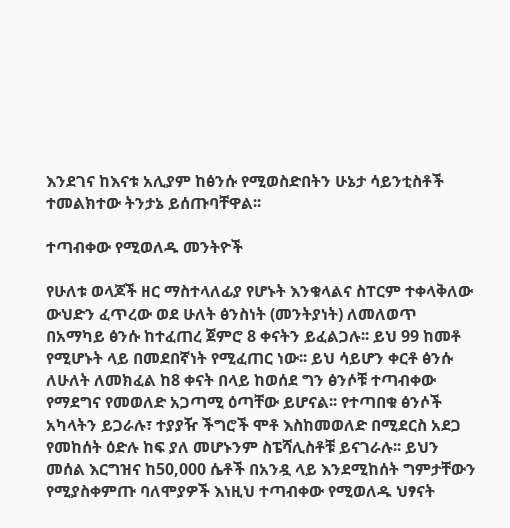እንደገና ከእናቱ አሊያም ከፅንሱ የሚወስድበትን ሁኔታ ሳይንቲስቶች ተመልክተው ትንታኔ ይሰጡባቸዋል፡፡

ተጣብቀው የሚወለዱ መንትዮች

የሁለቱ ወላጆች ዘር ማስተላለፊያ የሆኑት እንቁላልና ስፐርም ተቀላቅለው ውህድን ፈጥረው ወደ ሁለት ፅንስነት (መንትያነት) ለመለወጥ በአማካይ ፅንሱ ከተፈጠረ ጀምሮ 8 ቀናትን ይፈልጋሉ፡፡ ይህ 99 ከመቶ የሚሆኑት ላይ በመደበኛነት የሚፈጠር ነው፡፡ ይህ ሳይሆን ቀርቶ ፅንሱ ለሁለት ለመክፈል ከ8 ቀናት በላይ ከወሰደ ግን ፅንሶቹ ተጣብቀው የማደግና የመወለድ አጋጣሚ ዕጣቸው ይሆናል፡፡ የተጣበቁ ፅንሶች አካላትን ይጋራሉ፣ ተያያዥ ችግሮች ሞቶ እስከመወለድ በሚደርስ አደጋ የመከሰት ዕድሉ ከፍ ያለ መሆኑንም ስፔሻሊስቶቹ ይናገራሉ፡፡ ይህን መሰል እርግዝና ከ50,000 ሴቶች በአንዷ ላይ እንደሚከሰት ግምታቸውን የሚያስቀምጡ ባለሞያዎች እነዚህ ተጣብቀው የሚወለዱ ህፃናት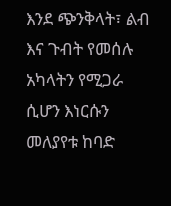እንደ ጭንቅላት፣ ልብ እና ጉብት የመሰሉ አካላትን የሚጋራ ሲሆን እነርሱን መለያየቱ ከባድ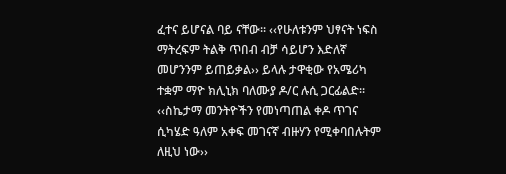ፈተና ይሆናል ባይ ናቸው፡፡ ‹‹የሁለቱንም ህፃናት ነፍስ ማትረፍም ትልቅ ጥበብ ብቻ ሳይሆን እድለኛ መሆንንም ይጠይቃል›› ይላሉ ታዋቂው የአሜሪካ ተቋም ማዮ ክሊኒክ ባለሙያ ዶ/ር ሉሲ ጋርፊልድ፡፡ ‹‹ስኬታማ መንትዮችን የመነጣጠል ቀዶ ጥገና ሲካሄድ ዓለም አቀፍ መገናኛ ብዙሃን የሚቀባበሉትም ለዚህ ነው››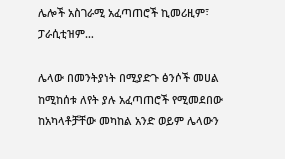ሌሎች አስገራሚ አፈጣጠሮች ኪመሪዚም፣ ፓራሲቲዝም…

ሌላው በመንትያነት በሚያድጉ ፅንሶች መሀል ከሚከሰቱ ለየት ያሉ አፈጣጠሮች የሚመደበው ከአካላቶቻቸው መካከል አንድ ወይም ሌላውን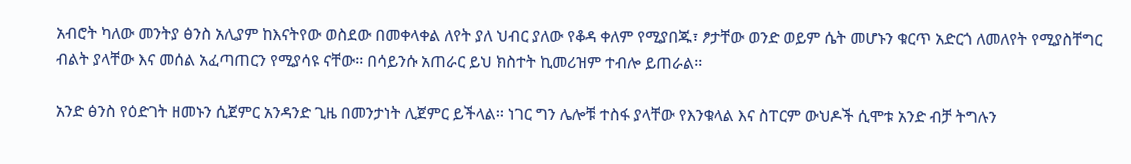አብሮት ካለው መንትያ ፅንስ አሊያም ከእናትየው ወስደው በመቀላቀል ለየት ያለ ህብር ያለው የቆዳ ቀለም የሚያበጁ፣ ፆታቸው ወንድ ወይም ሴት መሆኑን ቁርጥ አድርጎ ለመለየት የሚያስቸግር ብልት ያላቸው እና መሰል አፈጣጠርን የሚያሳዩ ናቸው፡፡ በሳይንሱ አጠራር ይህ ክስተት ኪመሪዝም ተብሎ ይጠራል፡፡

አንድ ፅንስ የዕድገት ዘመኑን ሲጀምር አንዳንድ ጊዜ በመንታነት ሊጀምር ይችላል፡፡ ነገር ግን ሌሎቹ ተስፋ ያላቸው የእንቁላል እና ስፐርም ውህዶች ሲሞቱ አንድ ብቻ ትግሉን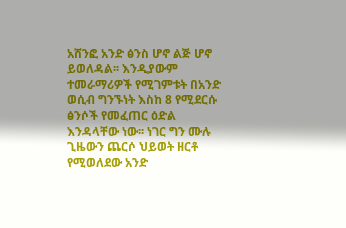አሸንፎ አንድ ፅንስ ሆኖ ልጅ ሆኖ ይወለዳል፡፡ እንዲያውም ተመራማሪዎች የሚገምቱት በአንድ ወሲብ ግንኙነት እስከ 8 የሚደርሱ ፅንሶች የመፈጠር ዕድል እንዳላቸው ነው፡፡ ነገር ግን ሙሉ ጊዜውን ጨርሶ ህይወት ዘርቶ የሚወለደው አንድ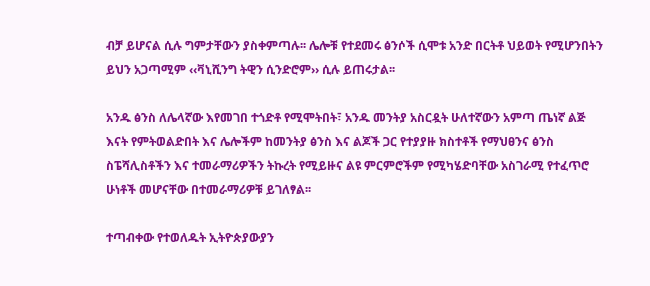ብቻ ይሆናል ሲሉ ግምታቸውን ያስቀምጣሉ፡፡ ሌሎቹ የተደመሩ ፅንሶች ሲሞቱ አንድ በርትቶ ህይወት የሚሆንበትን ይህን አጋጣሚም ‹‹ቫኒሺንግ ትዊን ሲንድሮም›› ሲሉ ይጠሩታል፡፡

አንዱ ፅንስ ለሌላኛው እየመገበ ተጎድቶ የሚሞትበት፣ አንዱ መንትያ አስርዷት ሁለተኛውን አምጣ ጤነኛ ልጅ እናት የምትወልድበት እና ሌሎችም ከመንትያ ፅንስ እና ልጆች ጋር የተያያዙ ክስተቶች የማህፀንና ፅንስ ስፔሻሊስቶችን እና ተመራማሪዎችን ትኩረት የሚይዙና ልዩ ምርምሮችም የሚካሄድባቸው አስገራሚ የተፈጥሮ ሁነቶች መሆናቸው በተመራማሪዎቹ ይገለፃል፡፡

ተጣብቀው የተወለዱት ኢትዮጵያውያን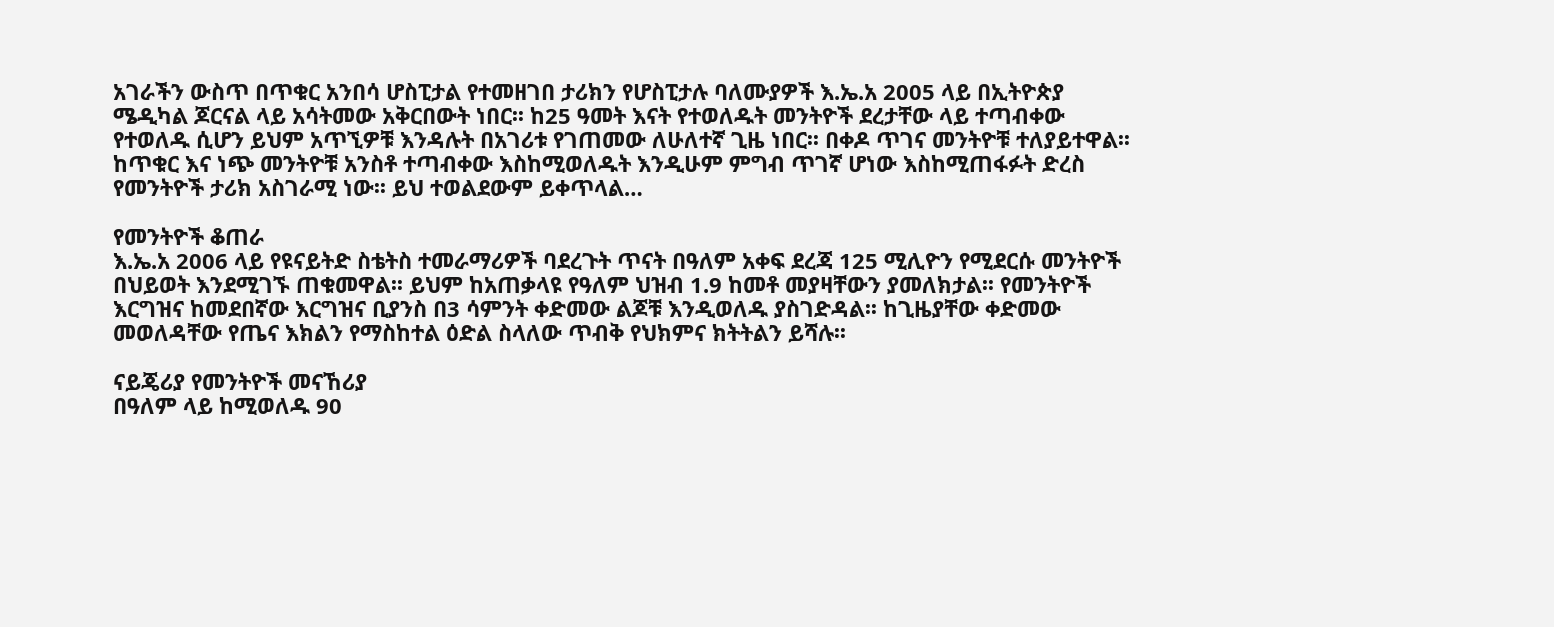አገራችን ውስጥ በጥቁር አንበሳ ሆስፒታል የተመዘገበ ታሪክን የሆስፒታሉ ባለሙያዎች እ.ኤ.አ 2005 ላይ በኢትዮጵያ ሜዲካል ጆርናል ላይ አሳትመው አቅርበውት ነበር፡፡ ከ25 ዓመት እናት የተወለዱት መንትዮች ደረታቸው ላይ ተጣብቀው የተወለዱ ሲሆን ይህም አጥኚዎቹ እንዳሉት በአገሪቱ የገጠመው ለሁለተኛ ጊዜ ነበር፡፡ በቀዶ ጥገና መንትዮቹ ተለያይተዋል፡፡ ከጥቁር እና ነጭ መንትዮቹ አንስቶ ተጣብቀው እስከሚወለዱት እንዲሁም ምግብ ጥገኛ ሆነው እስከሚጠፋፉት ድረስ የመንትዮች ታሪክ አስገራሚ ነው፡፡ ይህ ተወልደውም ይቀጥላል…

የመንትዮች ቆጠራ
እ.ኤ.አ 2006 ላይ የዩናይትድ ስቴትስ ተመራማሪዎች ባደረጉት ጥናት በዓለም አቀፍ ደረጃ 125 ሚሊዮን የሚደርሱ መንትዮች በህይወት እንደሚገኙ ጠቁመዋል፡፡ ይህም ከአጠቃላዩ የዓለም ህዝብ 1.9 ከመቶ መያዛቸውን ያመለክታል፡፡ የመንትዮች እርግዝና ከመደበኛው እርግዝና ቢያንስ በ3 ሳምንት ቀድመው ልጆቹ እንዲወለዱ ያስገድዳል፡፡ ከጊዜያቸው ቀድመው መወለዳቸው የጤና እክልን የማስከተል ዕድል ስላለው ጥብቅ የህክምና ክትትልን ይሻሉ፡፡

ናይጄሪያ የመንትዮች መናኸሪያ
በዓለም ላይ ከሚወለዱ 90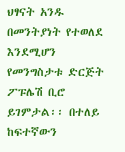ህፃናት አንዱ በመንትያነት የተወለደ እንደሚሆን የመንግስታቱ ድርጅት ፖፑሌሽ ቢሮ ይገምታል፡፡ በተለይ ከፍተኛውን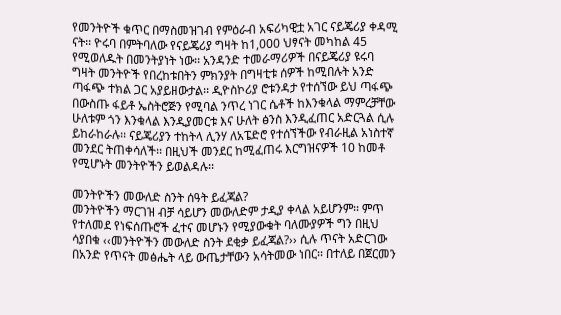የመንትዮች ቁጥር በማስመዝገብ የምዕራብ አፍሪካዊቷ አገር ናይጄሪያ ቀዳሚ ናት፡፡ ዮሩባ በምትባለው የናይጄሪያ ግዛት ከ1,000 ህፃናት መካከል 45 የሚወለዱት በመንትያነት ነው፡፡ አንዳንድ ተመራማሪዎች በናይጄሪያ ዩሩባ ግዛት መንትዮች የበረከቱበትን ምክንያት በግዛቲቱ ሰዎች ከሚበሉት አንድ ጣፋጭ ተክል ጋር አያይዘውታል፡፡ ዲዮስኮሪያ ሮቱንዳታ የተሰኘው ይህ ጣፋጭ በውስጡ ፋይቶ ኤስትሮጅን የሚባል ንጥረ ነገር ሴቶች ከእንቁላል ማምረቻቸው ሁለቱም ጎን እንቁላል እንዲያመርቱ እና ሁለት ፅንስ እንዲፈጠር አድርጓል ሲሉ ይከራከራሉ፡፡ ናይጄሪያን ተከትላ ሊንሃ ለአፔድሮ የተሰኘችው የብራዚል አነስተኛ መንደር ትጠቀሳለች፡፡ በዚህች መንደር ከሚፈጠሩ እርግዝናዎች 10 ከመቶ የሚሆኑት መንትዮችን ይወልዳሉ፡፡

መንትዮችን መውለድ ስንት ሰዓት ይፈጃል?
መንትዮችን ማርገዝ ብቻ ሳይሆን መውለድም ታዲያ ቀላል አይሆንም፡፡ ምጥ የተለመደ የነፍሰጡሮች ፈተና መሆኑን የሚያውቁት ባለሙያዎች ግን በዚህ ሳያበቁ ‹‹መንትዮችን መውለድ ስንት ደቂቃ ይፈጃል?›› ሲሉ ጥናት አድርገው በአንድ የጥናት መፅሔት ላይ ውጤታቸውን አሳትመው ነበር፡፡ በተለይ በጀርመን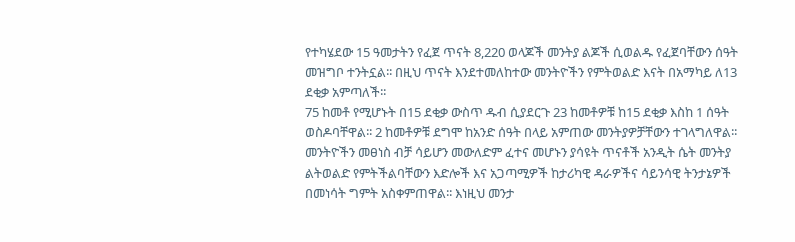የተካሄደው 15 ዓመታትን የፈጀ ጥናት 8,220 ወላጆች መንትያ ልጆች ሲወልዱ የፈጀባቸውን ሰዓት መዝግቦ ተንትኗል፡፡ በዚህ ጥናት እንደተመለከተው መንትዮችን የምትወልድ እናት በአማካይ ለ13 ደቂቃ አምጣለች፡፡
75 ከመቶ የሚሆኑት በ15 ደቂቃ ውስጥ ዱብ ሲያደርጉ 23 ከመቶዎቹ ከ15 ደቂቃ እስከ 1 ሰዓት ወስዶባቸዋል፡፡ 2 ከመቶዎቹ ደግሞ ከአንድ ሰዓት በላይ አምጠው መንትያዎቻቸውን ተገላግለዋል፡፡
መንትዮችን መፀነስ ብቻ ሳይሆን መውለድም ፈተና መሆኑን ያሳዩት ጥናቶች አንዲት ሴት መንትያ ልትወልድ የምትችልባቸውን እድሎች እና አጋጣሚዎች ከታሪካዊ ዳራዎችና ሳይንሳዊ ትንታኔዎች በመነሳት ግምት አስቀምጠዋል፡፡ እነዚህ መንታ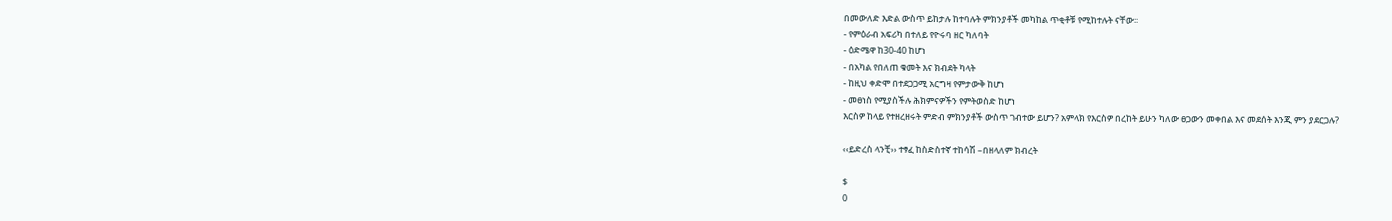በመውለድ እድል ውስጥ ይከታሉ ከተባሉት ምክንያቶች መካከል ጥቂቶቹ የሚከተሉት ናቸው፡፡
- የምዕራብ አፍሪካ በተለይ የዮሩባ ዘር ካለባት
- ዕድሜዋ ከ30-40 ከሆነ
- በአካል የበለጠ ቁመት እና ክብደት ካላት
- ከዚህ ቀድሞ በተደጋጋሚ አርግዛ የምታውቅ ከሆነ
- መፀነስ የሚያስችሉ ሕክምናዎችን የምትወስድ ከሆነ
እርስዎ ከላይ የተዘረዘሩት ምድብ ምክንያቶች ውስጥ ገብተው ይሆን? አምላክ የእርስዎ በረከት ይሁን ካለው ፀጋውን መቀበል እና መደሰት እንጂ ምን ያደርጋሉ?

‹‹ይድረስ ላንቺ›› ተፃፈ ከስድስተኛ ተከሳሽ –በዘላለም ክብረት

$
0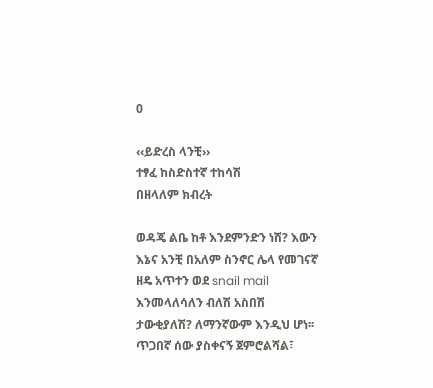0

‹‹ይድረስ ላንቺ››
ተፃፈ ከስድስተኛ ተከሳሽ
በዘላለም ክብረት

ወዳጄ ልቤ ከቶ እንደምንድን ነሽ? እውን እኔና አንቺ በአለም ስንኖር ሌላ የመገናኛ ዘዴ አጥተን ወደ snail mail እንመላለሳለን ብለሽ አስበሽ ታውቂያለሽ? ለማንኛውም እንዲህ ሆነ፡፡ ጥጋበኛ ሰው ያስቀናኝ ጀምሮልሻል፣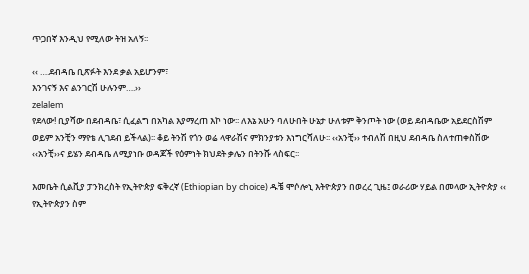ጥጋበኛ እንዲህ የሚለው ትዝ አለኝ፡፡

‹‹ ….ደብዳቤ ቢጽፉት እንደ ቃል አይሆንም፣
እንገናኝ እና ልንገርሽ ሁሉንም….››
zelalem
የደላው! ቢያሻው በደብዳቤ፣ ሲፈልግ በአካል እያማረጠ እኮ ነው፡፡ ለእኔ አሁን ባለሁበት ሁኔታ ሁለቱም ቅንጦት ነው (ወይ ደብዳቤው አይደርስሽም ወይም አንቺን ማየቴ ሊገደብ ይችላል)፡፡ ቆይ ትንሽ የጎን ወሬ ላዋራሽና ምክንያቱን እነግርሻለሁ፡፡ ‹‹አንቺ›› ተብለሽ በዚህ ደብዳቤ ስለተጠቀስሽው ‹‹አንቺ››ና ይሄን ደብዳቤ ለሚያነቡ ወዳጆች የዕምነት ክህደት ቃሌን በትንሹ ላስፍር፡፡

እመቤት ሲልቪያ ፓንክረስት የኢትዮጵያ ፍቅረኛ (Ethiopian by choice) ዱቼ ሞሶሎኒ እትዮጵያን በወረረ ጊዜ፤ ወራሪው ሃይል በመላው ኢትዮጵያ ‹‹ የኢትዮጵያን ስም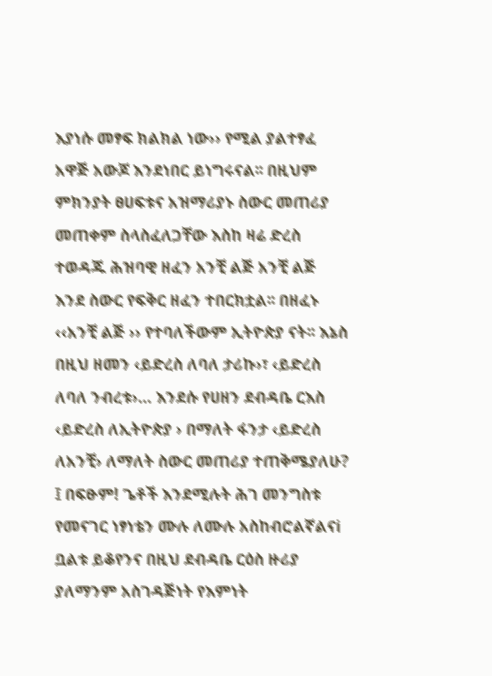እያነሱ መፃፍ ክልክል ነው›› የሚል ያልተፃፈ አዋጅ አውጆ እንደነበር ይነግሩናል፡፡ በዚህም ምክንያት ፀሀፍቱና አዝማሪያኑ ስውር መጠሪያ መጠቀም ስላስፈለጋቸው እስከ ዛሬ ድረስ ተወዳጁ ሕዝባዊ ዘፈን አንቺ ልጅ አንቺ ልጅ እንደ ስውር የፍቅር ዘፈን ተበርክቷል፡፡ በዘፈኑ ‹‹አንቺ ልጅ ›› የተባለችውም ኢትዮጵያ ናት፡፡ እኔስ በዚህ ዘመን ‹ይድረስ ለባለ ታሪኩ›፣ ‹ይድረስ ለባለ ንብረቱ›… እንደሱ የሀዘን ደብዳቤ ርእስ ‹ይድረስ ለኢትዮጵያ › በማለት ፋንታ ‹ይድረስ ለአንቺ› ለማለት ስውር መጠሪያ ተጠቅሜያለሁ? ፤ በፍፁም! ጌቶች እንደሚሉት ሕገ መንግስቱ የመናገር ነፃነቴን ሙሉ ለሙሉ አስከብሮልኛልናi
ቧልቱ ይቆየንና በዚህ ደብዳቤ ርዕስ ዙሪያ ያለማንም አስገዳጅነት የእምነት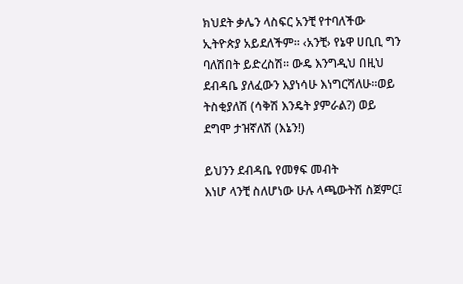ክህደት ቃሌን ላስፍር አንቺ የተባለችው ኢትዮጵያ አይደለችም፡፡ ‹አንቺ› የኔዋ ሀቢቢ ግን ባለሽበት ይድረስሽ፡፡ ውዴ እንግዲህ በዚህ ደብዳቤ ያለፈውን እያነሳሁ እነግርሻለሁ፡፡ወይ ትስቂያለሽ (ሳቅሽ እንዴት ያምራል?) ወይ ደግሞ ታዝኛለሽ (እኔን!)

ይህንን ደብዳቤ የመፃፍ መብት
እነሆ ላንቺ ስለሆነው ሁሉ ላጫውትሽ ስጀምር፤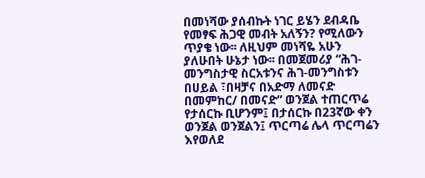በመነሻው ያሰብኩት ነገር ይሄን ደብዳቤ የመፃፍ ሕጋዊ መብት አለኝን? የሚለውን ጥያቄ ነው፡፡ ለዚህም መነሻዬ አሁን ያለሁበት ሁኔታ ነው፡፡ በመጀመሪያ “ሕገ-መንግስታዊ ስርአቱንና ሕገ-መንግስቱን በሀይል ፣በዛቻና በአድማ ለመናድ በመምከር/ በመናድ” ወንጀል ተጠርጥሬ የታሰርኩ ቢሆንም፤ በታሰርኩ በ23ኛው ቀን ወንጀል ወንጀልን፤ ጥርጣሬ ሌላ ጥርጣሬን እየወለደ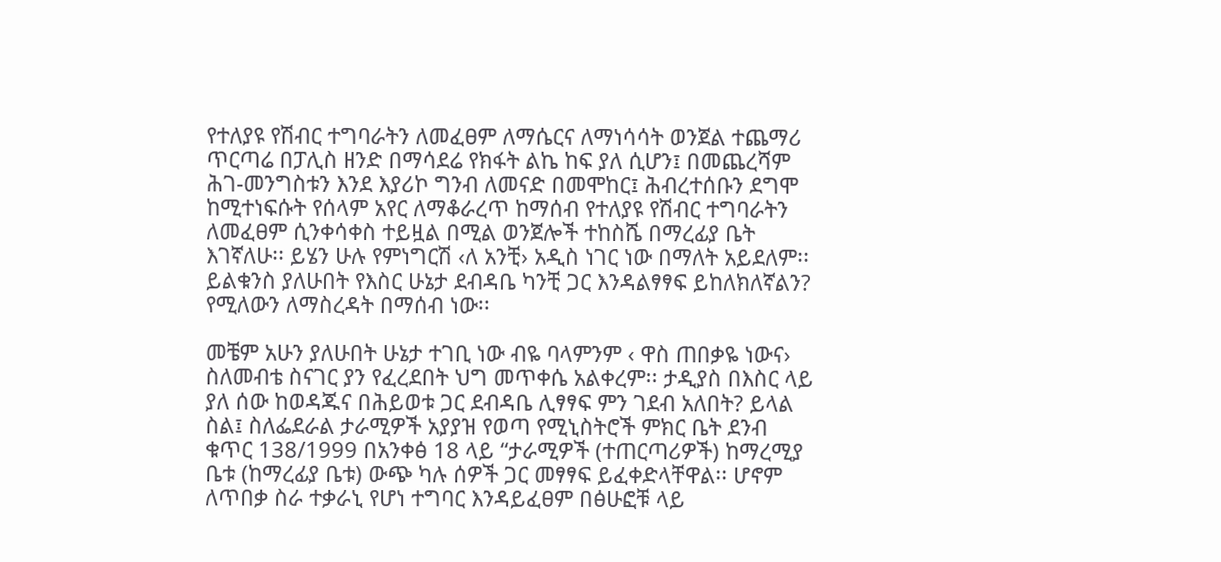የተለያዩ የሽብር ተግባራትን ለመፈፀም ለማሴርና ለማነሳሳት ወንጀል ተጨማሪ ጥርጣሬ በፓሊስ ዘንድ በማሳደሬ የክፋት ልኬ ከፍ ያለ ሲሆን፤ በመጨረሻም ሕገ-መንግስቱን እንደ እያሪኮ ግንብ ለመናድ በመሞከር፤ ሕብረተሰቡን ደግሞ ከሚተነፍሱት የሰላም አየር ለማቆራረጥ ከማሰብ የተለያዩ የሽብር ተግባራትን ለመፈፀም ሲንቀሳቀስ ተይዟል በሚል ወንጀሎች ተከስሼ በማረፊያ ቤት እገኛለሁ፡፡ ይሄን ሁሉ የምነግርሽ ‹ለ አንቺ› አዲስ ነገር ነው በማለት አይደለም፡፡ ይልቁንስ ያለሁበት የእስር ሁኔታ ደብዳቤ ካንቺ ጋር እንዳልፃፃፍ ይከለክለኛልን? የሚለውን ለማስረዳት በማሰብ ነው፡፡

መቼም አሁን ያለሁበት ሁኔታ ተገቢ ነው ብዬ ባላምንም ‹ ዋስ ጠበቃዬ ነውና› ስለመብቴ ስናገር ያን የፈረደበት ህግ መጥቀሴ አልቀረም፡፡ ታዲያስ በእስር ላይ ያለ ሰው ከወዳጁና በሕይወቱ ጋር ደብዳቤ ሊፃፃፍ ምን ገደብ አለበት? ይላል ስል፤ ስለፌደራል ታራሚዎች አያያዝ የወጣ የሚኒስትሮች ምክር ቤት ደንብ ቁጥር 138/1999 በአንቀፅ 18 ላይ “ታራሚዎች (ተጠርጣሪዎች) ከማረሚያ ቤቱ (ከማረፊያ ቤቱ) ውጭ ካሉ ሰዎች ጋር መፃፃፍ ይፈቀድላቸዋል፡፡ ሆኖም ለጥበቃ ስራ ተቃራኒ የሆነ ተግባር እንዳይፈፀም በፅሁፎቹ ላይ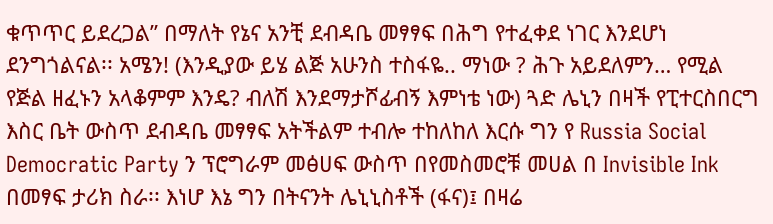ቁጥጥር ይደረጋል” በማለት የኔና አንቺ ደብዳቤ መፃፃፍ በሕግ የተፈቀደ ነገር እንደሆነ ደንግጎልናል፡፡ አሜን! (እንዲያው ይሄ ልጅ አሁንስ ተስፋዬ.. ማነው ? ሕጉ አይደለምን… የሚል የጅል ዘፈኑን አላቆምም እንዴ? ብለሽ እንደማታሾፊብኝ እምነቴ ነው) ጓድ ሌኒን በዛች የፒተርስበርግ እስር ቤት ውስጥ ደብዳቤ መፃፃፍ አትችልም ተብሎ ተከለከለ እርሱ ግን የ Russia Social Democratic Party ን ፕሮግራም መፅሀፍ ውስጥ በየመስመሮቹ መሀል በ Invisible Ink በመፃፍ ታሪክ ስራ፡፡ እነሆ እኔ ግን በትናንት ሌኒኒስቶች (ፋና)፤ በዛሬ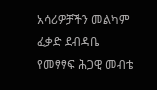አሳሪዎቻችን መልካም ፈቃድ ደብዳቤ የመፃፃፍ ሕጋዊ መብቴ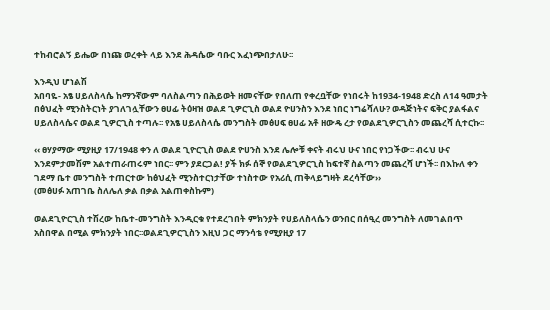ተከብሮልኝ ይሔው በነጩ ወረቀት ላይ እንደ ሕዳሴው ባቡር እፈነጭበታለሁ፡፡

እንዲህ ሆነልሽ
አበባዬ- አፄ ሀይለስላሴ ከማንኛውም ባለስልጣን በሕይወት ዘመናቸው የበለጠ የቀረቧቸው የነበሩት ከ1934-1948 ድረስ ለ14 ዓመታት በፅህፈት ሚንስትርነት ያገለገሏቸውን ፀሀፊ ትዕዛዝ ወልደ ጊዎርጊስ ወልደ ዮሀንስን እንደ ነበር ነግሬሻለሁ? ወዳጅነትና ፍቅር ያልፋልና ሀይለስላሴና ወልደ ጊዎርጊስ ተጣሉ፡፡ የአፄ ሀይለስላሴ መንግስት መፅሀፍ ፀሀፊ አቶ ዘውዴ ረታ የወልደጊዎርጊስን መጨረሻ ሲተርኩ፡፡

‹‹ ፀሃያማው ሚያዚያ 17/1948 ቀን ለ ወልደ ጊዮርጊስ ወልደ ዮሀንስ እንደ ሌሎቹ ቀናት ብሩህ ሁና ነበር የነጋችው፡፡ ብሩህ ሁና እንደምታመሽም አልተጠራጠሩም ነበር፡፡ ምን ያደርጋል! ያች ክፉ ሰኞ የወልደጊዎርጊስ ከፍተኛ ስልጣን መጨረሻ ሆነች፡፡ በእኩለ ቀን ገደማ ቤተ መንግስት ተጠርተው ከፅህፈት ሚንስተርነታቸው ተነስተው የአሪሲ ጠቅላይግዛት ደረሳቸው››
(መፅሀፉ አጠገቤ ስለሌለ ቃል በቃል አልጠቀስኩም)

ወልደጊዮርጊስ ተሽረው ከቤተ-መንግስት እንዲርቁ የተደረገበት ምክንያት የሀይለስላሴን ወንበር በሰዒረ መንግስት ለመገልበጥ አስበዋል በሚል ምክንያት ነበር፡፡ወልደጊዎርጊስን እዚህ ጋር ማንሳቴ የሚያዚያ 17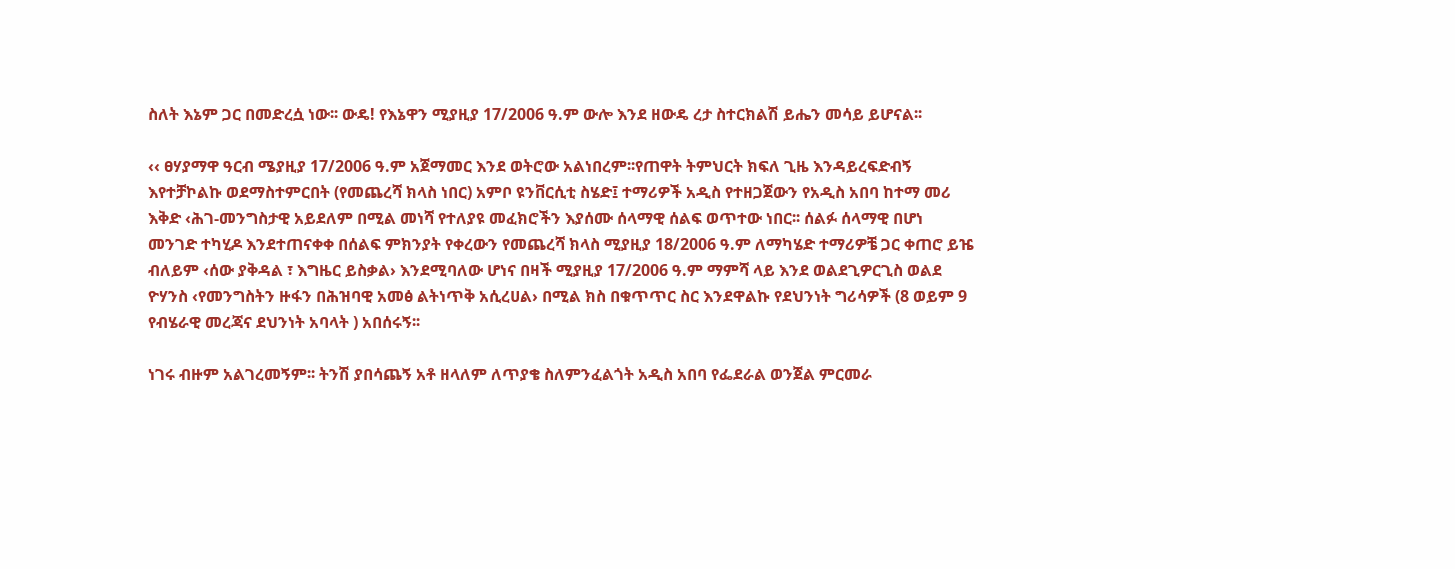ስለት እኔም ጋር በመድረሷ ነው፡፡ ውዴ! የእኔዋን ሚያዚያ 17/2006 ዓ.ም ውሎ እንደ ዘውዴ ረታ ስተርክልሽ ይሔን መሳይ ይሆናል፡፡

‹‹ ፀሃያማዋ ዓርብ ሜያዚያ 17/2006 ዓ.ም አጀማመር እንደ ወትሮው አልነበረም፡፡የጠዋት ትምህርት ክፍለ ጊዜ እንዳይረፍድብኝ እየተቻኮልኩ ወደማስተምርበት (የመጨረሻ ክላስ ነበር) አምቦ ዩንቨርሲቲ ስሄድ፤ ተማሪዎች አዲስ የተዘጋጀውን የአዲስ አበባ ከተማ መሪ እቅድ ‹ሕገ-መንግስታዊ አይደለም በሚል መነሻ የተለያዩ መፈክሮችን እያሰሙ ሰላማዊ ሰልፍ ወጥተው ነበር፡፡ ሰልፉ ሰላማዊ በሆነ መንገድ ተካሂዶ እንደተጠናቀቀ በሰልፍ ምክንያት የቀረውን የመጨረሻ ክላስ ሚያዚያ 18/2006 ዓ.ም ለማካሄድ ተማሪዎቼ ጋር ቀጠሮ ይዤ ብለይም ‹ሰው ያቅዳል ፣ እግዜር ይስቃል› እንደሚባለው ሆነና በዛች ሚያዚያ 17/2006 ዓ.ም ማምሻ ላይ እንደ ወልደጊዎርጊስ ወልደ ዮሃንስ ‹የመንግስትን ዙፋን በሕዝባዊ አመፅ ልትነጥቅ አሲረሀል› በሚል ክስ በቁጥጥር ስር እንደዋልኩ የደህንነት ግሪሳዎች (8 ወይም 9 የብሄራዊ መረጃና ደህንነት አባላት ) አበሰሩኝ፡፡

ነገሩ ብዙም አልገረመኝም፡፡ ትንሽ ያበሳጨኝ አቶ ዘላለም ለጥያቄ ስለምንፈልጎት አዲስ አበባ የፌደራል ወንጀል ምርመራ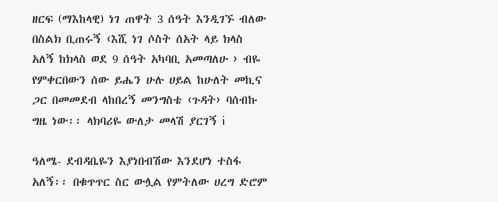ዘርፍ (ማእከላዊ) ነገ ጠዋት 3 ሰዓት እንዲገኙ ብለው በስልክ ቢጠሩኝ ‹እሺ ነገ ሶስት ሰአት ላይ ክላስ አለኝ ከክላስ ወደ 9 ሰዓት አካባቢ አመጣለሁ › ብዬ የምቀርበውን ሰው ይሔን ሁሉ ሀይል ከሁለት መኪና ጋር በመመደብ ላከበረኝ መንግስቴ ‹ጉዳት› ባሰብኩ ግዜ ነው፡፡ ላክባሪዬ ውለታ መላሽ ያርገኝ i

ዓለሜ- ደብዳቤዬን እያነበብሽው እንደሆነ ተስፋ አለኝ፡፡ በቁጥጥር ስር ውሏል የምትለው ሀረግ ድሮም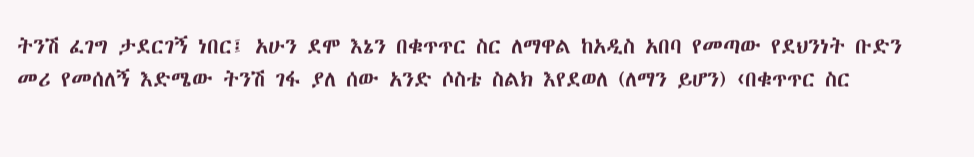ትንሽ ፈገግ ታደርገኝ ነበር፤ አሁን ደሞ እኔን በቁጥጥር ስር ለማዋል ከአዲስ አበባ የመጣው የደህንነት ቡድን መሪ የመሰለኝ እድሜው ትንሽ ገፋ ያለ ሰው አንድ ሶስቴ ስልክ እየደወለ (ለማን ይሆን) ‹በቁጥጥር ስር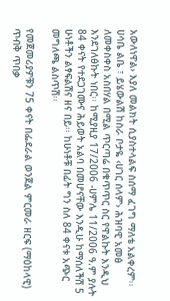አውለነዋል› እያለ መልክት ሲያስተላልፍ ስሰማ ፈገግ ማለቴ አልቀረም፡፡ ሀሳቤ ልቤ ፣ ይሄውልሽ ከስራ ቦታዬ ‹ሀገር ሰላም› ሕዝባዊ አመፅ ለመቀስቀስ አስበሃል በሚል ጥርጣሬ በቁጥጥር ስር የዋልኩት እንዲህ እንደገለፅኩት ነበር፡፡ ከሚያዚያ 17/2006 -ሀምሌ 11/2006 ዓ.ም ያሉት 84 ቀናት የተደጋገሙና ሕይወት አልባ በመሆናቸው እንዲሁ ከማሰለችሽ 5 ሁነቶችን ልፃፍልሽና ዘና በይ፡፡ ከሁነቶቹ በፊት ግን ስለ 84 ቀናቱ አጭር መግለጫ ልስጥሽ፡፡

የመጀመሪያዎቹን 75 ቀናት በፌደራል ወንጀል ምርመራ ዘርፍ (ማዕከላዊ) ጥብቅ ጥበቃ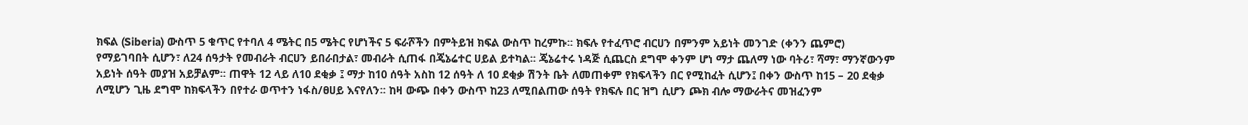ክፍል (Siberia) ውስጥ 5 ቁጥር የተባለ 4 ሜትር በ5 ሜትር የሆነችና 5 ፍራሾችን በምትይዝ ክፍል ውስጥ ከረምኩ፡፡ ክፍሉ የተፈጥሮ ብርሀን በምንም አይነት መንገድ (ቀንን ጨምሮ) የማይገባበት ሲሆን፣ ለ24 ሰዓታት የመብራት ብርሀን ይበራበታል፣ መብራት ሲጠፋ በጄኔሬተር ሀይል ይተካል፡፡ ጄኔሬተሩ ነዳጅ ሲጨርስ ደግሞ ቀንም ሆነ ማታ ጨለማ ነው ባትሪ፣ ሻማ፣ ማንኛውንም አይነት ሰዓት መያዝ አይቻልም፡፡ ጠዋት 12 ላይ ለ10 ደቂቃ ፤ ማታ ከ10 ሰዓት አስከ 12 ሰዓት ለ 10 ደቂቃ ሽንት ቤት ለመጠቀም የክፍላችን በር የሚከፈት ሲሆን፤ በቀን ውስጥ ከ15 – 20 ደቂቃ ለሚሆን ጊዜ ደግሞ ከክፍላችን በየተራ ወጥተን ነፋስ/ፀሀይ እናየለን፡፡ ከዛ ውጭ በቀን ውስጥ ከ23 ለሚበልጠው ሰዓት የክፍሉ በር ዝግ ሲሆን ጮክ ብሎ ማውራትና መዝፈንም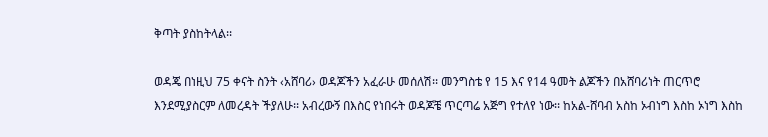ቅጣት ያስከትላል፡፡

ወዳጄ በነዚህ 75 ቀናት ስንት ‹አሸባሪ› ወዳጆችን አፈራሁ መሰለሽ፡፡ መንግስቴ የ 15 እና የ14 ዓመት ልጆችን በአሸባሪነት ጠርጥሮ እንደሚያስርም ለመረዳት ችያለሁ፡፡ አብረውኝ በእስር የነበሩት ወዳጆቼ ጥርጣሬ አጅግ የተለየ ነው፡፡ ከአል-ሸባብ አስከ ኦብነግ እስከ ኦነግ እስከ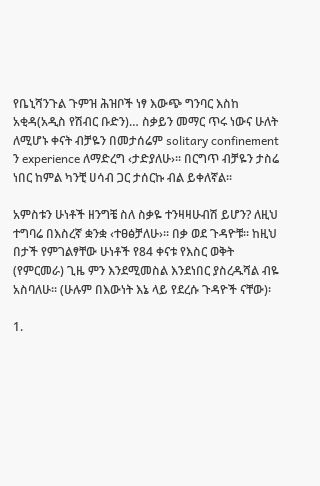የቤኒሻንጉል ጉምዝ ሕዝቦች ነፃ እውጭ ግንባር እስከ አቂዳ(አዲስ የሽብር ቡድን)… ስቃይን መማር ጥሩ ነውና ሁለት ለሚሆኑ ቀናት ብቻዬን በመታሰሬም solitary confinement ን experience ለማድረግ ‹ታድያለሁ›፡፡ በርግጥ ብቻዬን ታስሬ ነበር ከምል ካንቺ ሀሳብ ጋር ታሰርኩ ብል ይቀለኛል፡፡

አምስቱን ሁነቶች ዘንግቼ ስለ ስቃዬ ተንዛዛሁብሽ ይሆን? ለዚህ ተግባሬ በእስረኛ ቋንቋ ‹ተፀፅቻለሁ›፡፡ በቃ ወደ ጉዳዮቹ፡፡ ከዚህ በታች የምገልፃቸው ሁነቶች የ84 ቀናቱ የእስር ወቅት (የምርመራ) ጊዜ ምን እንደሚመስል እንደነበር ያስረዱሻል ብዬ አስባለሁ፡፡ (ሁሉም በእውነት እኔ ላይ የደረሱ ጉዳዮች ናቸው)፡

1.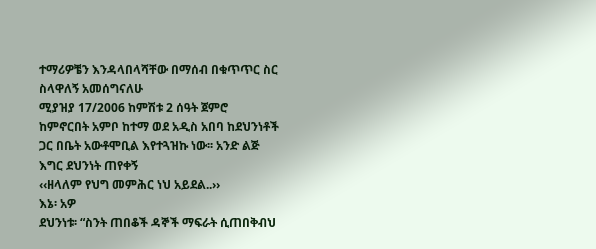ተማሪዎቼን እንዳላበላሻቸው በማሰብ በቁጥጥር ስር ስላዋለኝ አመሰግናለሁ
ሚያዝያ 17/2006 ከምሽቱ 2 ሰዓት ጀምሮ ከምኖርበት አምቦ ከተማ ወደ አዲስ አበባ ከደህንነቶች ጋር በቤት አውቶሞቢል እየተጓዝኩ ነው፡፡ አንድ ልጅ እግር ደህንነት ጠየቀኝ
‹‹ዘላለም የህግ መምሕር ነህ አይደል..››
እኔ፡ አዎ
ደህንነቱ፡ “ስንት ጠበቆች ዳኞች ማፍራት ሲጠበቅብህ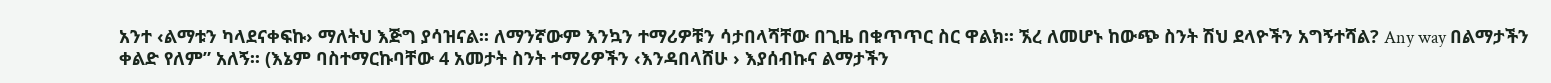አንተ ‹ልማቱን ካላደናቀፍኩ› ማለትህ እጅግ ያሳዝናል፡፡ ለማንኛውም እንኳን ተማሪዎቹን ሳታበላሻቸው በጊዜ በቁጥጥር ስር ዋልክ፡፡ ኧረ ለመሆኑ ከውጭ ስንት ሽህ ደላዮችን አግኝተሻል? Any way በልማታችን ቀልድ የለም” አለኝ፡፡ (እኔም ባስተማርኩባቸው 4 አመታት ስንት ተማሪዎችን ‹እንዳበላሸሁ › እያሰብኩና ልማታችን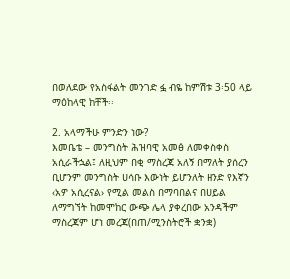በወለደው የአስፋልት መንገድ ፏ ብዬ ከምሽቱ 3፡50 ላይ ማዕከላዊ ከቸች፡፡

2. አላማችሁ ምንድን ነው?
እመቤቴ – መንግስት ሕዝባዊ አመፅ ለመቀስቀስ አሲራችኋል፤ ለዚህም በቂ ማስረጃ አለኝ በማለት ያሰረን ቢሆንም መንግስት ሀሳቡ እውነት ይሆንለት ዘንድ የእኛን ‹አዎ አሲረናል› የሚል መልስ በማባበልና በሀይል ለማግኘት ከመሞከር ውጭ ሌላ ያቀረበው አንዳችም ማስረጃም ሆነ መረጃ(በጠ/ሚንስትሮች ቋንቋ)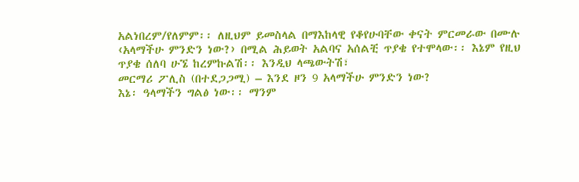አልነበረም/የለምም፡፡ ለዚህም ይመስላል በማእከላዊ የቆየሁባቸው ቀናት ምርመራው በሙሉ ‹አላማችሁ ምንድን ነው?› በሚል ሕይወት አልባና አሰልቺ ጥያቄ የተሞላው፡፡ እኔም የዚህ ጥያቄ ሰለባ ሁኜ ከረምኩልሽ፡፡ እንዲህ ላጫውትሽ፣
መርማሪ ፖሊስ (በተደጋጋሚ) – እንደ ዞን 9 አላማችሁ ምንድን ነው?
እኔ፡ ዓላማችን ግልፅ ነው፡፡ ማንም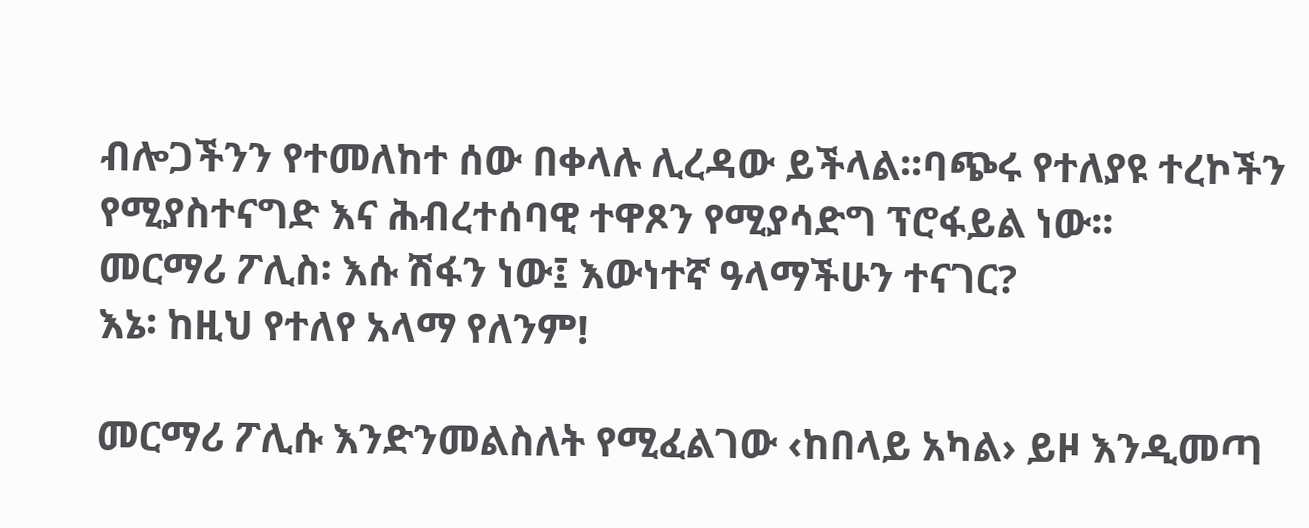ብሎጋችንን የተመለከተ ሰው በቀላሉ ሊረዳው ይችላል፡፡ባጭሩ የተለያዩ ተረኮችን የሚያስተናግድ እና ሕብረተሰባዊ ተዋጾን የሚያሳድግ ፕሮፋይል ነው፡፡
መርማሪ ፖሊስ፡ እሱ ሽፋን ነው፤ እውነተኛ ዓላማችሁን ተናገር?
እኔ፡ ከዚህ የተለየ አላማ የለንም!

መርማሪ ፖሊሱ እንድንመልስለት የሚፈልገው ‹ከበላይ አካል› ይዞ እንዲመጣ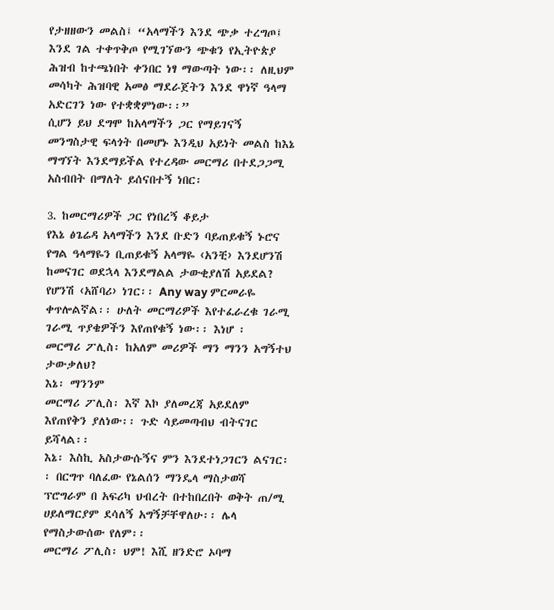የታዘዘውን መልስ፤ “አላማችን እንደ ጭቃ ተረግጦ፤ እንደ ገል ተቀጥቅጦ የሚገኘውን ጭቁን የኢትዮጵያ ሕዝብ ከተጫነበት ቀንበር ነፃ ማውጣት ነው፡፡ ለዚህም መሳካት ሕዝባዊ አመፅ ማደራጀትን እንደ ዋነኛ ዓላማ አድርገን ነው የተቋቋምነው፡፡”
ሲሆን ይህ ደግሞ ከአላማችን ጋር የማይገናኝ መንግስታዊ ፍላጎት በመሆኑ እንዲህ አይነት መልስ ከእኔ ማግኘት እንደማይችል የተረዳው መርማሪ በተደጋጋሚ አስብበት በማለት ይሰናበተኝ ነበር፡

3. ከመርማሪዎች ጋር የነበረኝ ቆይታ
የእኔ ፅጌሬዳ አላማችን እንደ ቡድን ባይጠይቁኝ ኑሮና የግል ዓላማዬን ቢጠይቁኝ አላማዬ ‹አንቺ› እንደሆንሽ ከመናገር ወደኋላ እንደማልል ታውቂያለሽ አይደል? የሆንሽ ‹አሸባሪ› ነገር፡፡ Any way ምርመራዬ ቀጥሎልኛል፡፡ ሁለት መርማሪዎች እየተፈራረቁ ገራሚ ገራሚ ጥያቄዎችን እየጠየቁኝ ነው፡፡ እነሆ ፡
መርማሪ ፖሊስ፡ ከአለም መሪዎች ማን ማንን አግኝተህ ታውቃለህ?
እኔ፡ ማንንም
መርማሪ ፖሊስ፡ እኛ እኮ ያለመረጃ አይደለም እየጠየቅን ያለነው፡፡ ጉድ ሳይመጣብህ ብትናገር ይሻላል፡፡
እኔ፡ እስኪ አስታውሱኝና ምን እንደተነጋገርን ልናገር፡፡ በርግጥ ባለፈው የኔልሰን ማንዴላ ማስታወሻ ፕሮግራም በ አፍሪካ ህብረት በተከበረበት ወቅት ጠ/ሚ ሀይለማርያም ደሳለኝ አግኝቻቸዋለሁ፡፡ ሌላ የማስታውሰው የለም፡፡
መርማሪ ፖሊስ፡ ህም! እሺ ዘንድሮ ኦባማ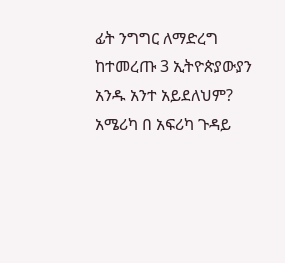ፊት ንግግር ለማድረግ ከተመረጡ 3 ኢትዮጵያውያን አንዱ አንተ አይደለህም? አሜሪካ በ አፍሪካ ጉዳይ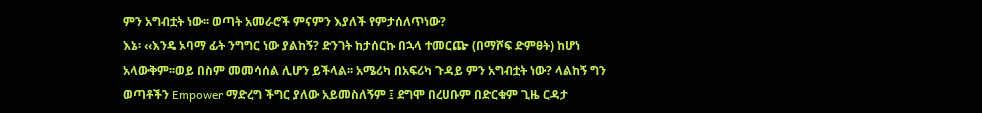ምን አግብቷት ነው፡፡ ወጣት አመራሮች ምናምን እያለች የምታሰለጥነው?
እኔ፡ ‹‹እንዴ ኦባማ ፊት ንግግር ነው ያልከኝ? ድንገት ከታሰርኩ በኋላ ተመርጬ (በማሾፍ ድምፀት) ከሆነ አላውቅም፡፡ወይ በስም መመሳሰል ሊሆን ይችላል፡፡ አሜሪካ በአፍሪካ ጉዳይ ምን አግብቷት ነው? ላልከኝ ግን ወጣቶችን Empower ማድረግ ችግር ያለው አይመስለኝም ፤ ደግሞ በረሀቡም በድርቁም ጊዜ ርዳታ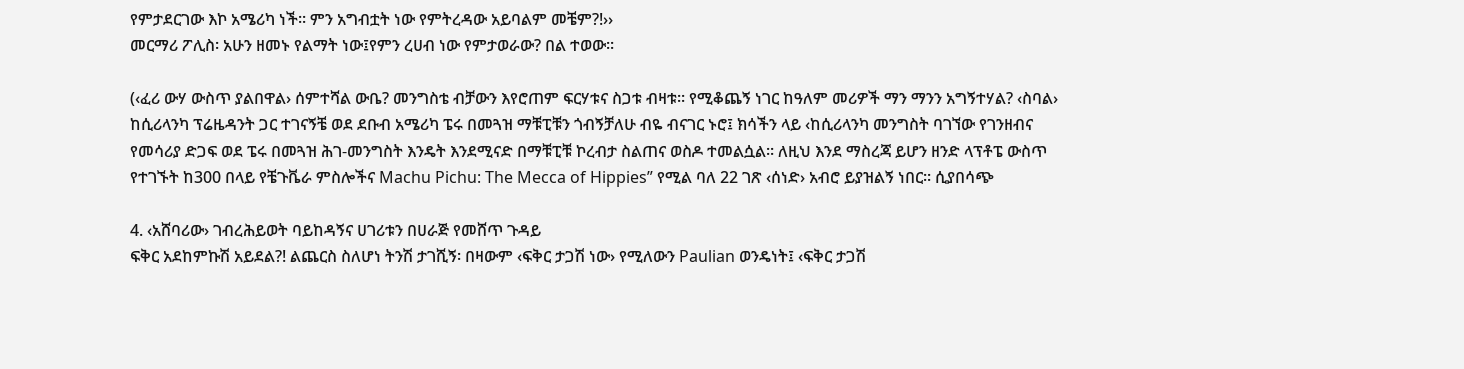የምታደርገው እኮ አሜሪካ ነች፡፡ ምን አግብቷት ነው የምትረዳው አይባልም መቼም?!››
መርማሪ ፖሊስ፡ አሁን ዘመኑ የልማት ነው፤የምን ረሀብ ነው የምታወራው? በል ተወው፡፡

(‹ፈሪ ውሃ ውስጥ ያልበዋል› ሰምተሻል ውቤ? መንግስቴ ብቻውን እየሮጠም ፍርሃቱና ስጋቱ ብዛቱ፡፡ የሚቆጨኝ ነገር ከዓለም መሪዎች ማን ማንን አግኝተሃል? ‹ስባል› ከሲሪላንካ ፕሬዜዳንት ጋር ተገናኝቼ ወደ ደቡብ አሜሪካ ፔሩ በመጓዝ ማቹፒቹን ጎብኝቻለሁ ብዬ ብናገር ኑሮ፤ ክሳችን ላይ ‹ከሲሪላንካ መንግስት ባገኘው የገንዘብና የመሳሪያ ድጋፍ ወደ ፔሩ በመጓዝ ሕገ-መንግስት እንዴት እንደሚናድ በማቹፒቹ ኮረብታ ስልጠና ወስዶ ተመልሷል፡፡ ለዚህ እንደ ማስረጃ ይሆን ዘንድ ላፕቶፔ ውስጥ የተገኙት ከ300 በላይ የቼጉቬራ ምስሎችና Machu Pichu: The Mecca of Hippies” የሚል ባለ 22 ገጽ ‹ሰነድ› አብሮ ይያዝልኝ ነበር፡፡ ሲያበሳጭ

4. ‹አሸባሪው› ገብረሕይወት ባይከዳኝና ሀገሪቱን በሀራጅ የመሸጥ ጉዳይ
ፍቅር አደከምኩሽ አይደል?! ልጨርስ ስለሆነ ትንሽ ታገሺኝ፡ በዛውም ‹ፍቅር ታጋሽ ነው› የሚለውን Paulian ወንዴነት፤ ‹ፍቅር ታጋሽ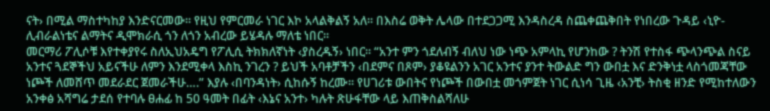ናት› በሚል ማስተካከያ እንድናርመው፡፡ የዚህ የምርመራ ነገር እኮ አላልቅልኝ አለ፡፡ በእስሬ ወቅት ሌላው በተደጋጋሚ እንዳስረዳ ስጨቀጨቅበት የነበረው ጉዳይ ‹ኒዮ-ሊብራልነቴና ልማትና ዲሞክራሲ ጎን ለጎን አብረው ይሄዳሉ ማለቴ ነበር፡፡
መርማሪ ፖሊሶቹ እየተቀያየሩ ስለኢህአዴግ የፖሊሲ ትክክለኛነት ‹ያስረዱኝ› ነበር፡፡ “አንተ ምን ጎደለብኝ ብለህ ነው ነጭ አምላኪ የሆንከው ? ትንሽ የተስፋ ጭላንጭል ስናይ አንተና ጓደኞችህ አይናችሁ ለምን እንደሚቀላ እስኪ ንገረን ? ይህች አባቶቻችን ‹በደምና በጾም› ያቆዩልንን አገር አንተና ያንተ ትውልድ ግን ውበቷ እና ድንቅነቷ ላስጎመጃቸው ነጮች ለመሸጥ መደራደር ጀመራችሁ….” እያሉ ‹በባንዳነት› ሲከሱኝ ከረሙ፡፡ የሀገሪቱ ውበትና የነጮች በውበቷ መጎምጀት ነገር ሲነሳ ጊዜ ‹አንቺ› ትስቂ ዘንድ የሚከተለውን አንቀፅ አሻግሬ ታደሰ የተባሉ ፀሐፊ ከ 50 ዓመት በፊት ‹እኔና አንተ› ካሉት ጽሁፋቸው ላይ እጠቅስልሻለሁ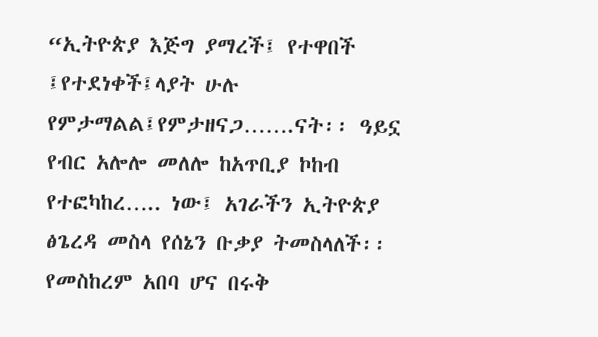“ኢትዮጵያ እጅግ ያማረች፤ የተዋበች ፤የተደነቀች፤ላያት ሁሉ የምታማልል፤የምታዘናጋ…….ናት፡፡ ዓይኗ የብር አሎሎ መለሎ ከአጥቢያ ኮከብ የተፎካከረ….. ነው፤ አገራችን ኢትዮጵያ ፅጌረዳ መስላ የሰኔን ቡቃያ ትመስላለች፡፡ የመስከረም አበባ ሆና በሩቅ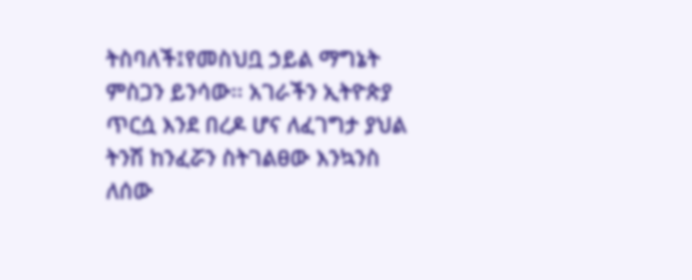ትስባለች፤የመስህቧ ኃይል ማግኔት ምስጋን ይንሳው፡፡ አገራችን ኢትዮጵያ ጥርሷ እንደ በረዶ ሆና ለፈገግታ ያህል ትንሽ ከንፈሯን ስትገልፀው እንኳንስ ለሰው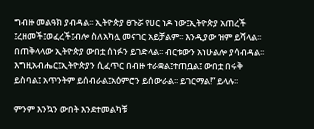ግብዙ መልዓክ ያብዳል፡፡ ኢትዮጵያ ፀጉሯ የሀር ነዶ ነው፤ኢትዮጵያ አጠረች ፤ረዘመች፤ወፈረች፤ብሎ ስለአካሏ መናገር አይቻልም፡፡ እንዲያው ዝም ይሻላል፡፡ በጠቅላላው ኢትዮጵያ ውበቷ ሰነፉን ይገድላል፡፡ ብርቱውን አነሁልሎ ያሳብዳል፡፡ እግዚአብሔር፤ኢትዮጵያን ሲፈጥር በብዙ ተራቋል፤ተጠቧል፤ ውበቷ በሩቅ ይስባል፤ አጥንትም ይሰብራል፤አዕምሮን ይሰውራል፡፡ ይገርማል!” ይላሉ፡፡

ምንም እንኳን ውበት እንደተመልካቹ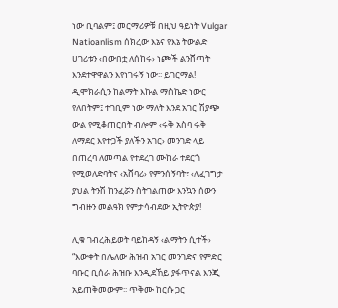ነው ቢባልም፤ መርማሪዎቹ በዚህ ዓይነት Vulgar Natioanlism ሰክረው እኔና የእኔ ትውልድ ሀገሪቱን ‹በውበቷ ለሰከሩ› ነጮች ልንሸጣት እንደተዋዋልን እየነገሩኝ ነው፡፡ ይገርማል! ዲሞክራሲን ከልማት እኩል ማስኬድ ነውር የለበትም፤ ተገቢም ነው ማለት እንደ አገር ሽያጭ ውል የሚቆጠርበት ብሎም ‹ሩቅ አስባ ሩቅ ለማደር እየተጋች ያለችን አገር› መንገድ ላይ በጠረባ ለመጣል የተደረገ ሙከራ ተደርጎ የሚወለድባትና ‹አሸባሪ› የምንሰኝባት፣ ‹ለፈገግታ ያህል ትንሽ ከንፈሯን ስትገልጠው እንኳን ሰውን ግብዙን መልዓክ የምታሳብደው ኢትዮጵያ!

ሊቁ ገብረሕይወት ባይከዳኝ ‹ልማትን ሲተች› “እውቀት በሌለው ሕዝብ አገር መንገድና የምድር ባቡር ቢሰራ ሕዝቡ እንዲደኸይ ያፋጥናል እንጂ አይጠቅመውም፡፡ ጥቅሙ ከርሱ ጋር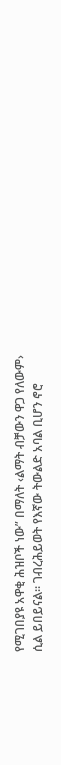የሚገበያዩ አዋቂ ሕዝቦች ነው” በማለት ‹ልማት ብቻውን ዋጋ የለውም› ሲል ይበይናል፡፡ ገብረሕይወት የእኛው ትውልድ አባል ቢሆን ኖሮ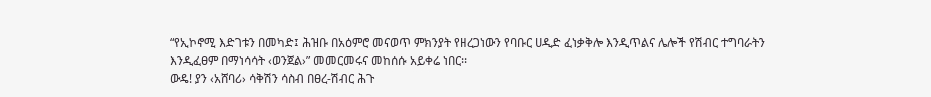“የኢኮኖሚ እድገቱን በመካድ፤ ሕዝቡ በአዕምሮ መናወጥ ምክንያት የዘረጋነውን የባቡር ሀዲድ ፈነቃቅሎ እንዲጥልና ሌሎች የሽብር ተግባራትን እንዲፈፀም በማነሳሳት ‹ወንጀል›” መመርመሩና መከሰሱ አይቀሬ ነበር፡፡
ውዴ! ያን ‹አሸባሪ› ሳቅሽን ሳስብ በፀረ-ሽብር ሕጉ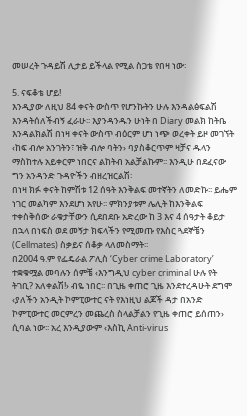መሠረት ጉዳይሽ ሊታይ ይችላል የሚል ስጋቴ የበዛ ነው፡

5. ናፍቆቴ ሆይ!
እንዲያው ለዚህ 84 ቀናት ውስጥ የሆንኩትን ሁሉ እንዳልፅፍልሽ እንዳትሰለችብኝ ፈራሁ፡፡ እያንዳንዱን ሁነት በ Diary መልክ ከትቤ እንዳልክልሽ በነዛ ቀናት ውስጥ ብዕርም ሆነ ነጭ ወረቀት ይዞ መገኘት ‹ከፍ ብሎ አንገትን፣ ዝቅ ብሎ ባትን› ባያስቆርጥም ዛቻና ዱላን ማስከተሉ አይቀርም ነበርና ልከትብ አልቻልኩም፡፡ እንዲሁ በደፈናው ግን አንዳንድ ጉዳዮችን ብዘረዝርልሽ፡
በነዛ ክፉ ቀናት ከምሽቱ 12 ሰዓት እንቅልፍ መተኛትን ለመድኩ፡፡ ይሔም ነገር መልካም እንደሆነ አየሁ፡፡ ምክንያቱም ሌሊት ከእንቅልፍ ተቀስቅሰው ራቁታቸውን ሲደበደቡ አድረው ከ 3 እና 4 ሰዓታት ቆይታ በኋላ በነፍስ ወደ መኝታ ክፍላችን የሚመጡ የእስር ጓደኞቼን (Cellmates) ስቃይና ሰቆቃ ላለመስማት፡፡
በ2004 ዓ.ም የፌዴራል ፖሊስ ‘Cyber crime Laboratory’ ተቋቁሟል መባሉን ሰምቼ ‹እንግዲህ cyber criminal ሁሉ የት ትገቢ? አለቀልሽ!› ብዬ ነበር፡፡ በጊዜ ቀጠሮ ጊዜ እንደተረዳሁት ደግሞ ‹ያለችን አንዲት ኮምፒውተር ናት የእነዚህ ልጆች ዳታ በአንድ ኮምፒውተር መርምረን መጨረስ ስላልቻልን የጊዜ ቀጠሮ ይሰጠን› ሲባል ነው፡፡ አረ እንዲያውም ‹እስኪ Anti-virus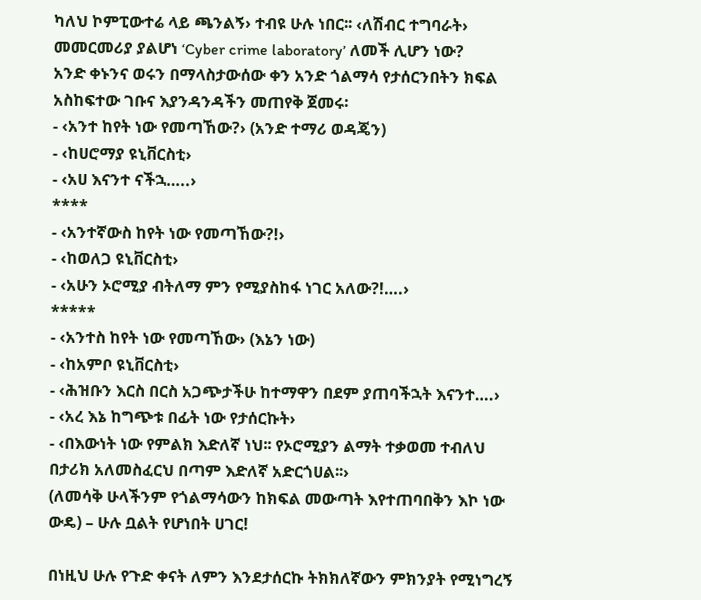ካለህ ኮምፒውተሬ ላይ ጫንልኝ› ተብዩ ሁሉ ነበር፡፡ ‹ለሽብር ተግባራት› መመርመሪያ ያልሆነ ‘Cyber crime laboratory’ ለመች ሊሆን ነው?
አንድ ቀኑንና ወሩን በማላስታውሰው ቀን አንድ ጎልማሳ የታሰርንበትን ክፍል አስከፍተው ገቡና እያንዳንዳችን መጠየቅ ጀመሩ፡
- ‹አንተ ከየት ነው የመጣኸው?› (አንድ ተማሪ ወዳጄን)
- ‹ከሀሮማያ ዩኒቨርስቲ›
- ‹አሀ እናንተ ናችኋ…..›
****
- ‹አንተኛውስ ከየት ነው የመጣኸው?!›
- ‹ከወለጋ ዩኒቨርስቲ›
- ‹አሁን ኦሮሚያ ብትለማ ምን የሚያስከፋ ነገር አለው?!….›
*****
- ‹አንተስ ከየት ነው የመጣኸው› (እኔን ነው)
- ‹ከአምቦ ዩኒቨርስቲ›
- ‹ሕዝቡን እርስ በርስ አጋጭታችሁ ከተማዋን በደም ያጠባችኋት እናንተ….›
- ‹አረ እኔ ከግጭቱ በፊት ነው የታሰርኩት›
- ‹በእውነት ነው የምልክ እድለኛ ነህ፡፡ የኦሮሚያን ልማት ተቃወመ ተብለህ በታሪክ አለመስፈርህ በጣም እድለኛ አድርጎሀል፡፡›
(ለመሳቅ ሁላችንም የጎልማሳውን ከክፍል መውጣት እየተጠባበቅን እኮ ነው ውዴ) – ሁሉ ቧልት የሆነበት ሀገር!

በነዚህ ሁሉ የጉድ ቀናት ለምን እንደታሰርኩ ትክክለኛውን ምክንያት የሚነግረኝ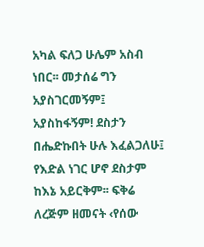አካል ፍለጋ ሁሌም አስብ ነበር፡፡ መታሰሬ ግን አያስገርመኝም፤ አያስከፋኝም! ደስታን በሔድኩበት ሁሉ እፈልጋለሁ፤ የእድል ነገር ሆኖ ደስታም ከእኔ አይርቅም፡፡ ፍቅሬ ለረጅም ዘመናት ‹የሰው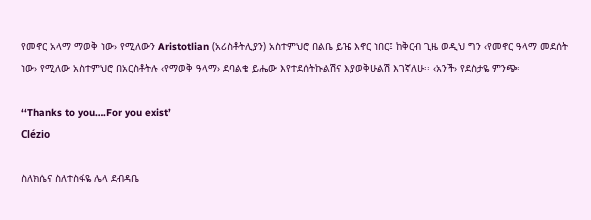የመኖር አላማ ማወቅ ነው› የሚለውን Aristotlian (አሪስቶትሊያን) አስተምህሮ በልቤ ይዤ እኖር ነበር፤ ከቅርብ ጊዜ ወዲህ ግን ‹የመኖር ዓላማ መደሰት ነው› የሚለው አስተምህሮ በአርስቶትሉ ‹የማወቅ ዓላማ› ደባልቄ ይሔው እየተደሰትኩልሽና እያወቅሁልሽ እገኛለሁ፡፡ ‹አንች› የደስታዬ ምንጭ፡

‘‘Thanks to you….For you exist’
Clézio

ስለክሴና ስለተስፋዬ ሌላ ደብዳቤ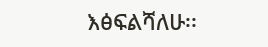እፅፍልሻለሁ፡፡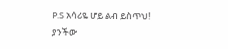P.S አሳሪዬ ሆይ ልብ ይስጥህ!
ያንችው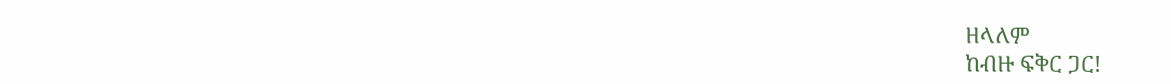ዘላለም
ከብዙ ፍቅር ጋር!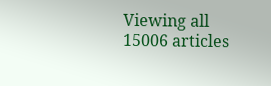Viewing all 15006 articles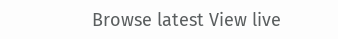Browse latest View live